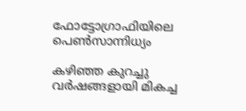ഫോട്ടോഗ്രാഫിയിലെ പെൺസാന്നിധ്യം

കഴിഞ്ഞ കുറച്ചു വർഷങ്ങളായി മികച്ച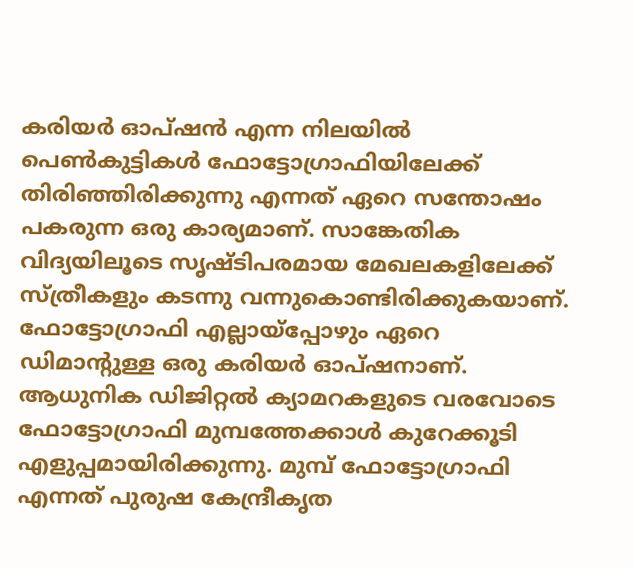കരിയർ ഓപ്ഷൻ എന്ന നിലയിൽ പെൺകുട്ടികൾ ഫോട്ടോഗ്രാഫിയിലേക്ക് തിരിഞ്ഞിരിക്കുന്നു എന്നത് ഏറെ സന്തോഷം പകരുന്ന ഒരു കാര്യമാണ്. സാങ്കേതിക വിദ്യയിലൂടെ സൃഷ്ടിപരമായ മേഖലകളിലേക്ക് സ്ത്രീകളും കടന്നു വന്നുകൊണ്ടിരിക്കുകയാണ്. ഫോട്ടോഗ്രാഫി എല്ലായ്പ്പോഴും ഏറെ ഡിമാന്‍റുള്ള ഒരു കരിയർ ഓപ്ഷനാണ്. ആധുനിക ഡിജിറ്റൽ ക്യാമറകളുടെ വരവോടെ ഫോട്ടോഗ്രാഫി മുമ്പത്തേക്കാൾ കുറേക്കൂടി എളുപ്പമായിരിക്കുന്നു. മുമ്പ് ഫോട്ടോഗ്രാഫി എന്നത് പുരുഷ കേന്ദ്രീകൃത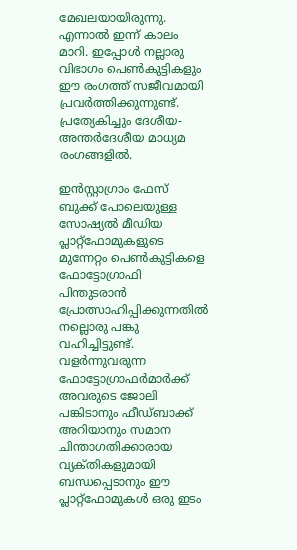മേഖലയായിരുന്നു. എന്നാൽ ഇന്ന് കാലം മാറി. ഇപ്പോൾ നല്ലാരു വിഭാഗം പെൺകുട്ടികളും ഈ രംഗത്ത് സജീവമായി പ്രവർത്തിക്കുന്നുണ്ട്. പ്രത്യേകിച്ചും ദേശീയ-അന്തർദേശീയ മാധ്യമ രംഗങ്ങളിൽ.

ഇൻസ്റ്റാഗ്രാം ഫേസ് ബുക്ക് പോലെയുള്ള സോഷ്യൽ മീഡിയ പ്ലാറ്റ്ഫോമുകളുടെ മുന്നേറ്റം പെൺകുട്ടികളെ ഫോട്ടോഗ്രാഫി പിന്തുടരാൻ പ്രോത്സാഹിപ്പിക്കുന്നതിൽ നല്ലൊരു പങ്കു വഹിച്ചിട്ടുണ്ട്. വളർന്നുവരുന്ന ഫോട്ടോഗ്രാഫർമാർക്ക് അവരുടെ ജോലി പങ്കിടാനും ഫീഡ്ബാക്ക് അറിയാനും സമാന ചിന്താഗതിക്കാരായ വ്യക്‌തികളുമായി ബന്ധപ്പെടാനും ഈ പ്ലാറ്റ്ഫോമുകൾ ഒരു ഇടം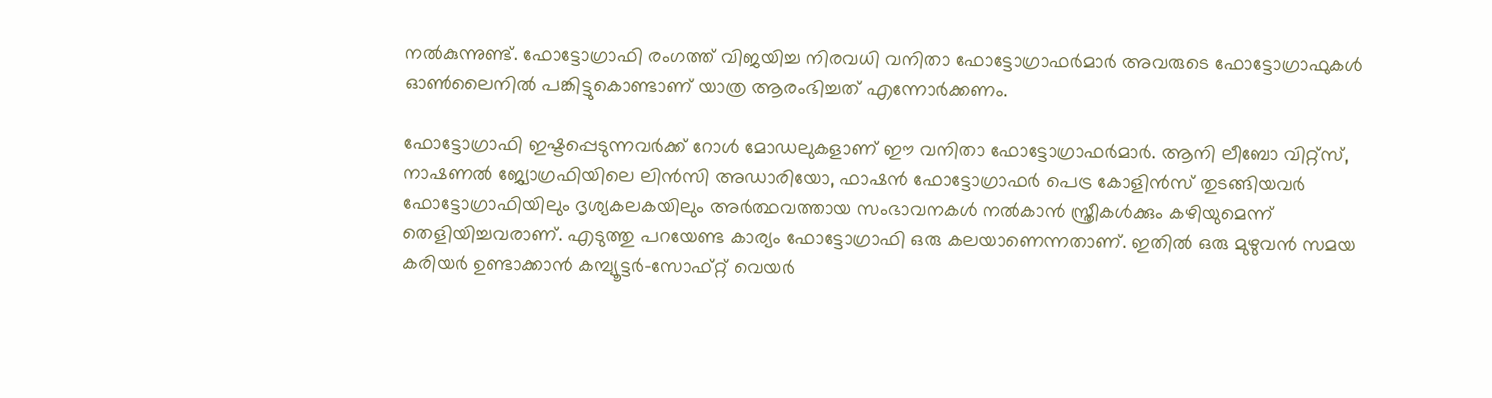നൽകുന്നുണ്ട്. ഫോട്ടോഗ്രാഫി രംഗത്ത് വിജയിച്ച നിരവധി വനിതാ ഫോട്ടോഗ്രാഫർമാർ അവരുടെ ഫോട്ടോഗ്രാഫുകൾ ഓൺലൈനിൽ പങ്കിട്ടുകൊണ്ടാണ് യാത്ര ആരംഭിച്ചത് എന്നോർക്കണം.

ഫോട്ടോഗ്രാഫി ഇഷ്ടപ്പെടുന്നവർക്ക് റോൾ മോഡലുകളാണ് ഈ വനിതാ ഫോട്ടോഗ്രാഫർമാർ. ആനി ലീബോ വിറ്റ്സ്, നാഷണൽ ജ്യോഗ്രഫിയിലെ ലിൻസി അഡാരിയോ, ഫാഷൻ ഫോട്ടോഗ്രാഫർ പെട്ര കോളിൻസ് തുടങ്ങിയവർ ഫോട്ടോഗ്രാഫിയിലും ദൃശ്യകലകയിലും അർത്ഥവത്തായ സംഭാവനകൾ നൽകാൻ സ്ത്രീകൾക്കും കഴിയുമെന്ന് തെളിയിച്ചവരാണ്. എടുത്തു പറയേണ്ട കാര്യം ഫോട്ടോഗ്രാഫി ഒരു കലയാണെന്നതാണ്. ഇതിൽ ഒരു മുഴുവൻ സമയ കരിയർ ഉണ്ടാക്കാൻ കമ്പ്യൂട്ടർ-സോഫ്റ്റ് വെയർ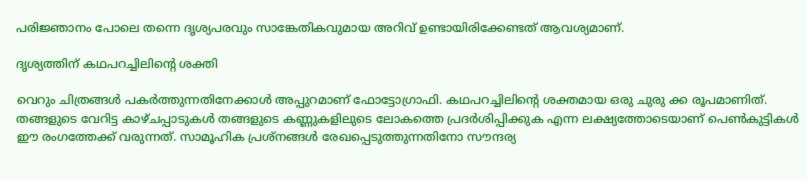പരിജ്ഞാനം പോലെ തന്നെ ദൃശ്യപരവും സാങ്കേതികവുമായ അറിവ് ഉണ്ടായിരിക്കേണ്ടത് ആവശ്യമാണ്.

ദൃശ്യത്തിന് കഥപറച്ചിലിന്‍റെ ശക്തി

വെറും ചിത്രങ്ങൾ പകർത്തുന്നതിനേക്കാൾ അപ്പുറമാണ് ഫോട്ടോഗ്രാഫി. കഥപറച്ചിലിന്‍റെ ശക്തമായ ഒരു ചുരു ക്ക രൂപമാണിത്. തങ്ങളുടെ വേറിട്ട കാഴ്ചപ്പാടുകൾ തങ്ങളുടെ കണ്ണുകളിലുടെ ലോകത്തെ പ്രദർശിപ്പിക്കുക എന്ന ലക്ഷ്യത്തോടെയാണ് പെൺകുട്ടികൾ ഈ രംഗത്തേക്ക് വരുന്നത്. സാമൂഹിക പ്രശ്‌നങ്ങൾ രേഖപ്പെടുത്തുന്നതിനോ സൗന്ദര്യ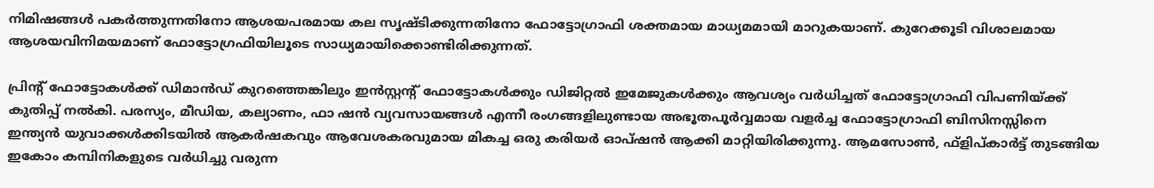നിമിഷങ്ങൾ പകർത്തുന്നതിനോ ആശയപരമായ കല സൃഷ്‌ടിക്കുന്നതിനോ ഫോട്ടോഗ്രാഫി ശക്തമായ മാധ്യമമായി മാറുകയാണ്. കുറേക്കൂടി വിശാലമായ ആശയവിനിമയമാണ് ഫോട്ടോഗ്രഫിയിലൂടെ സാധ്യമായിക്കൊണ്ടിരിക്കുന്നത്.

പ്രിന്‍റ് ഫോട്ടോകൾക്ക് ഡിമാൻഡ് കുറഞ്ഞെങ്കിലും ഇൻസ്റ്റന്‍റ് ഫോട്ടോകൾക്കും ഡിജിറ്റൽ ഇമേജുകൾക്കും ആവശ്യം വർധിച്ചത് ഫോട്ടോഗ്രാഫി വിപണിയ്ക്ക് കുതിപ്പ് നൽകി. പരസ്യം, മീഡിയ, കല്യാണം, ഫാ ഷൻ വ്യവസായങ്ങൾ എന്നീ രംഗങ്ങളിലുണ്ടായ അഭൂതപൂർവ്വമായ വളർച്ച ഫോട്ടോഗ്രാഫി ബിസിനസ്സിനെ ഇന്ത്യൻ യുവാക്കൾക്കിടയിൽ ആകർഷകവും ആവേശകരവുമായ മികച്ച ഒരു കരിയർ ഓപ്ഷൻ ആക്കി മാറ്റിയിരിക്കുന്നു. ആമസോൺ, ഫ്ളിപ്കാർട്ട് തുടങ്ങിയ ഇകോം കമ്പിനികളുടെ വർധിച്ചു വരുന്ന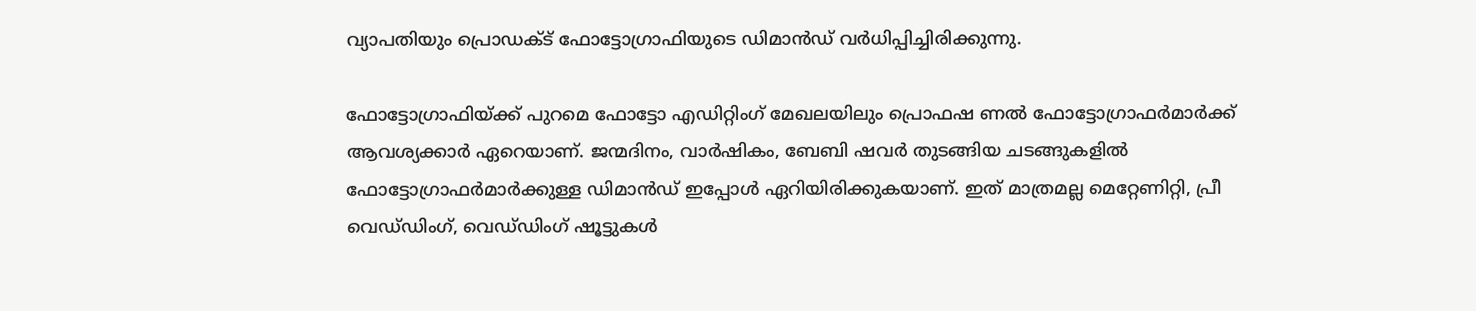വ്യാപതിയും പ്രൊഡക്ട് ഫോട്ടോഗ്രാഫിയുടെ ഡിമാൻഡ് വർധിപ്പിച്ചിരിക്കുന്നു.

ഫോട്ടോഗ്രാഫിയ്ക്ക് പുറമെ ഫോട്ടോ എഡിറ്റിംഗ് മേഖലയിലും പ്രൊഫഷ ണൽ ഫോട്ടോഗ്രാഫർമാർക്ക് ആവശ്യക്കാർ ഏറെയാണ്. ജന്മദിനം, വാർഷികം, ബേബി ഷവർ തുടങ്ങിയ ചടങ്ങുകളിൽ ഫോട്ടോഗ്രാഫർമാർക്കുള്ള ഡിമാൻഡ് ഇപ്പോൾ ഏറിയിരിക്കുകയാണ്. ഇത് മാത്രമല്ല മെറ്റേണിറ്റി, പ്രീ വെഡ്‌ഡിംഗ്, വെഡ്‌ഡിംഗ് ഷൂട്ടുകൾ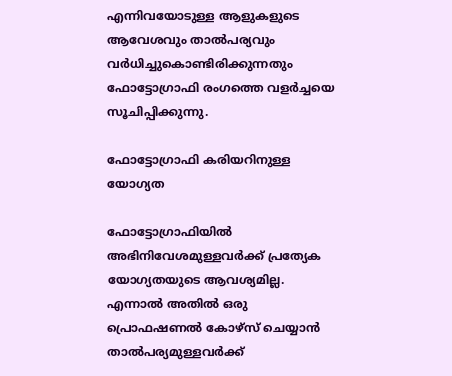എന്നിവയോടുള്ള ആളുകളുടെ ആവേശവും താൽപര്യവും വർധിച്ചുകൊണ്ടിരിക്കുന്നതും ഫോട്ടോഗ്രാഫി രംഗത്തെ വളർച്ചയെ സൂചിപ്പിക്കുന്നു.

ഫോട്ടോഗ്രാഫി കരിയറിനുള്ള യോഗ്യത

ഫോട്ടോഗ്രാഫിയിൽ അഭിനിവേശമുള്ളവർക്ക് പ്രത്യേക യോഗ്യതയുടെ ആവശ്യമില്ല. എന്നാൽ അതിൽ ഒരു പ്രൊഫഷണൽ കോഴ്‌സ് ചെയ്യാൻ താൽപര്യമുള്ളവർക്ക്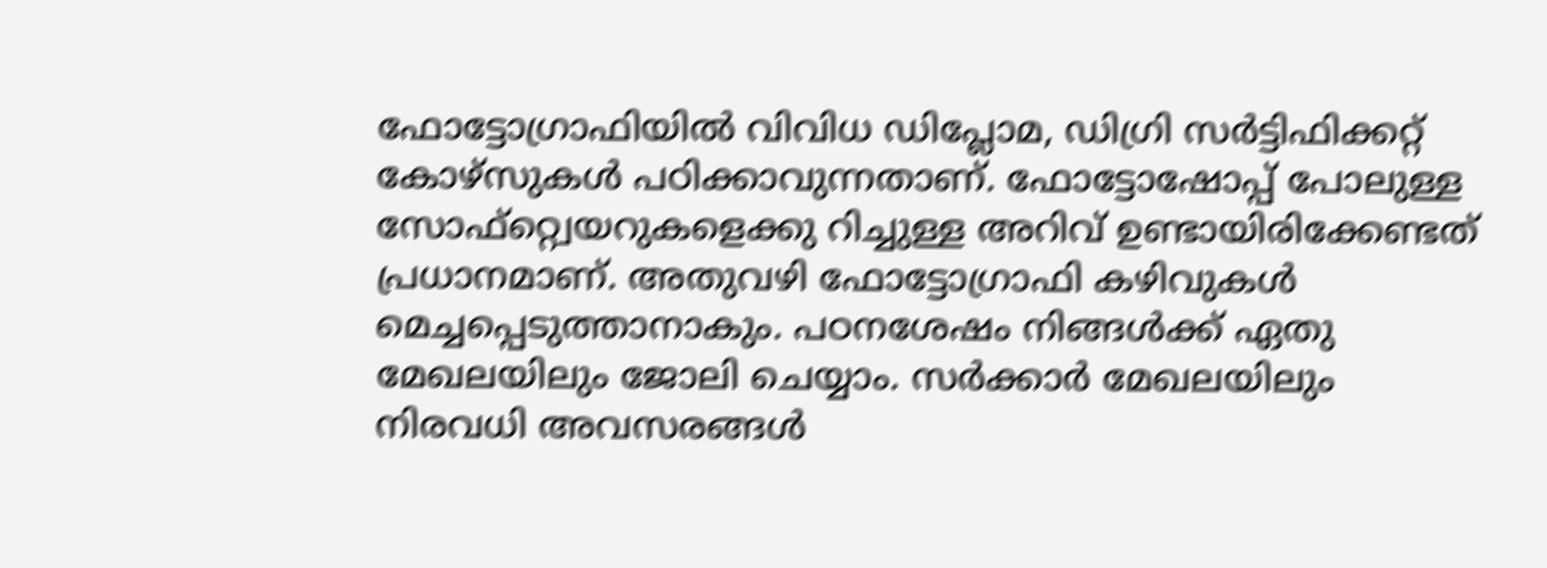ഫോട്ടോഗ്രാഫിയിൽ വിവിധ ഡിപ്ലോമ, ഡിഗ്രി സർട്ടിഫിക്കറ്റ് കോഴ്‌സുകൾ പഠിക്കാവുന്നതാണ്. ഫോട്ടോഷോപ്പ് പോലുള്ള സോഫ്റ്റ്വെയറുകളെക്കു റിച്ചുള്ള അറിവ് ഉണ്ടായിരിക്കേണ്ടത് പ്രധാനമാണ്. അതുവഴി ഫോട്ടോഗ്രാഫി കഴിവുകൾ മെച്ചപ്പെടുത്താനാകും. പഠനശേഷം നിങ്ങൾക്ക് ഏതു മേഖലയിലും ജോലി ചെയ്യാം. സർക്കാർ മേഖലയിലും നിരവധി അവസരങ്ങൾ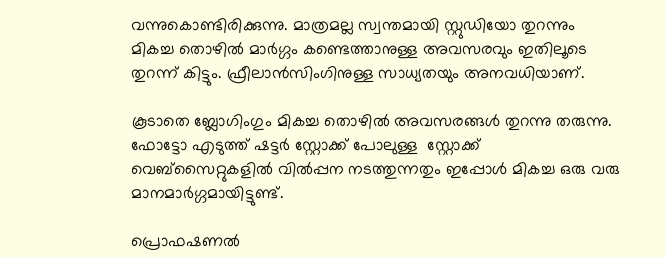വന്നുകൊണ്ടിരിക്കുന്നു. മാത്രമല്ല സ്വന്തമായി സ്റ്റുഡിയോ തുറന്നും മികച്ച തൊഴിൽ മാർഗ്ഗം കണ്ടെത്താനുള്ള അവസരവും ഇതിലൂടെ തുറന്ന് കിട്ടും. ഫ്രീലാൻസിംഗിനുള്ള സാധ്യതയും അനവധിയാണ്.

കൂടാതെ ബ്ലോഗിംഗും മികച്ച തൊഴിൽ അവസരങ്ങൾ തുറന്നു തരുന്നു. ഫോട്ടോ എടുത്ത് ഷട്ടർ സ്റ്റോക്ക് പോലുള്ള  ‌സ്റ്റോക്ക് വെബ്സൈറ്റുകളിൽ വിൽപ്പന നടത്തുന്നതും ഇപ്പോൾ മികച്ച ഒരു വരു മാനമാർഗ്ഗമായിട്ടുണ്ട്.

പ്രൊഫഷണൽ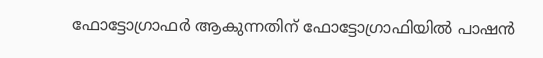ഫോട്ടോഗ്രാഫർ ആകുന്നതിന് ഫോട്ടോഗ്രാഫിയിൽ പാഷൻ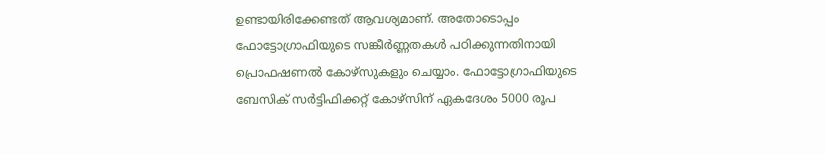ഉണ്ടായിരിക്കേണ്ടത് ആവശ്യമാണ്. അതോടൊപ്പം ഫോട്ടോഗ്രാഫിയുടെ സങ്കീർണ്ണതകൾ പഠിക്കുന്നതിനായി പ്രൊഫഷണൽ കോഴ്‌സുകളും ചെയ്യാം. ഫോട്ടോഗ്രാഫിയുടെ ബേസിക് സർട്ടിഫിക്കറ്റ് കോഴ്സിന് ഏകദേശം 5000 രൂപ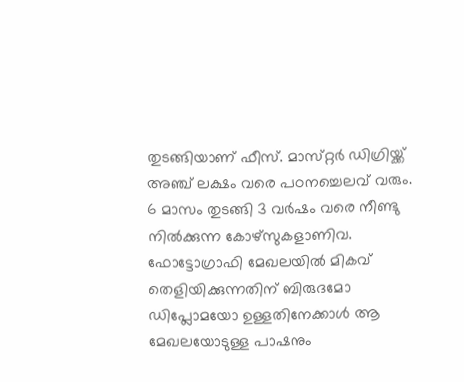തുടങ്ങിയാണ് ഫീസ്. മാസ്‌റ്റർ ഡിഗ്രിയ്ക്ക് അഞ്ച് ലക്ഷം വരെ പഠനച്ചെലവ് വരും. 6 മാസം തുടങ്ങി 3 വർഷം വരെ നീണ്ടു നിൽക്കുന്ന കോഴ്സുകളാണിവ. ഫോട്ടോഗ്രാഫി മേഖലയിൽ മികവ് തെളിയിക്കുന്നതിന് ബിരുദമോ ഡിപ്ലോമയോ ഉള്ളതിനേക്കാൾ ആ മേഖലയോടുള്ള പാഷനും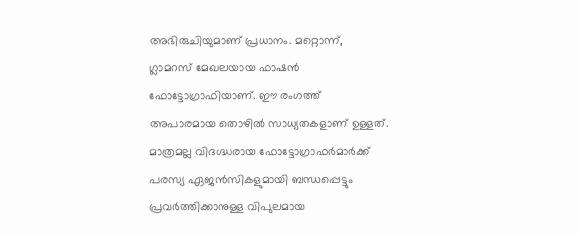അഭിരുചിയുമാണ് പ്രധാനം. മറ്റൊന്ന്, ഗ്ലാമറസ് മേഖലയായ ഫാഷൻ ഫോട്ടോഗ്രാഫിയാണ്. ഈ രംഗത്ത് അപാരമായ തൊഴിൽ സാധ്യതകളാണ് ഉള്ളത്. മാത്രമല്ല വിദഗ്ദ്ധരായ ഫോട്ടോഗ്രാഫർമാർക്ക് പരസ്യ ഏജൻസികളുമായി ബന്ധപ്പെട്ടും പ്രവർത്തിക്കാനുള്ള വിപുലമായ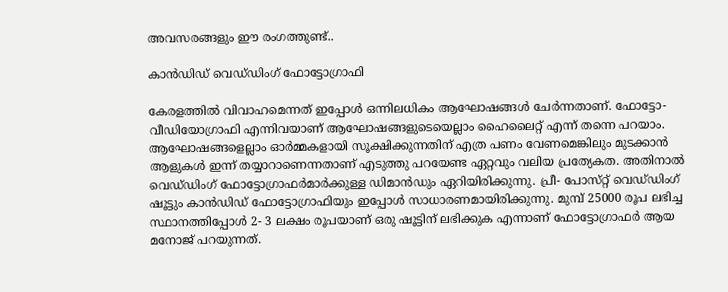അവസരങ്ങളും ഈ രംഗത്തുണ്ട്..

കാൻഡിഡ് വെഡ്‌ഡിംഗ് ഫോട്ടോഗ്രാഫി

കേരളത്തിൽ വിവാഹമെന്നത് ഇപ്പോൾ ഒന്നിലധികം ആഘോഷങ്ങൾ ചേർന്നതാണ്. ഫോട്ടോ-വീഡിയോഗ്രാഫി എന്നിവയാണ് ആഘോഷങ്ങളുടെയെല്ലാം ഹൈലൈറ്റ് എന്ന് തന്നെ പറയാം. ആഘോഷങ്ങളെല്ലാം ഓർമ്മകളായി സൂക്ഷിക്കുന്നതിന് എത്ര പണം വേണമെങ്കിലും മുടക്കാൻ ആളുകൾ ഇന്ന് തയ്യാറാണെന്നതാണ് എടുത്തു പറയേണ്ട ഏറ്റവും വലിയ പ്രത്യേകത. അതിനാൽ വെഡ്‌ഡിംഗ് ഫോട്ടോഗ്രാഫർമാർക്കുള്ള ഡിമാൻഡും ഏറിയിരിക്കുന്നു. പ്രീ- പോസ്‌റ്റ് വെഡ്‌ഡിംഗ് ഷൂട്ടും കാൻഡിഡ് ഫോട്ടോഗ്രാഫിയും ഇപ്പോൾ സാധാരണമായിരിക്കുന്നു. മുമ്പ് 25000 രൂപ ലഭിച്ച സ്ഥാനത്തിപ്പോൾ 2- 3 ലക്ഷം രൂപയാണ് ഒരു ഷൂട്ടിന് ലഭിക്കുക എന്നാണ് ഫോട്ടോഗ്രാഫർ ആയ മനോജ് പറയുന്നത്.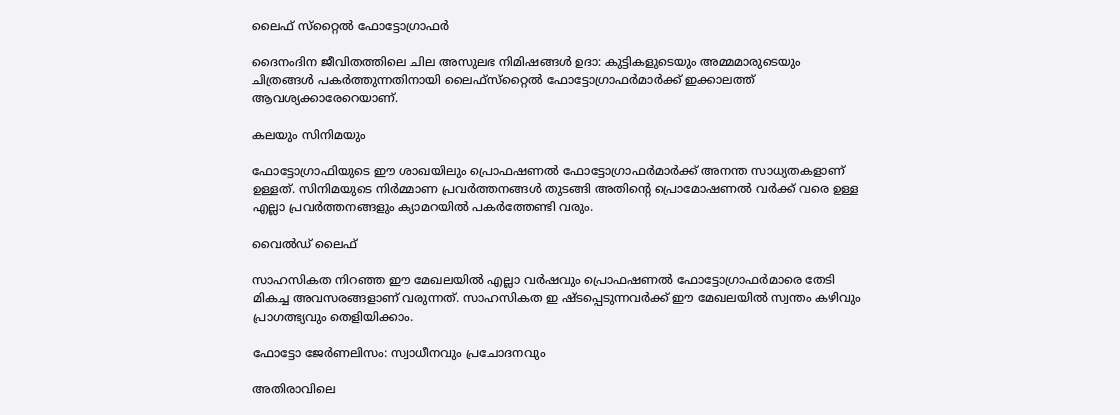ലൈഫ് സ്‌റ്റൈൽ ഫോട്ടോഗ്രാഫർ

ദൈനംദിന ജീവിതത്തിലെ ചില അസുലഭ നിമിഷങ്ങൾ ഉദാ: കുട്ടികളുടെയും അമ്മമാരുടെയും ചിത്രങ്ങൾ പകർത്തുന്നതിനായി ലൈഫ്‌സ്‌റ്റൈൽ ഫോട്ടോഗ്രാഫർമാർക്ക് ഇക്കാലത്ത് ആവശ്യക്കാരേറെയാണ്.

കലയും സിനിമയും

ഫോട്ടോഗ്രാഫിയുടെ ഈ ശാഖയിലും പ്രൊഫഷണൽ ഫോട്ടോഗ്രാഫർമാർക്ക് അനന്ത സാധ്യതകളാണ് ഉള്ളത്. സിനിമയുടെ നിർമ്മാണ പ്രവർത്തനങ്ങൾ തുടങ്ങി അതിന്‍റെ പ്രൊമോഷണൽ വർക്ക് വരെ ഉള്ള എല്ലാ പ്രവർത്തനങ്ങളും ക്യാമറയിൽ പകർത്തേണ്ടി വരും.

വൈൽഡ് ലൈഫ്

സാഹസികത നിറഞ്ഞ ഈ മേഖലയിൽ എല്ലാ വർഷവും പ്രൊഫഷണൽ ഫോട്ടോഗ്രാഫർമാരെ തേടി മികച്ച അവസരങ്ങളാണ് വരുന്നത്. സാഹസികത ഇ ഷ്ടപ്പെടുന്നവർക്ക് ഈ മേഖലയിൽ സ്വന്തം കഴിവും പ്രാഗത്ഭ്യവും തെളിയിക്കാം.

ഫോട്ടോ ജേർണലിസം: സ്വാധീനവും പ്രചോദനവും

അതിരാവിലെ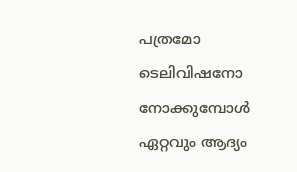പത്രമോ ടെലിവിഷനോ നോക്കുമ്പോൾ ഏറ്റവും ആദ്യം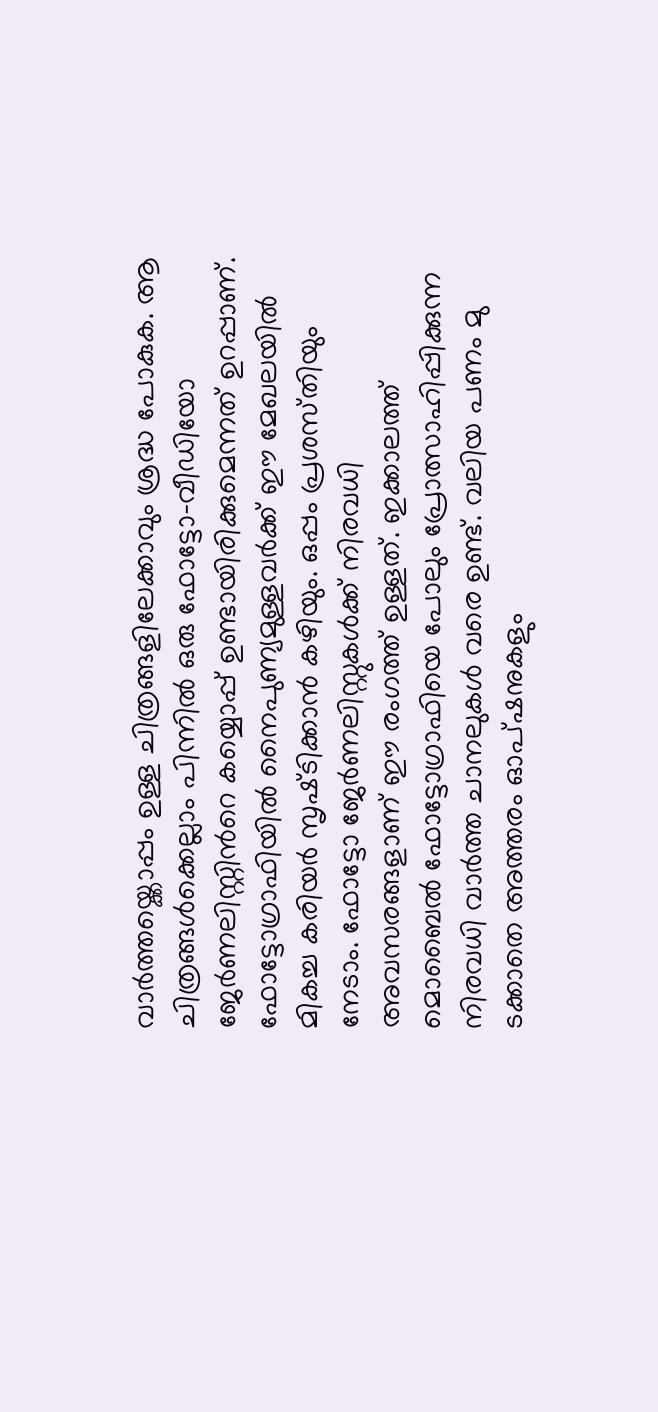വാർത്തയ്ക്കൊപ്പം ഉള്ള ചിത്രങ്ങളിലേക്കാവും ശ്രദ്ധ പോകുക. ആ ചിത്രങ്ങൾക്കെല്ലാം പിന്നിൽ ഒരു ഫോട്ടോ-വീഡിയോ ജേർണലിസ്റ്റ‌ിന്‍റെ കയ്യൊപ്പ് ഉണ്ടായിരിക്കുമെന്നത് ഉറപ്പാണ്. ഫോട്ടോഗ്രാഫിയിൽ നൈപുണ്യമുള്ളവർക്ക് ഈ മേഖലയിൽ മികച്ച കരിയർ സൃഷ്‌ടിക്കാൻ കഴിയും. ഒപ്പം പ്രശസ്‌തിയും നേടാം. ഫോട്ടോ ജേർണലിസ്റ്റുകൾക്ക് നിരവധി അവസരങ്ങളാണ് ഈ രംഗത്ത് ഉള്ളത്. ഇക്കാലത്ത് മൊബൈൽ ഫോട്ടോഗ്രാഫിയെ പോലും പ്രോത്സാഹിപ്പിക്കുന്ന നിരവധി വാർത്ത ചാനലുകൾ വരെ ഉണ്ട്. വലിയ പണം മു ടക്കാതെ അത്തരം ഓപ്ഷനുകളും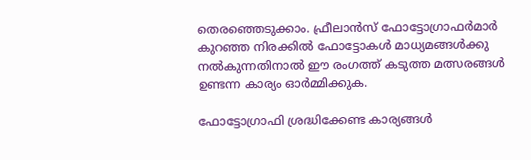തെരഞ്ഞെടുക്കാം. ഫ്രീലാൻസ് ഫോട്ടോഗ്രാഫർമാർ കുറഞ്ഞ നിരക്കിൽ ഫോട്ടോകൾ മാധ്യമങ്ങൾക്കു നൽകുന്നതിനാൽ ഈ രംഗത്ത് കടുത്ത മത്സരങ്ങൾ ഉണ്ടന്ന കാര്യം ഓർമ്മിക്കുക.

ഫോട്ടോഗ്രാഫി ശ്രദ്ധിക്കേണ്ട കാര്യങ്ങൾ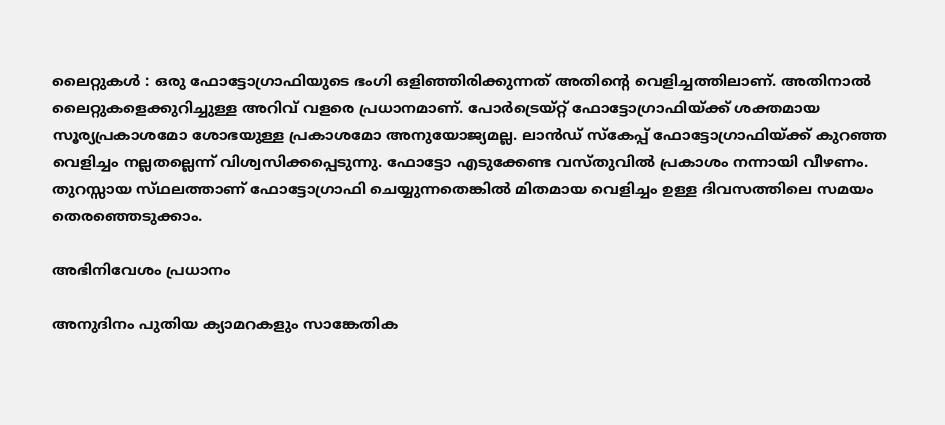ലൈറ്റുകൾ : ഒരു ഫോട്ടോഗ്രാഫിയുടെ ഭംഗി ഒളിഞ്ഞിരിക്കുന്നത് അതിന്‍റെ വെളിച്ചത്തിലാണ്. അതിനാൽ ലൈറ്റുകളെക്കുറിച്ചുള്ള അറിവ് വളരെ പ്രധാനമാണ്. പോർട്രെയ്‌റ്റ് ഫോട്ടോഗ്രാഫിയ്ക്ക് ശക്തമായ സൂര്യപ്രകാശമോ ശോഭയുള്ള പ്രകാശമോ അനുയോജ്യമല്ല. ലാൻഡ് സ്കേപ്പ് ഫോട്ടോഗ്രാഫിയ്ക്ക് കുറഞ്ഞ വെളിച്ചം നല്ലതല്ലെന്ന് വിശ്വസിക്കപ്പെടുന്നു. ഫോട്ടോ എടുക്കേണ്ട വസ്‌തുവിൽ പ്രകാശം നന്നായി വീഴണം. തുറസ്സായ സ്‌ഥലത്താണ് ഫോട്ടോഗ്രാഫി ചെയ്യുന്നതെങ്കിൽ മിതമായ വെളിച്ചം ഉള്ള ദിവസത്തിലെ സമയം തെരഞ്ഞെടുക്കാം.

അഭിനിവേശം പ്രധാനം

അനുദിനം പുതിയ ക്യാമറകളും സാങ്കേതിക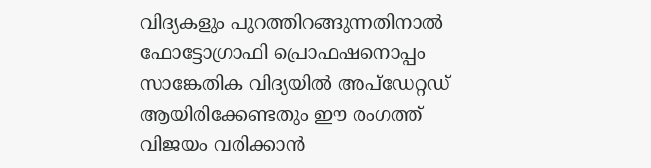വിദ്യകളും പുറത്തിറങ്ങുന്നതിനാൽ ഫോട്ടോഗ്രാഫി പ്രൊഫഷനൊപ്പം സാങ്കേതിക വിദ്യയിൽ അപ്ഡേറ്റഡ് ആയിരിക്കേണ്ടതും ഈ രംഗത്ത് വിജയം വരിക്കാൻ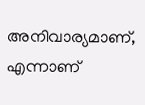അനിവാര്യമാണ്, എന്നാണ്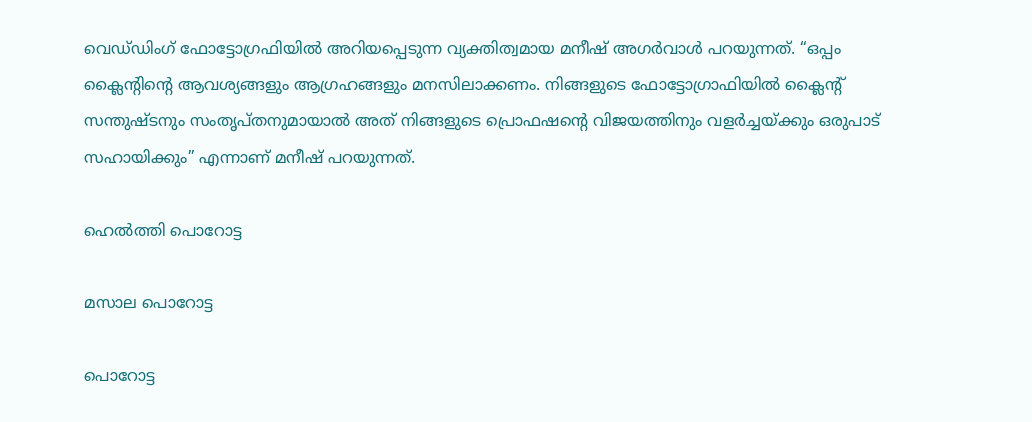വെഡ്‌ഡിംഗ് ഫോട്ടോഗ്രഫിയിൽ അറിയപ്പെടുന്ന വ്യക്തിത്വമായ മനീഷ് അഗർവാൾ പറയുന്നത്. “ഒപ്പം ക്ലൈന്‍റിന്‍റെ ആവശ്യങ്ങളും ആഗ്രഹങ്ങളും മനസിലാക്കണം. നിങ്ങളുടെ ഫോട്ടോഗ്രാഫിയിൽ ക്ലൈന്‍റ് സന്തുഷ്ടനും സംതൃപ്തനുമായാൽ അത് നിങ്ങളുടെ പ്രൊഫഷന്‍റെ വിജയത്തിനും വളർച്ചയ്ക്കും ഒരുപാട് സഹായിക്കും” എന്നാണ് മനീഷ് പറയുന്നത്.

ഹെൽത്തി പൊറോട്ട

മസാല പൊറോട്ട

പൊറോട്ട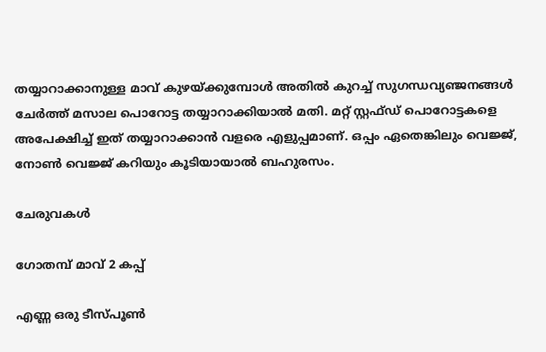തയ്യാറാക്കാനുള്ള മാവ് കുഴയ്ക്കുമ്പോൾ അതിൽ കുറച്ച് സുഗന്ധവ്യഞ്ജനങ്ങൾ ചേർത്ത് മസാല പൊറോട്ട തയ്യാറാക്കിയാൽ മതി. മറ്റ് സ്റ്റഫ്‌ഡ് പൊറോട്ടകളെ അപേക്ഷിച്ച് ഇത് തയ്യാറാക്കാൻ വളരെ എളുപ്പമാണ്. ഒപ്പം ഏതെങ്കിലും വെജ്ജ്, നോൺ വെജ്ജ് കറിയും കൂടിയായാൽ ബഹുരസം.

ചേരുവകൾ

ഗോതമ്പ് മാവ് 2 കപ്പ്

എണ്ണ ഒരു ടീസ്പൂൺ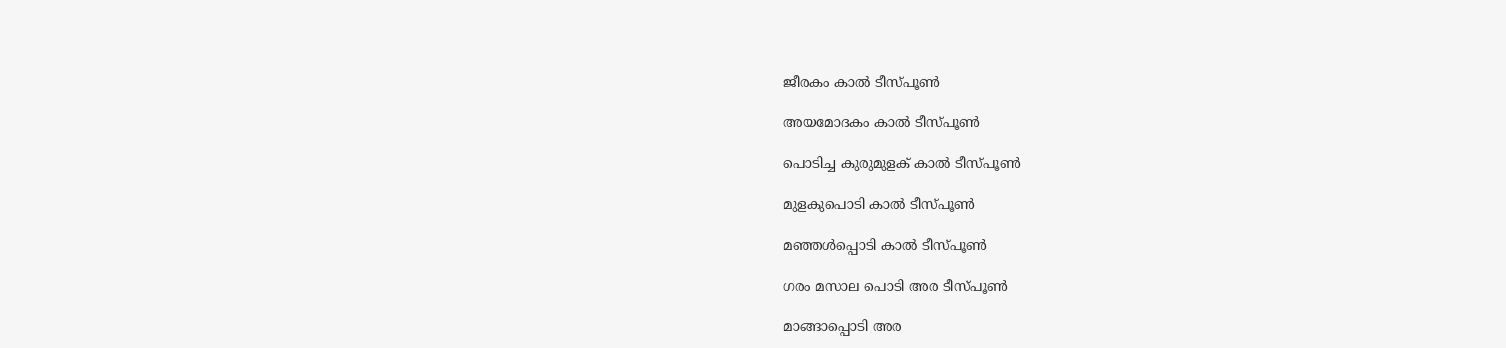ജീരകം കാൽ ടീസ്‌പൂൺ

അയമോദകം കാൽ ടീസ്‌പൂൺ

പൊടിച്ച കുരുമുളക് കാൽ ടീസ്‌പൂൺ

മുളകുപൊടി കാൽ ടീസ്‌പൂൺ

മഞ്ഞൾപ്പൊടി കാൽ ടീ‌സ്പൂൺ

ഗരം മസാല പൊടി അര ടീസ്‌പൂൺ

മാങ്ങാപ്പൊടി അര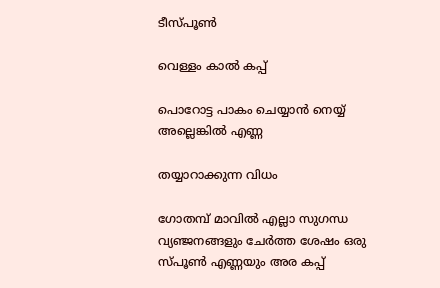ടീസ്‌പൂൺ

വെള്ളം കാൽ കപ്പ്

പൊറോട്ട പാകം ചെയ്യാൻ നെയ്യ് അല്ലെങ്കിൽ എണ്ണ

തയ്യാറാക്കുന്ന വിധം

ഗോതമ്പ് മാവിൽ എല്ലാ സുഗന്ധ വ്യഞ്ജനങ്ങളും ചേർത്ത ശേഷം ഒരു സ്‌പൂൺ എണ്ണയും അര കപ്പ്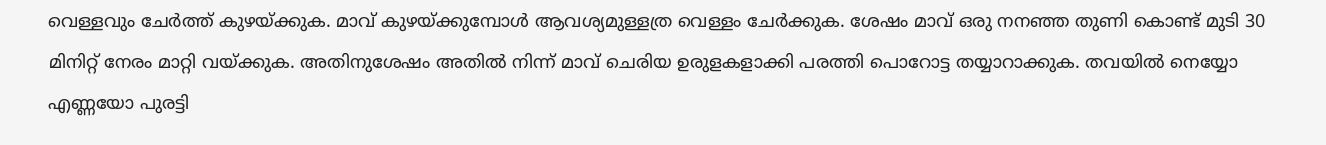വെള്ളവും ചേർത്ത് കുഴയ്ക്കുക. മാവ് കുഴയ്ക്കുമ്പോൾ ആവശ്യമുള്ളത്ര വെള്ളം ചേർക്കുക. ശേഷം മാവ് ഒരു നനഞ്ഞ തുണി കൊണ്ട് മുടി 30 മിനിറ്റ് നേരം മാറ്റി വയ്ക്കുക. അതിനുശേഷം അതിൽ നിന്ന് മാവ് ചെരിയ ഉരുളകളാക്കി പരത്തി പൊറോട്ട തയ്യാറാക്കുക. തവയിൽ നെയ്യോ എണ്ണയോ പുരട്ടി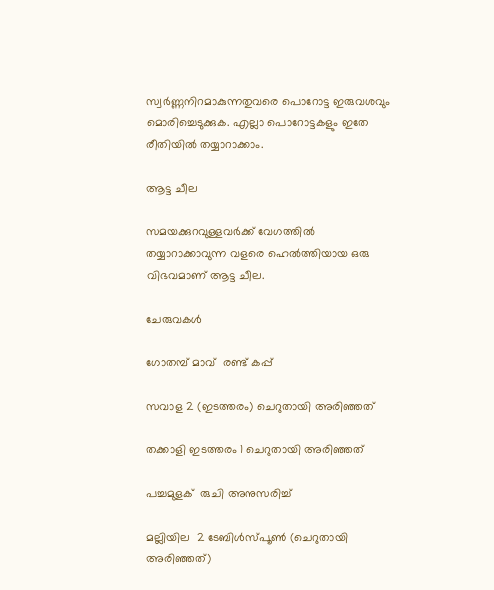സ്വർണ്ണനിറമാകുന്നതുവരെ പൊറോട്ട ഇരുവശവും മൊരിച്ചെടുക്കുക. എല്ലാ പൊറോട്ടകളും ഇതേ രീതിയിൽ തയ്യാറാക്കാം.

ആട്ട ചീല

സമയക്കുറവുള്ളവർക്ക് വേഗത്തിൽ തയ്യാറാക്കാവുന്ന വളരെ ഹെൽത്തിയായ ഒരു വിഭവമാണ് ആട്ട ചീല.

ചേരുവകൾ

ഗോതമ്പ് മാവ്  രണ്ട് കപ്പ്

സവാള 2 (ഇടത്തരം) ചെറുതായി അരിഞ്ഞത്

തക്കാളി ഇടത്തരം 1 ചെറുതായി അരിഞ്ഞത്

പച്ചമുളക്  രുചി അനുസരിച്ച്

മല്ലിയില  2 ടേബിൾസ്‌പൂൺ (ചെറുതായി അരിഞ്ഞത്)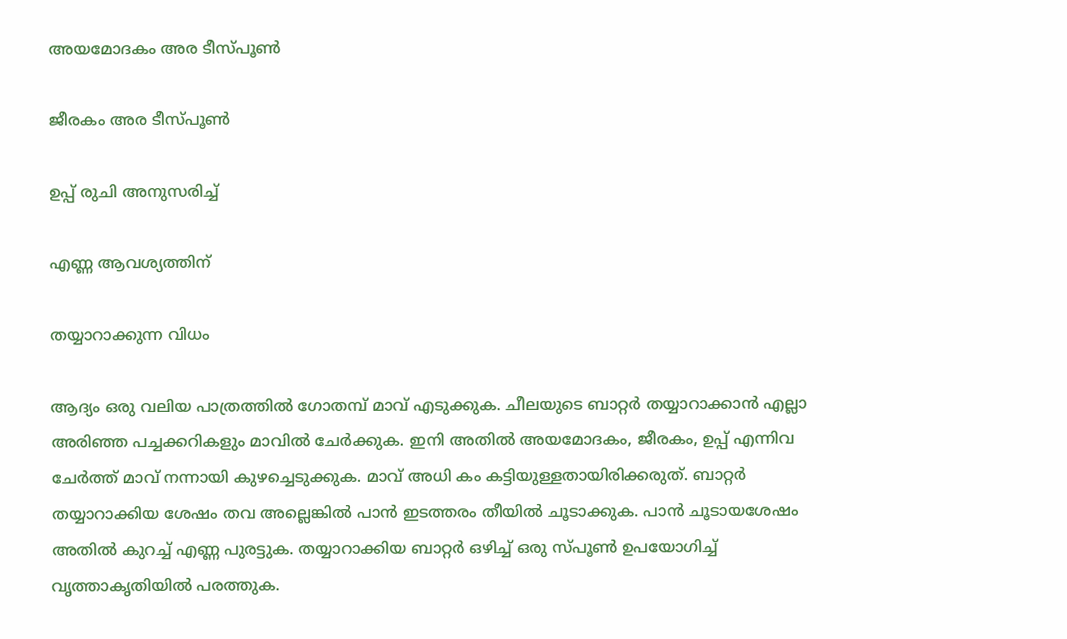അയമോദകം അര ടീസ്‌പൂൺ

ജീരകം അര ടീസ്‌പൂൺ

ഉപ്പ് രുചി അനുസരിച്ച്

എണ്ണ ആവശ്യത്തിന്

തയ്യാറാക്കുന്ന വിധം

ആദ്യം ഒരു വലിയ പാത്രത്തിൽ ഗോതമ്പ് മാവ് എടുക്കുക. ചീലയുടെ ബാറ്റർ തയ്യാറാക്കാൻ എല്ലാ അരിഞ്ഞ പച്ചക്കറികളും മാവിൽ ചേർക്കുക. ഇനി അതിൽ അയമോദകം, ജീരകം, ഉപ്പ് എന്നിവ ചേർത്ത് മാവ് നന്നായി കുഴച്ചെടുക്കുക. മാവ് അധി കം കട്ടിയുള്ളതായിരിക്കരുത്. ബാറ്റർ തയ്യാറാക്കിയ ശേഷം തവ അല്ലെങ്കിൽ പാൻ ഇടത്തരം തീയിൽ ചൂടാക്കുക. പാൻ ചൂടായശേഷം അതിൽ കുറച്ച് എണ്ണ പുരട്ടുക. തയ്യാറാക്കിയ ബാറ്റർ ഒഴിച്ച് ഒരു സ്‌പൂൺ ഉപയോഗിച്ച് വൃത്താകൃതിയിൽ പരത്തുക.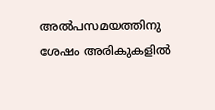അൽപസമയത്തിനു ശേഷം അരികുകളിൽ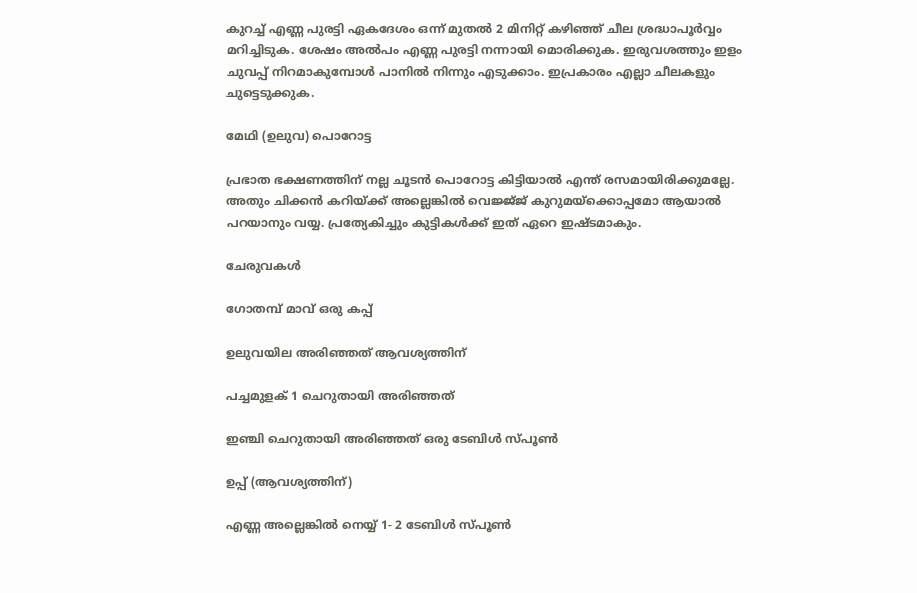കുറച്ച് എണ്ണ പുരട്ടി ഏകദേശം ഒന്ന് മുതൽ 2 മിനിറ്റ് കഴിഞ്ഞ് ചീല ശ്രദ്ധാപൂർവ്വം മറിച്ചിടുക. ശേഷം അൽപം എണ്ണ പുരട്ടി നന്നായി മൊരിക്കുക. ഇരുവശത്തും ഇളം ചുവപ്പ് നിറമാകുമ്പോൾ പാനിൽ നിന്നും എടുക്കാം. ഇപ്രകാരം എല്ലാ ചീലകളും ചുട്ടെടുക്കുക.

മേഥി (ഉലുവ) പൊറോട്ട

പ്രഭാത ഭക്ഷണത്തിന് നല്ല ചൂടൻ പൊറോട്ട കിട്ടിയാൽ എന്ത് രസമായിരിക്കുമല്ലേ. അതും ചിക്കൻ കറിയ്ക്ക് അല്ലെങ്കിൽ വെജ്ജ്ജ് കുറുമയ്ക്കൊപ്പമോ ആയാൽ പറയാനും വയ്യ. പ്രത്യേകിച്ചും കുട്ടികൾക്ക് ഇത് ഏറെ ഇഷ്ടമാകും.

ചേരുവകൾ

ഗോതമ്പ് മാവ് ഒരു കപ്പ്

ഉലുവയില അരിഞ്ഞത് ആവശ്യത്തിന്

പച്ചമുളക് 1 ചെറുതായി അരിഞ്ഞത്

ഇഞ്ചി ചെറുതായി അരിഞ്ഞത് ഒരു ടേബിൾ സ്‌പൂൺ

ഉപ്പ് (ആവശ്യത്തിന്)

എണ്ണ അല്ലെങ്കിൽ നെയ്യ് 1- 2 ടേബിൾ ‌സ്പൂൺ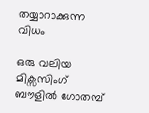തയ്യാറാക്കുന്ന വിധം

ഒരു വലിയ മിക്സസിംഗ് ബൗളിൽ ഗോതമ്പ്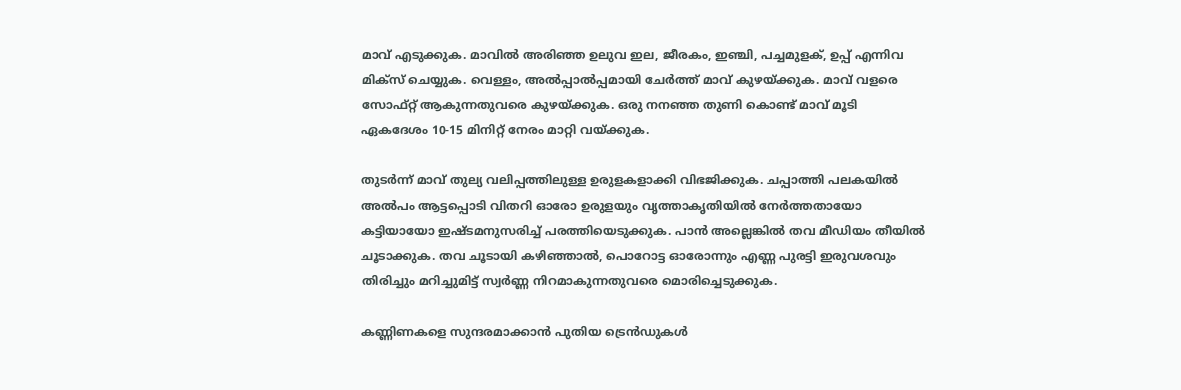മാവ് എടുക്കുക. മാവിൽ അരിഞ്ഞ ഉലുവ ഇല, ജീരകം, ഇഞ്ചി, പച്ചമുളക്, ഉപ്പ് എന്നിവ മിക്സ് ചെയ്യുക. വെള്ളം, അൽപ്പാൽപ്പമായി ചേർത്ത് മാവ് കുഴയ്ക്കുക. മാവ് വളരെ സോഫ്റ്റ് ആകുന്നതുവരെ കുഴയ്ക്കുക. ഒരു നനഞ്ഞ തുണി കൊണ്ട് മാവ് മൂടി ഏകദേശം 10-15 മിനിറ്റ് നേരം മാറ്റി വയ്ക്കുക.

തുടർന്ന് മാവ് തുല്യ വലിപ്പത്തിലുള്ള ഉരുളകളാക്കി വിഭജിക്കുക. ചപ്പാത്തി പലകയിൽ അൽപം ആട്ടപ്പൊടി വിതറി ഓരോ ഉരുളയും വൃത്താകൃതിയിൽ നേർത്തതായോ കട്ടിയായോ ഇഷ്ട‌മനുസരിച്ച് പരത്തിയെടുക്കുക. പാൻ അല്ലെങ്കിൽ തവ മീഡിയം തീയിൽ ചൂടാക്കുക. തവ ചൂടായി കഴിഞ്ഞാൽ, പൊറോട്ട ഓരോന്നും എണ്ണ പുരട്ടി ഇരുവശവും തിരിച്ചും മറിച്ചുമിട്ട് സ്വർണ്ണ നിറമാകുന്നതുവരെ മൊരിച്ചെടുക്കുക.

കണ്ണിണകളെ സുന്ദരമാക്കാൻ പുതിയ ട്രെൻഡുകൾ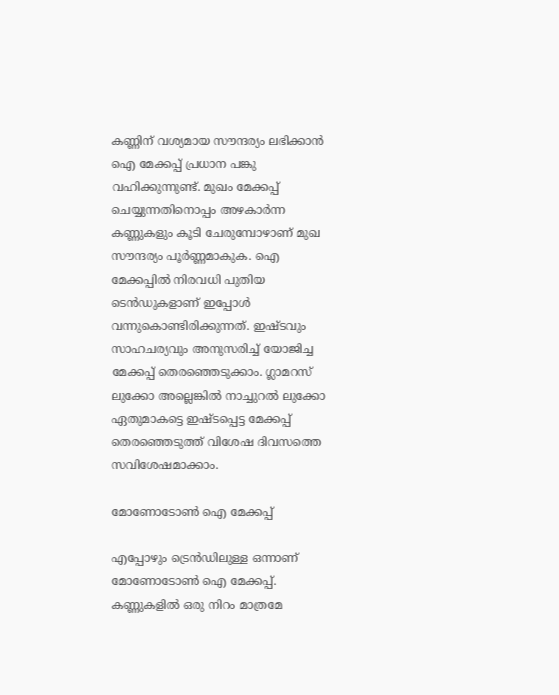കണ്ണിന് വശ്യമായ സൗന്ദര്യം ലഭിക്കാൻ ഐ മേക്കപ്പ് പ്രധാന പങ്കു വഹിക്കുന്നുണ്ട്. മുഖം മേക്കപ്പ് ചെയ്യുന്നതിനൊപ്പം അഴകാർന്ന കണ്ണുകളും കൂടി ചേരുമ്പോഴാണ് മുഖ സൗന്ദര്യം പൂർണ്ണമാകുക. ഐ മേക്കപ്പിൽ നിരവധി പുതിയ ടെൻഡുകളാണ് ഇപ്പോൾ വന്നുകൊണ്ടിരിക്കുന്നത്. ഇഷ്ടവും സാഹചര്യവും അനുസരിച്ച് യോജിച്ച മേക്കപ്പ് തെരഞ്ഞെടുക്കാം. ഗ്ലാമറസ് ലുക്കോ അല്ലെങ്കിൽ നാച്ചുറൽ ലുക്കോ ഏതുമാകട്ടെ ഇഷ്ടപ്പെട്ട മേക്കപ്പ് തെരഞ്ഞെടുത്ത് വിശേഷ ദിവസത്തെ സവിശേഷമാക്കാം.

മോണോടോൺ ഐ മേക്കപ്പ്

എപ്പോഴും ട്രെൻഡിലുള്ള ഒന്നാണ് മോണോടോൺ ഐ മേക്കപ്പ്. കണ്ണുകളിൽ ഒരു നിറം മാത്രമേ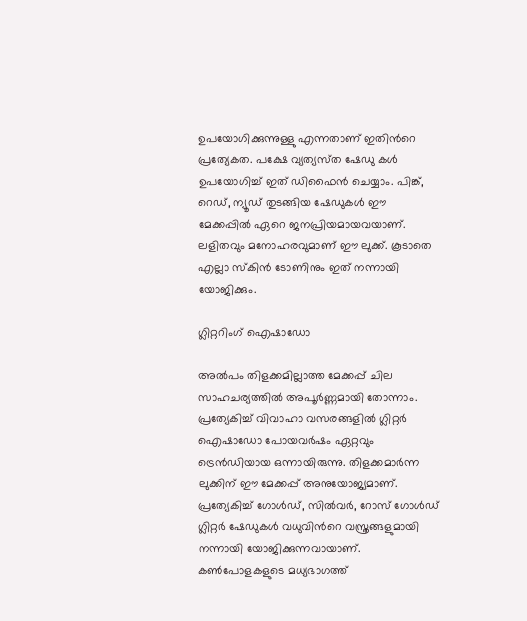ഉപയോഗിക്കുന്നുള്ളു എന്നതാണ് ഇതിന്‍റെ പ്രത്യേകത. പക്ഷേ വ്യത്യസ്‌ത ഷേഡു കൾ ഉപയോഗിച്ച് ഇത് ഡിഫൈൻ ചെയ്യാം. പിങ്ക്, റെഡ്, ന്യൂഡ് തുടങ്ങിയ ഷേഡുകൾ ഈ മേക്കപ്പിൽ ഏറെ ജനപ്രിയമായവയാണ്. ലളിതവും മനോഹരവുമാണ് ഈ ലുക്ക്. കൂടാതെ എല്ലാ സ്കിൻ ടോണിനും ഇത് നന്നായി യോജിക്കും.

ഗ്ലിറ്ററിംഗ് ഐഷാഡോ

അൽപം തിളക്കമില്ലാത്ത മേക്കപ്പ് ചില സാഹചര്യത്തിൽ അപൂർണ്ണമായി തോന്നാം. പ്രത്യേകിച്ച് വിവാഹാ വസരങ്ങളിൽ ഗ്ലിറ്റർ ഐഷാഡോ പോയവർഷം ഏറ്റവും ട്രെൻഡിയായ ഒന്നായിരുന്നു. തിളക്കമാർന്ന ലുക്കിന് ഈ മേക്കപ്പ് അനുയോജ്യമാണ്. പ്രത്യേകിച്ച് ഗോൾഡ്, സിൽവർ, റോസ് ഗോൾഡ് ഗ്ലിറ്റർ ഷേഡുകൾ വധുവിന്‍റെ വസ്ത്രങ്ങളുമായി നന്നായി യോജിക്കുന്നവായാണ്. കൺപോളകളുടെ മധ്യഭാഗത്ത്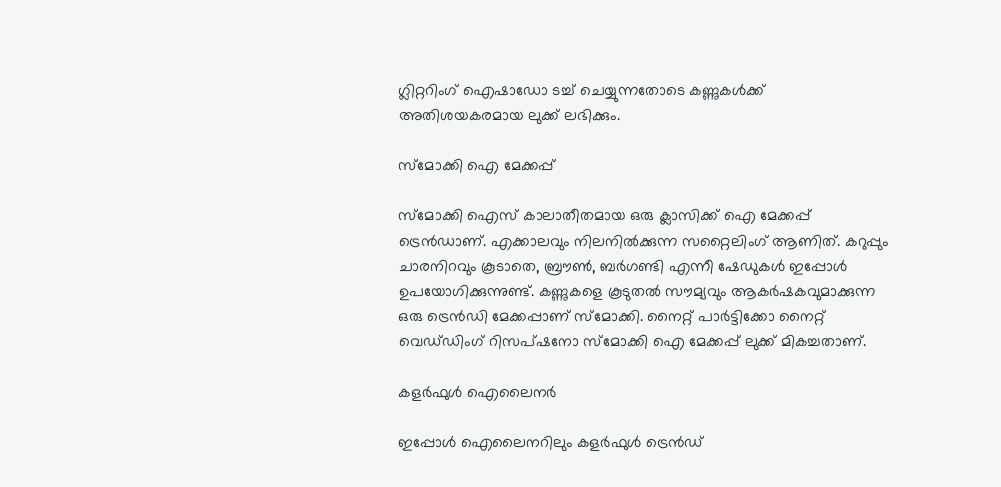ഗ്ലിറ്ററിംഗ് ഐഷാഡോ ടച്ച് ചെയ്യുന്നതോടെ കണ്ണുകൾക്ക് അതിശയകരമായ ലുക്ക് ലഭിക്കും.

സ്മോക്കി ഐ മേക്കപ്പ്

സ്മോക്കി ഐസ് കാലാതീതമായ ഒരു ക്ലാസിക്ക് ഐ മേക്കപ്പ് ട്രെൻഡാണ്. എക്കാലവും നിലനിൽക്കുന്ന സറ്റൈലിംഗ് ആണിത്. കറുപ്പും ചാരനിറവും കൂടാതെ, ബ്രൗൺ, ബർഗണ്ടി എന്നീ ഷേഡുകൾ ഇപ്പോൾ ഉപയോഗിക്കുന്നുണ്ട്. കണ്ണുകളെ കൂടുതൽ സൗമ്യവും ആകർഷകവുമാക്കുന്ന ഒരു ട്രെൻഡി മേക്കപ്പാണ് സ്മോക്കി. നൈറ്റ് പാർട്ടിക്കോ നൈറ്റ് വെഡ്‌ഡിംഗ് റിസപ്ഷനോ സ്മോക്കി ഐ മേക്കപ്പ് ലുക്ക് മികച്ചതാണ്.

കളർഫുൾ ഐലൈനർ

ഇപ്പോൾ ഐലൈനറിലും കളർഫുൾ ട്രെൻഡ്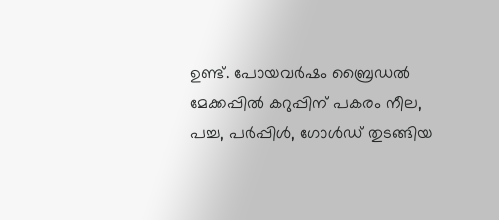ഉണ്ട്. പോയവർഷം ബ്രൈഡൽ മേക്കപ്പിൽ കറുപ്പിന് പകരം നീല, പച്ച, പർപ്പിൾ, ഗോൾഡ് തുടങ്ങിയ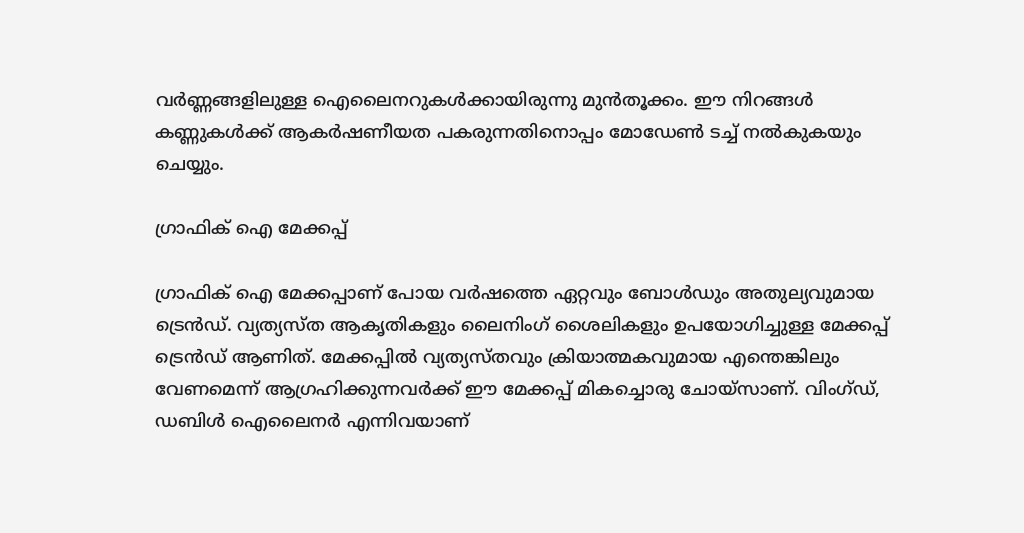വർണ്ണങ്ങളിലുള്ള ഐലൈനറുകൾക്കായിരുന്നു മുൻതൂക്കം. ഈ നിറങ്ങൾ കണ്ണുകൾക്ക് ആകർഷണീയത പകരുന്നതിനൊപ്പം മോഡേൺ ടച്ച് നൽകുകയും ചെയ്യും.

ഗ്രാഫിക് ഐ മേക്കപ്പ്

ഗ്രാഫിക് ഐ മേക്കപ്പാണ് പോയ വർഷത്തെ ഏറ്റവും ബോൾഡും അതുല്യവുമായ ട്രെൻഡ്. വ്യത്യസ്‌ത ആകൃതികളും ലൈനിംഗ് ശൈലികളും ഉപയോഗിച്ചുള്ള മേക്കപ്പ് ട്രെൻഡ് ആണിത്. മേക്കപ്പിൽ വ്യത്യസ്‌തവും ക്രിയാത്മകവുമായ എന്തെങ്കിലും വേണമെന്ന് ആഗ്രഹിക്കുന്നവർക്ക് ഈ മേക്കപ്പ് മികച്ചൊരു ചോയ്സാണ്. വിംഗ്ഡ്, ഡബിൾ ഐലൈനർ എന്നിവയാണ്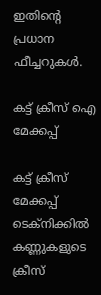ഇതിന്‍റെ പ്രധാന ഫീച്ചറുകൾ.

കട്ട് ക്രീസ് ഐ മേക്കപ്പ്

കട്ട് ക്രീസ് മേക്കപ്പ് ടെക്നിക്കിൽ കണ്ണുകളുടെ ക്രീസ്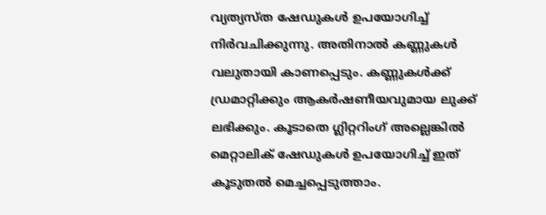വ്യത്യസ്ത ഷേഡുകൾ ഉപയോഗിച്ച് നിർവചിക്കുന്നു. അതിനാൽ കണ്ണുകൾ വലുതായി കാണപ്പെടും. കണ്ണുകൾക്ക് ഡ്രമാറ്റിക്കും ആകർഷണീയവുമായ ലുക്ക് ലഭിക്കും. കൂടാതെ ഗ്ലിറ്ററിംഗ് അല്ലെങ്കിൽ മെറ്റാലിക് ഷേഡുകൾ ഉപയോഗിച്ച് ഇത് കൂടുതൽ മെച്ചപ്പെടുത്താം.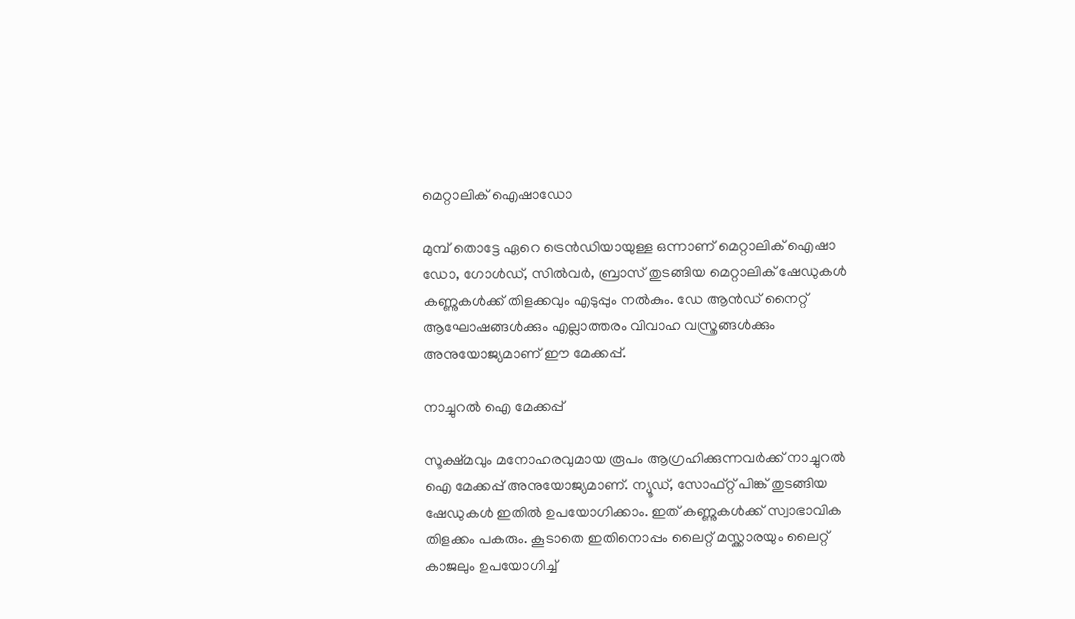മെറ്റാലിക് ഐഷാഡോ

മുമ്പ് തൊട്ടേ ഏറെ ട്രെൻഡിയായുള്ള ഒന്നാണ് മെറ്റാലിക് ഐഷാ ഡോ, ഗോൾഡ്, സിൽവർ, ബ്രാസ് തുടങ്ങിയ മെറ്റാലിക് ഷേഡുകൾ കണ്ണുകൾക്ക് തിളക്കവും എടുപ്പും നൽകും. ഡേ ആൻഡ് നൈറ്റ് ആഘോഷങ്ങൾക്കും എല്ലാത്തരം വിവാഹ വസ്ത്രങ്ങൾക്കും അനുയോജ്യമാണ് ഈ മേക്കപ്പ്.

നാച്ചുറൽ ഐ മേക്കപ്പ്

സൂക്ഷ്‌മവും മനോഹരവുമായ രൂപം ആഗ്രഹിക്കുന്നവർക്ക് നാച്ചുറൽ ഐ മേക്കപ്പ് അനുയോജ്യമാണ്. ന്യൂഡ്, സോഫ്റ്റ് പിങ്ക് തുടങ്ങിയ ഷേഡുകൾ ഇതിൽ ഉപയോഗിക്കാം. ഇത് കണ്ണുകൾക്ക് സ്വാഭാവിക തിളക്കം പകരും. കൂടാതെ ഇതിനൊപ്പം ലൈറ്റ് മസ്ക്കാരയും ലൈറ്റ് കാജലും ഉപയോഗിച്ച്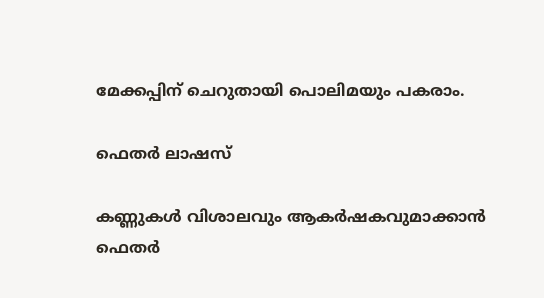മേക്കപ്പിന് ചെറുതായി പൊലിമയും പകരാം.

ഫെതർ ലാഷസ്

കണ്ണുകൾ വിശാലവും ആകർഷകവുമാക്കാൻ ഫെതർ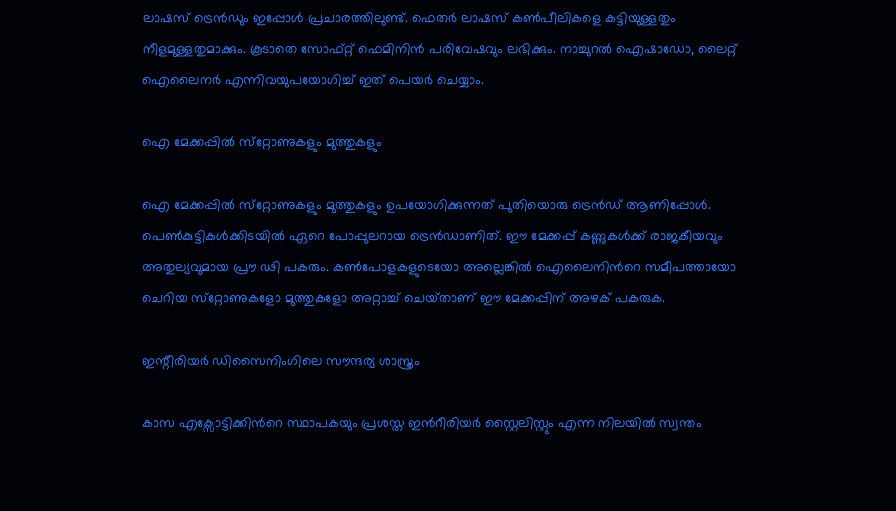ലാഷസ് ട്രെൻഡും ഇപ്പോൾ പ്രചാരത്തിലുണ്ട്. ഫെതർ ലാഷസ് കൺപീലികളെ കട്ടിയുള്ളതും നീളമുള്ളതുമാക്കും. കൂടാതെ സോഫ്റ്റ് ഫെമിനിൻ പരിവേഷവും ലഭിക്കും. നാച്ചുറൽ ഐഷാഡോ, ലൈറ്റ് ഐലൈനർ എന്നിവയുപയോഗിച്ച് ഇത് പെയർ ചെയ്യാം.

ഐ മേക്കപ്പിൽ സ്‌റ്റോണുകളും മുത്തുകളും

ഐ മേക്കപ്പിൽ സ്‌റ്റോണുകളും മുത്തുകളും ഉപയോഗിക്കുന്നത് പുതിയൊരു ട്രെൻഡ് ആണിപ്പോൾ. പെൺകുട്ടികൾക്കിടയിൽ ഏറെ പോപ്പുലറായ ട്രെൻഡാണിത്. ഈ മേക്കപ്പ് കണ്ണുകൾക്ക് രാജകീയവും അതുല്യവുമായ പ്രൗ ഢി പകരും. കൺപോളകളുടെയോ അല്ലെങ്കിൽ ഐലൈനിന്‍റെ സമീപത്തായോ ചെറിയ സ്‌റ്റോണുകളോ മുത്തുകളോ അറ്റാച്ച് ചെയ്‌താണ് ഈ മേക്കപ്പിന് അഴക് പകരുക.

ഇന്റീരിയർ ഡിസൈനിംഗിലെ സൗന്ദര്യ ശാസ്ത്രം

കാസ എക്സോട്ടിക്കിന്‍റെ സ്ഥാപകയും പ്രശസ്ത ഇന്‍റീരിയർ സ്റ്റൈലിസ്റ്റും എന്ന നിലയിൽ സ്വന്തം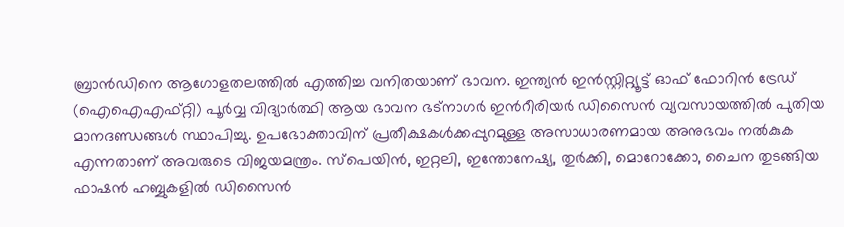ബ്രാൻഡിനെ ആഗോളതലത്തിൽ എത്തിച്ച വനിതയാണ് ഭാവന. ഇന്ത്യൻ ഇൻസ്റ്റ‌ിറ്റ്യൂട്ട് ഓഫ് ഫോറിൻ ട്രേഡ് (ഐഐഎഫ്റ്റി) പൂർവ്വ വിദ്യാർത്ഥി ആയ ഭാവന ഭട്നാഗർ ഇന്‍റീരിയർ ഡിസൈൻ വ്യവസായത്തിൽ പുതിയ മാനദണ്ഡങ്ങൾ സ്ഥാപിച്ചു. ഉപഭോക്താവിന് പ്രതീക്ഷകൾക്കപ്പുറമുള്ള അസാധാരണമായ അനുഭവം നൽകുക എന്നതാണ് അവരുടെ വിജയമന്ത്രം. സ്പെയിൻ, ഇറ്റലി, ഇന്തോനേഷ്യ, തുർക്കി, മൊറോക്കോ, ചൈന തുടങ്ങിയ ഫാഷൻ ഹബ്ബുകളിൽ ഡിസൈൻ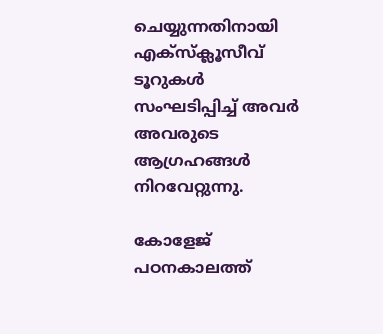ചെയ്യുന്നതിനായി എക്സ‌്ക്ലൂസീവ് ടൂറുകൾ സംഘടിപ്പിച്ച് അവർ അവരുടെ ആഗ്രഹങ്ങൾ നിറവേറ്റുന്നു.

കോളേജ് പഠനകാലത്ത്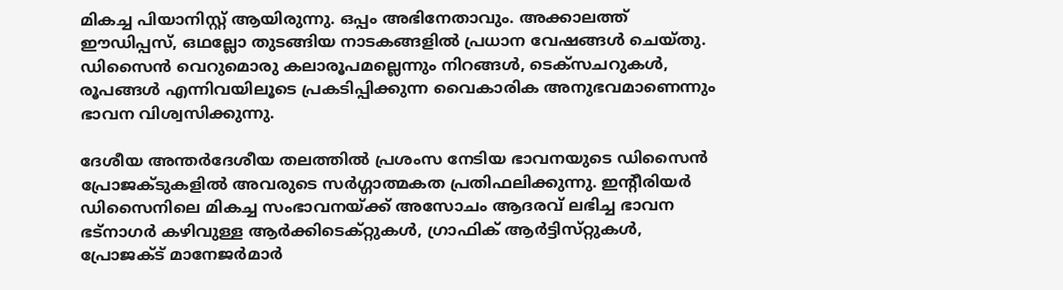മികച്ച പിയാനിസ്റ്റ് ആയിരുന്നു. ഒപ്പം അഭിനേതാവും. അക്കാലത്ത് ഈഡിപ്പസ്, ഒഥല്ലോ തുടങ്ങിയ നാടകങ്ങളിൽ പ്രധാന വേഷങ്ങൾ ചെയ്തു. ഡിസൈൻ വെറുമൊരു കലാരൂപമല്ലെന്നും നിറങ്ങൾ, ടെക്സചറുകൾ, രൂപങ്ങൾ എന്നിവയിലൂടെ പ്രകടിപ്പിക്കുന്ന വൈകാരിക അനുഭവമാണെന്നും ഭാവന വിശ്വസിക്കുന്നു.

ദേശീയ അന്തർദേശീയ തലത്തിൽ പ്രശംസ നേടിയ ഭാവനയുടെ ഡിസൈൻ പ്രോജക്‌ടുകളിൽ അവരുടെ സർഗ്ഗാത്മകത പ്രതിഫലിക്കുന്നു. ഇന്‍റീരിയർ ഡിസൈനിലെ മികച്ച സംഭാവനയ്ക്ക് അസോചം ആദരവ് ലഭിച്ച ഭാവന ഭട്നാഗർ കഴിവുള്ള ആർക്കിടെക്റ്റുകൾ, ഗ്രാഫിക് ആർട്ടിസ്‌റ്റുകൾ, പ്രോജക്ട് മാനേജർമാർ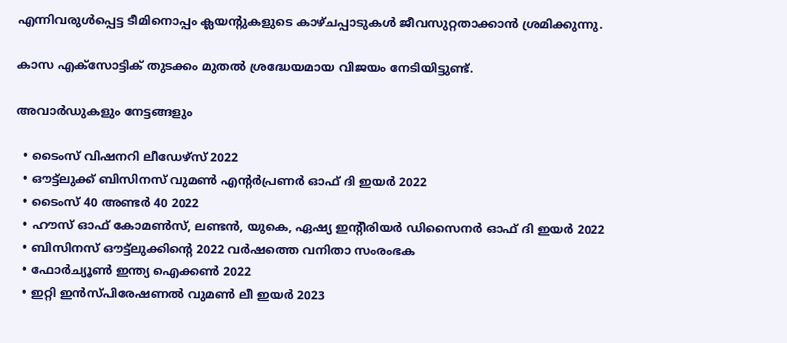എന്നിവരുൾപ്പെട്ട ടീമിനൊപ്പം ക്ലയന്‍റുകളുടെ കാഴ്ചപ്പാടുകൾ ജീവസുറ്റതാക്കാൻ ശ്രമിക്കുന്നു.

കാസ എക്സോട്ടിക് തുടക്കം മുതൽ ശ്രദ്ധേയമായ വിജയം നേടിയിട്ടുണ്ട്.

അവാർഡുകളും നേട്ടങ്ങളും

  • ടൈംസ് വിഷനറി ലീഡേഴ്‌സ് 2022
  • ഔട്ട്ലുക്ക് ബിസിനസ് വുമൺ എന്‍റർപ്രണർ ഓഫ് ദി ഇയർ 2022
  • ടൈംസ് 40 അണ്ടർ 40 2022
  • ഹൗസ് ഓഫ് കോമൺസ്, ലണ്ടൻ, യുകെ, ഏഷ്യ ഇന്‍റീരിയർ ഡിസൈനർ ഓഫ് ദി ഇയർ 2022
  • ബിസിനസ് ഔട്ട്ലുക്കിന്‍റെ 2022 വർഷത്തെ വനിതാ സംരംഭക
  • ഫോർച്യൂൺ ഇന്ത്യ ഐക്കൺ 2022
  • ഇറ്റി ഇൻസ്‌പിരേഷണൽ വുമൺ ലീ ഇയർ 2023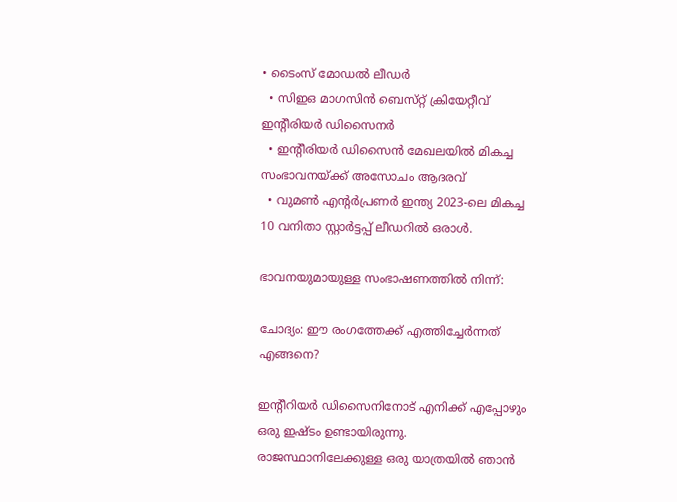• ടൈംസ് മോഡൽ ലീഡർ
  • സിഇഒ മാഗസിൻ ബെസ്‌റ്റ് ക്രിയേറ്റീവ് ഇന്‍റീരിയർ ഡിസൈനർ
  • ഇന്‍റീരിയർ ഡിസൈൻ മേഖലയിൽ മികച്ച സംഭാവനയ്ക്ക് അസോചം ആദരവ്
  • വുമൺ എന്‍റർപ്രണർ ഇന്ത്യ 2023-ലെ മികച്ച 10 വനിതാ സ്റ്റാർട്ടപ്പ് ലീഡറിൽ ഒരാൾ.

ഭാവനയുമായുള്ള സംഭാഷണത്തിൽ നിന്ന്:

ചോദ്യം: ഈ രംഗത്തേക്ക് എത്തിച്ചേർന്നത് എങ്ങനെ?

ഇന്‍റീറിയർ ഡിസൈനിനോട് എനിക്ക് എപ്പോഴും ഒരു ഇഷ്ട‌ം ഉണ്ടായിരുന്നു. രാജസ്ഥാനിലേക്കുള്ള ഒരു യാത്രയിൽ ഞാൻ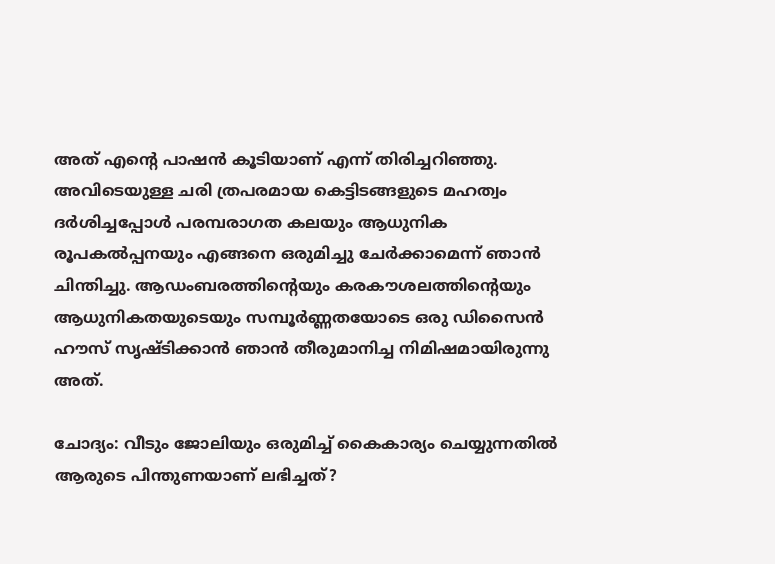അത് എന്‍റെ പാഷൻ കൂടിയാണ് എന്ന് തിരിച്ചറിഞ്ഞു. അവിടെയുള്ള ചരി ത്രപരമായ കെട്ടിടങ്ങളുടെ മഹത്വം ദർശിച്ചപ്പോൾ പരമ്പരാഗത കലയും ആധുനിക രൂപകൽപ്പനയും എങ്ങനെ ഒരുമിച്ചു ചേർക്കാമെന്ന് ഞാൻ ചിന്തിച്ചു. ആഡംബരത്തിന്‍റെയും കരകൗശലത്തിന്‍റെയും ആധുനികതയുടെയും സമ്പൂർണ്ണതയോടെ ഒരു ഡിസൈൻ ഹൗസ് സൃഷ്ടിക്കാൻ ഞാൻ തീരുമാനിച്ച നിമിഷമായിരുന്നു അത്.

ചോദ്യം: വീടും ജോലിയും ഒരുമിച്ച് കൈകാര്യം ചെയ്യുന്നതിൽ ആരുടെ പിന്തുണയാണ് ലഭിച്ചത്?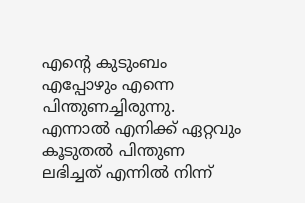എന്‍റെ കുടുംബം എപ്പോഴും എന്നെ പിന്തുണച്ചിരുന്നു. എന്നാൽ എനിക്ക് ഏറ്റവും കൂടുതൽ പിന്തുണ ലഭിച്ചത് എന്നിൽ നിന്ന്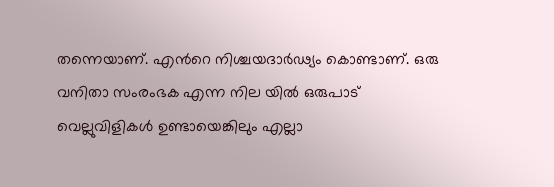തന്നെയാണ്. എന്‍റെ നിശ്ചയദാർഢ്യം കൊണ്ടാണ്. ഒരു വനിതാ സംരംഭക എന്ന നില യിൽ ഒരുപാട് വെല്ലുവിളികൾ ഉണ്ടായെങ്കിലും എല്ലാ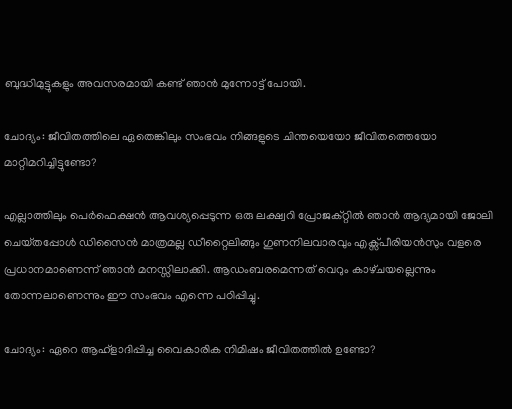ബുദ്ധിമുട്ടുകളും അവസരമായി കണ്ട് ഞാൻ മുന്നോട്ട് പോയി.

ചോദ്യം: ജീവിതത്തിലെ ഏതെങ്കിലും സംഭവം നിങ്ങളുടെ ചിന്തയെയോ ജീവിതത്തെയോ മാറ്റിമറിച്ചിട്ടുണ്ടോ?

എല്ലാത്തിലും പെർഫെക്ഷൻ ആവശ്യപ്പെടുന്ന ഒരു ലക്ഷ്വറി പ്രോജക്റ്റിൽ ഞാൻ ആദ്യമായി ജോലി ചെയ്‌തപ്പോൾ ഡിസൈൻ മാത്രമല്ല ഡീറ്റൈലിങ്ങും ഗുണനിലവാരവും എക്സ്‌പീരിയൻസും വളരെ പ്രധാനമാണെന്ന് ഞാൻ മനസ്സിലാക്കി. ആഡംബരമെന്നത് വെറും കാഴ്‌ചയല്ലെന്നും തോന്നലാണെന്നും ഈ സംഭവം എന്നെ പഠിപ്പിച്ചു.

ചോദ്യം: ഏറെ ആഹ്ളാദിപ്പിച്ച വൈകാരിക നിമിഷം ജീവിതത്തിൽ ഉണ്ടോ?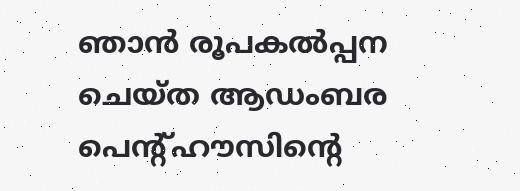ഞാൻ രൂപകൽപ്പന ചെയ്ത ആഡംബര പെന്‍റ്ഹൗസിന്‍റെ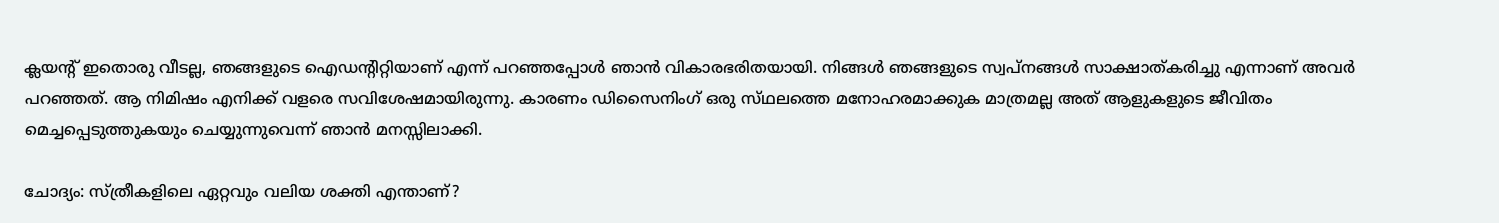ക്ലയന്‍റ് ഇതൊരു വീടല്ല, ഞങ്ങളുടെ ഐഡന്‍റിറ്റിയാണ് എന്ന് പറഞ്ഞപ്പോൾ ഞാൻ വികാരഭരിതയായി. നിങ്ങൾ ഞങ്ങളുടെ സ്വപ്നങ്ങൾ സാക്ഷാത്കരിച്ചു എന്നാണ് അവർ പറഞ്ഞത്. ആ നിമിഷം എനിക്ക് വളരെ സവിശേഷമായിരുന്നു. കാരണം ഡിസൈനിംഗ് ഒരു സ്‌ഥലത്തെ മനോഹരമാക്കുക മാത്രമല്ല അത് ആളുകളുടെ ജീവിതം മെച്ചപ്പെടുത്തുകയും ചെയ്യുന്നുവെന്ന് ഞാൻ മനസ്സിലാക്കി.

ചോദ്യം: സ്ത്രീകളിലെ ഏറ്റവും വലിയ ശക്തി എന്താണ്?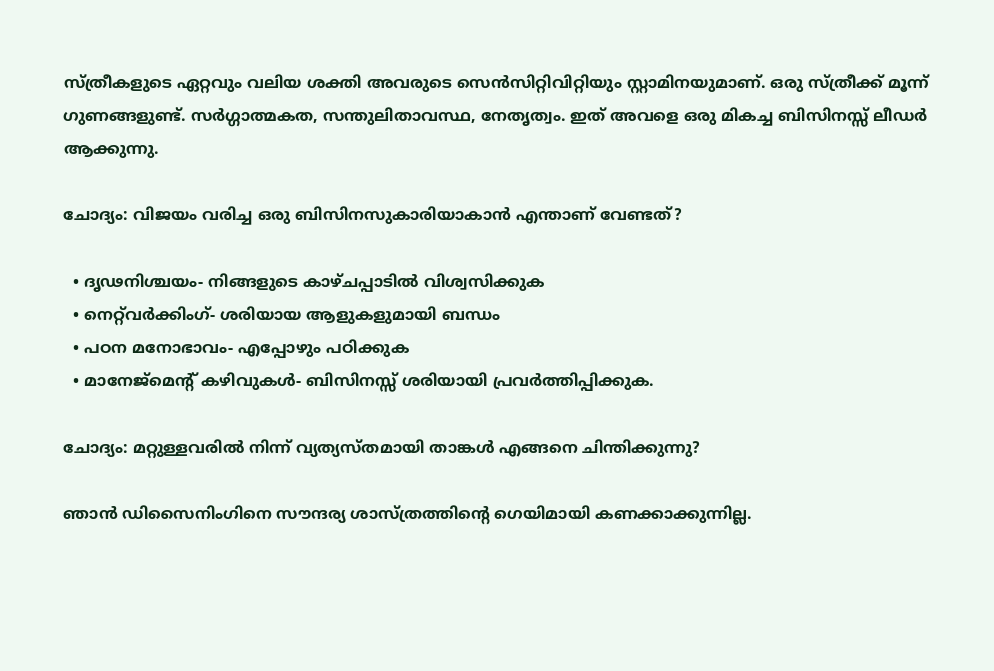സ്ത്രീകളുടെ ഏറ്റവും വലിയ ശക്തി അവരുടെ സെൻസിറ്റിവിറ്റിയും സ്റ്റാമിനയുമാണ്. ഒരു സ്ത്രീക്ക് മൂന്ന് ഗുണങ്ങളുണ്ട്. സർഗ്ഗാത്മകത, സന്തുലിതാവസ്ഥ‌, നേതൃത്വം. ഇത് അവളെ ഒരു മികച്ച ബിസിനസ്സ് ലീഡർ ആക്കുന്നു.

ചോദ്യം: വിജയം വരിച്ച ഒരു ബിസിനസുകാരിയാകാൻ എന്താണ് വേണ്ടത്?

  • ദൃഢനിശ്ചയം- നിങ്ങളുടെ കാഴ്ചപ്പാടിൽ വിശ്വസിക്കുക
  • നെറ്റ്‌വർക്കിംഗ്- ശരിയായ ആളുകളുമായി ബന്ധം
  • പഠന മനോഭാവം- എപ്പോഴും പഠിക്കുക
  • മാനേജ്മെന്‍റ് കഴിവുകൾ- ബിസിനസ്സ് ശരിയായി പ്രവർത്തിപ്പിക്കുക.

ചോദ്യം: മറ്റുള്ളവരിൽ നിന്ന് വ്യത്യസ്‌തമായി താങ്കൾ എങ്ങനെ ചിന്തിക്കുന്നു?

ഞാൻ ഡിസൈനിംഗിനെ സൗന്ദര്യ ശാസ്ത്രത്തിന്‍റെ ഗെയിമായി കണക്കാക്കുന്നില്ല.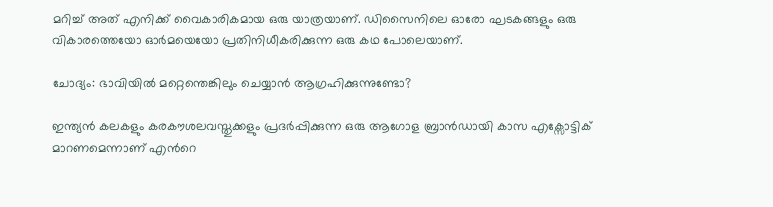മറിച്ച് അത് എനിക്ക് വൈകാരികമായ ഒരു യാത്രയാണ്. ഡിസൈനിലെ ഓരോ ഘടകങ്ങളും ഒരു വികാരത്തെയോ ഓർമയെയോ പ്രതിനിധീകരിക്കുന്ന ഒരു കഥ പോലെയാണ്.

ചോദ്യം: ഭാവിയിൽ മറ്റെന്തെങ്കിലും ചെയ്യാൻ ആഗ്രഹിക്കുന്നുണ്ടോ?

ഇന്ത്യൻ കലകളും കരകൗശലവസ്തുക്കളും പ്രദർപ്പിക്കുന്ന ഒരു ആഗോള ബ്രാൻഡായി കാസ എക്സോട്ടിക് മാറണമെന്നാണ് എന്‍റെ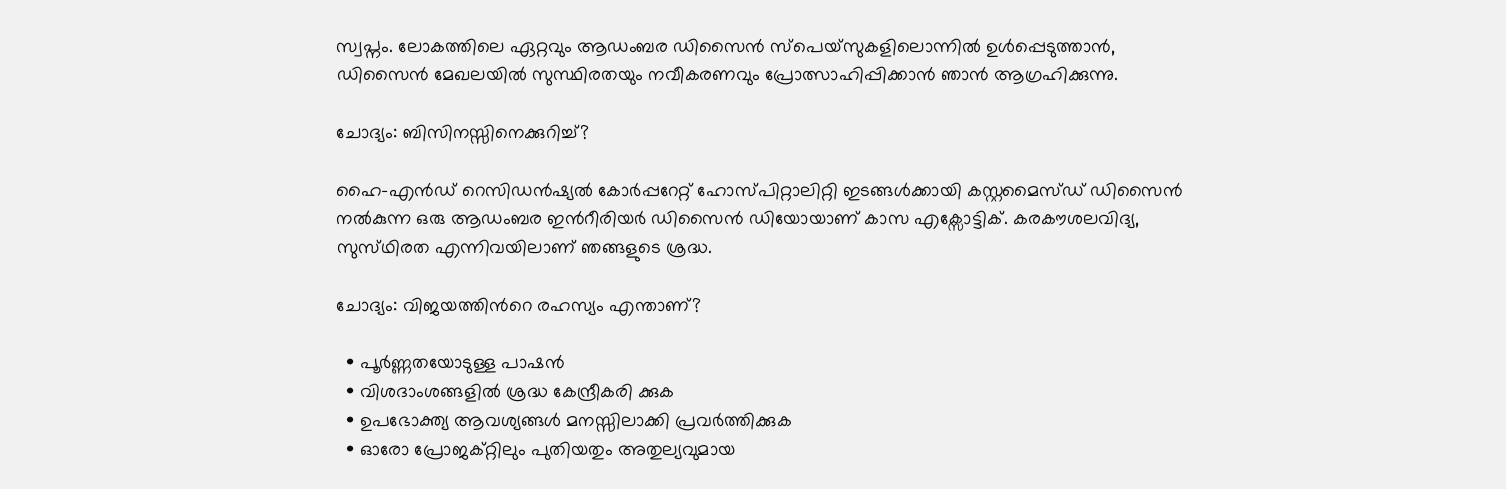സ്വപ്നം. ലോകത്തിലെ ഏറ്റവും ആഡംബര ഡിസൈൻ സ്പെയ്‌സുകളിലൊന്നിൽ ഉൾപ്പെടുത്താൻ, ഡിസൈൻ മേഖലയിൽ സുസ്ഥിരതയും നവീകരണവും പ്രോത്സാഹിപ്പിക്കാൻ ഞാൻ ആഗ്രഹിക്കുന്നു.

ചോദ്യം: ബിസിനസ്സിനെക്കുറിച്ച്?

ഹൈ-എൻഡ് റെസിഡൻഷ്യൽ കോർപ്പറേറ്റ് ഹോസ്‌പിറ്റാലിറ്റി ഇടങ്ങൾക്കായി കസ്റ്റമൈസ്‌ഡ് ഡിസൈൻ നൽകുന്ന ഒരു ആഡംബര ഇന്‍റീരിയർ ഡിസൈൻ ഡിയോയാണ് കാസ എക്സോട്ടിക്. കരകൗശലവിദ്യ, സുസ്‌ഥിരത എന്നിവയിലാണ് ഞങ്ങളുടെ ശ്രദ്ധ.

ചോദ്യം: വിജയത്തിന്‍റെ രഹസ്യം എന്താണ്?

  • പൂർണ്ണതയോടുള്ള പാഷൻ
  • വിശദാംശങ്ങളിൽ ശ്രദ്ധ കേന്ദ്രീകരി ക്കുക
  • ഉപഭോക്ത്യ ആവശ്യങ്ങൾ മനസ്സിലാക്കി പ്രവർത്തിക്കുക
  • ഓരോ പ്രോജക്റ്റിലും പുതിയതും അതുല്യവുമായ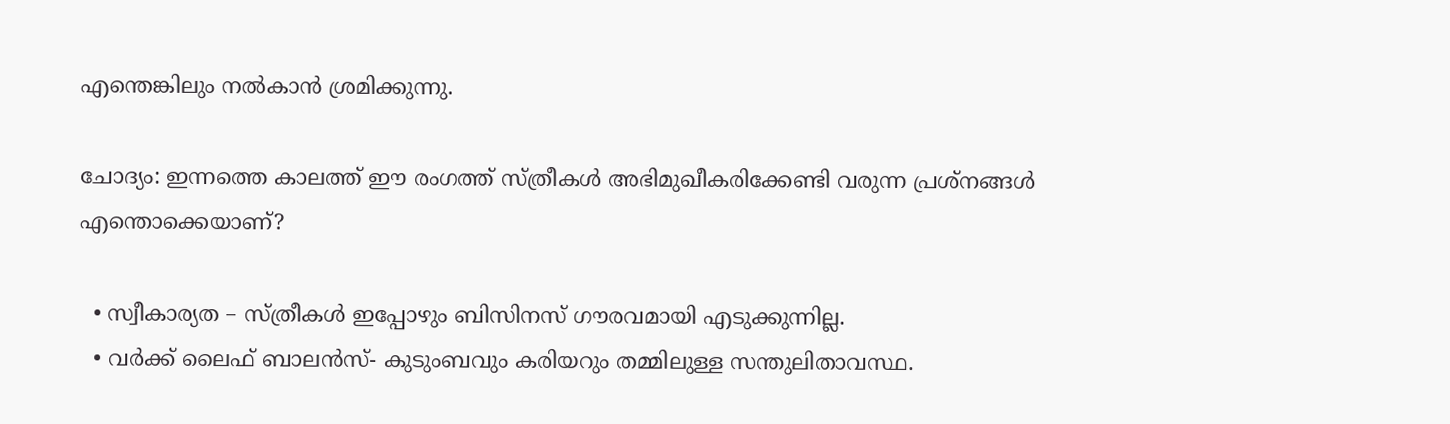എന്തെങ്കിലും നൽകാൻ ശ്രമിക്കുന്നു.

ചോദ്യം: ഇന്നത്തെ കാലത്ത് ഈ രംഗത്ത് സ്ത്രീകൾ അഭിമുഖീകരിക്കേണ്ടി വരുന്ന പ്രശ്‌നങ്ങൾ എന്തൊക്കെയാണ്?

  • സ്വീകാര്യത – സ്ത്രീകൾ ഇപ്പോഴും ബിസിനസ് ഗൗരവമായി എടുക്കുന്നില്ല.
  • വർക്ക് ലൈഫ് ബാലൻസ്- കുടുംബവും കരിയറും തമ്മിലുള്ള സന്തുലിതാവസ്ഥ.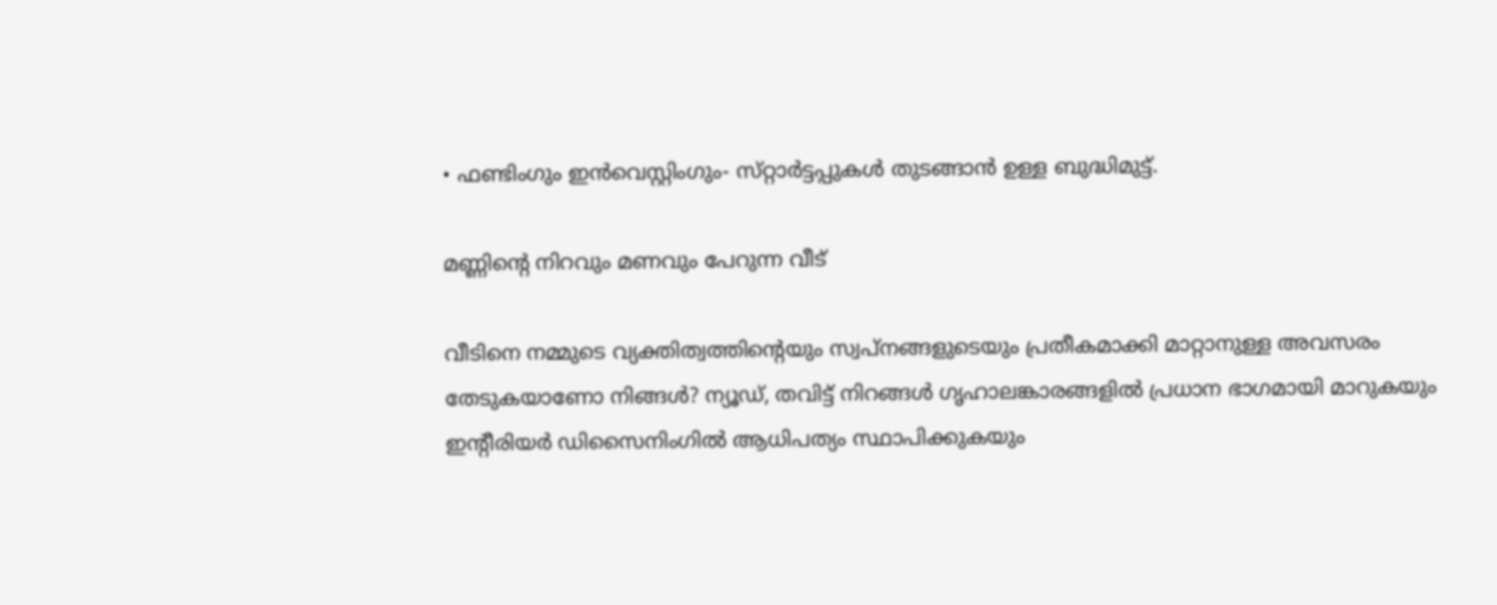• ഫണ്ടിംഗും ഇൻവെസ്റ്റിംഗും- സ്‌റ്റാർട്ടപ്പുകൾ തുടങ്ങാൻ ഉള്ള ബുദ്ധിമുട്ട്.

മണ്ണിന്റെ നിറവും മണവും പേറുന്ന വീട്

വീടിനെ നമ്മുടെ വ്യക്തിത്വത്തിന്‍റെയും സ്വപ്നങ്ങളുടെയും പ്രതീകമാക്കി മാറ്റാനുള്ള അവസരം തേടുകയാണോ നിങ്ങൾ? ന്യൂഡ്, തവിട്ട് നിറങ്ങൾ ഗൃഹാലങ്കാരങ്ങളിൽ പ്രധാന ഭാഗമായി മാറുകയും ഇന്‍റീരിയർ ഡിസൈനിംഗിൽ ആധിപത്യം സ്ഥാപിക്കുകയും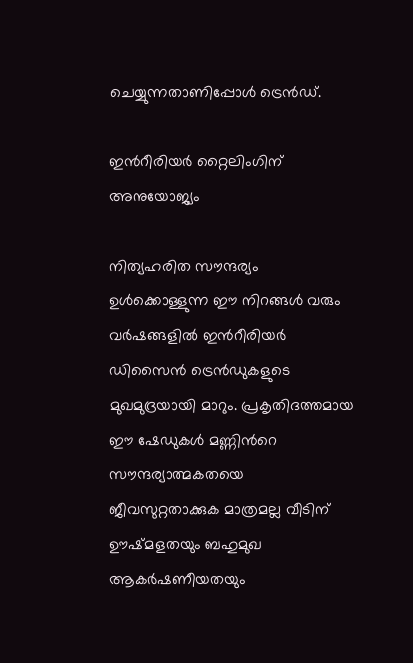ചെയ്യുന്നതാണിപ്പോൾ ട്രെൻഡ്.

ഇന്‍റീരിയർ റ്റൈലിംഗിന് അനുയോജ്യം

നിത്യഹരിത സൗന്ദര്യം ഉൾക്കൊള്ളുന്ന ഈ നിറങ്ങൾ വരും വർഷങ്ങളിൽ ഇന്‍റീരിയർ ഡിസൈൻ ട്രെൻഡുകളുടെ മുഖമുദ്രയായി മാറും. പ്രകൃതിദത്തമായ ഈ ഷേഡുകൾ മണ്ണിന്‍റെ സൗന്ദര്യാത്മകതയെ ജീവസുറ്റതാക്കുക മാത്രമല്ല വീടിന് ഊഷ്‌മളതയും ബഹുമുഖ ആകർഷണീയതയും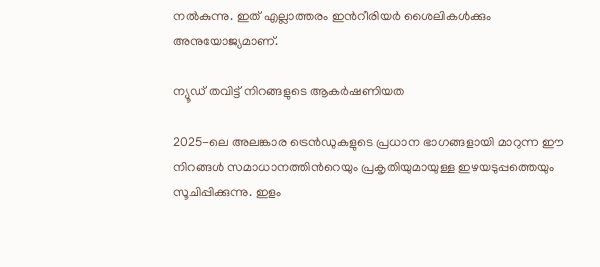നൽകുന്നു. ഇത് എല്ലാത്തരം ഇന്‍റീരിയർ ശൈലികൾക്കും അനുയോജ്യമാണ്.

ന്യൂഡ് തവിട്ട് നിറങ്ങളുടെ ആകർഷണിയത

2025-ലെ അലങ്കാര ട്രെൻഡുകളുടെ പ്രധാന ഭാഗങ്ങളായി മാറുന്ന ഈ നിറങ്ങൾ സമാധാനത്തിന്‍റെയും പ്രകൃതിയുമായുള്ള ഇഴയടുപ്പത്തെയും സൂചിപ്പിക്കുന്നു. ഇളം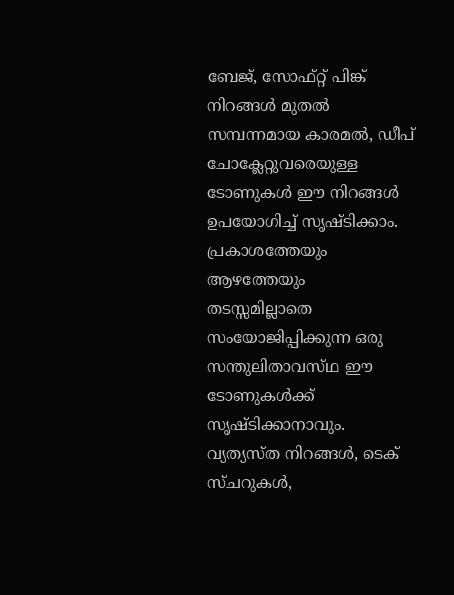ബേജ്, സോഫ്റ്റ് പിങ്ക് നിറങ്ങൾ മുതൽ സമ്പന്നമായ കാരമൽ, ഡീപ് ചോക്ലേറ്റുവരെയുള്ള ടോണുകൾ ഈ നിറങ്ങൾ ഉപയോഗിച്ച് സൃഷ്‌ടിക്കാം. പ്രകാശത്തേയും ആഴത്തേയും തടസ്സമില്ലാതെ സംയോജിപ്പിക്കുന്ന ഒരു സന്തുലിതാവസ്‌ഥ ഈ ടോണുകൾക്ക് സൃഷ്ടിക്കാനാവും. വ്യത്യസ്ത‌ നിറങ്ങൾ, ടെക് സ്‌ചറുകൾ,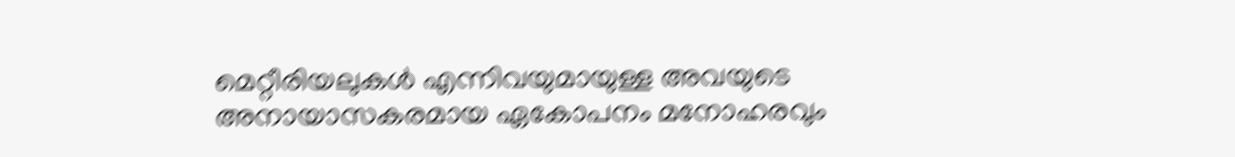മെറ്റീരിയലുകൾ എന്നിവയുമായുള്ള അവയുടെ അനായാസകരമായ ഏകോപനം മനോഹരവും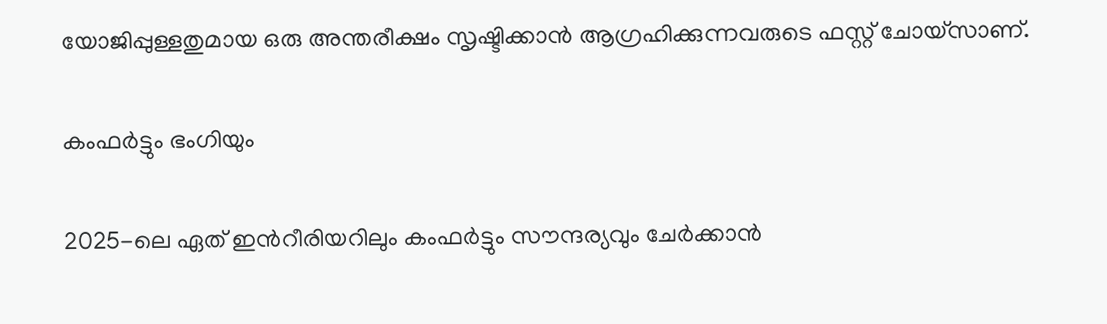യോജിപ്പുള്ളതുമായ ഒരു അന്തരീക്ഷം സൃഷ്ടിക്കാൻ ആഗ്രഹിക്കുന്നവരുടെ ഫസ്റ്റ് ചോയ്സാണ്.

കംഫർട്ടും ഭംഗിയും

2025-ലെ ഏത് ഇന്‍റീരിയറിലും കംഫർട്ടും സൗന്ദര്യവും ചേർക്കാൻ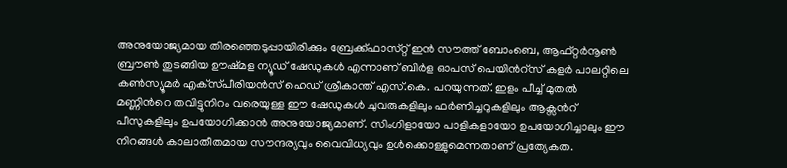അനുയോജ്യമായ തിരഞ്ഞെടുപ്പായിരിക്കും ബ്രേക്ക്ഫാസ്‌റ്റ് ഇൻ സൗത്ത് ബോംബെ, ആഫ്റ്റർനൂൺ ബ്രൗൺ തുടങ്ങിയ ഊഷ്‌മള ന്യൂഡ് ഷേഡുകൾ എന്നാണ് ബിർള ഓപസ് പെയിന്‍റ്സ് കളർ പാലറ്റിലെ കൺസ്യൂമർ എക്‌സ്‌പീരിയൻസ് ഹെഡ് ശ്രീകാന്ത് എസ്.കെ. പറയുന്നത്. ഇളം പീച്ച് മുതൽ മണ്ണിന്‍റെ തവിട്ടുനിറം വരെയുള്ള ഈ ഷേഡുകൾ ചുവരുകളിലും ഫർണിച്ചറുകളിലും ആക്സന്‍റ് പീസുകളിലും ഉപയോഗിക്കാൻ അനുയോജ്യമാണ്. സിംഗിളായോ പാളികളായോ ഉപയോഗിച്ചാലും ഈ നിറങ്ങൾ കാലാതീതമായ സൗന്ദര്യവും വൈവിധ്യവും ഉൾക്കൊള്ളുമെന്നതാണ് പ്രത്യേകത.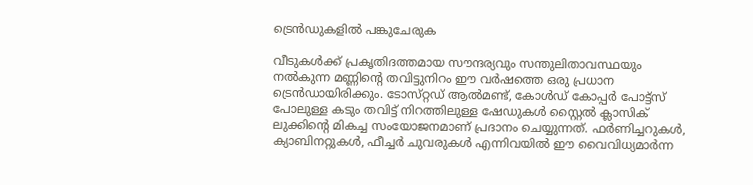ട്രെൻഡുകളിൽ പങ്കുചേരുക

വീടുകൾക്ക് പ്രകൃതിദത്തമായ സൗന്ദര്യവും സന്തുലിതാവസ്ഥയും നൽകുന്ന മണ്ണിന്‍റെ തവിട്ടുനിറം ഈ വർഷത്തെ ഒരു പ്രധാന ട്രെൻഡായിരിക്കും. ടോസ്‌റ്റഡ് ആൽമണ്ട്, കോൾഡ് കോപ്പർ പോട്ട്സ് പോലുള്ള കടും തവിട്ട് നിറത്തിലുള്ള ഷേഡുകൾ ‌സ്റ്റൈൽ ക്ലാസിക് ലുക്കിന്‍റെ മികച്ച സംയോജനമാണ് പ്രദാനം ചെയ്യുന്നത്. ഫർണിച്ചറുകൾ, ക്യാബിനറ്റുകൾ, ഫീച്ചർ ചുവരുകൾ എന്നിവയിൽ ഈ വൈവിധ്യമാർന്ന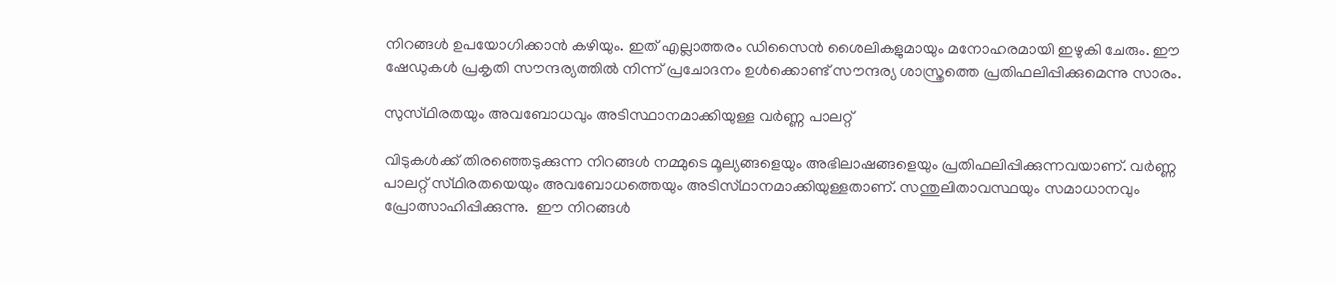നിറങ്ങൾ ഉപയോഗിക്കാൻ കഴിയും. ഇത് എല്ലാത്തരം ഡിസൈൻ ശൈലികളുമായും മനോഹരമായി ഇഴുകി ചേരും. ഈ ഷേഡുകൾ പ്രകൃതി സൗന്ദര്യത്തിൽ നിന്ന് പ്രചോദനം ഉൾക്കൊണ്ട് സൗന്ദര്യ ശാസ്ത്രത്തെ പ്രതിഫലിപ്പിക്കുമെന്നു സാരം.

സുസ്‌ഥിരതയും അവബോധവും അടിസ്ഥാനമാക്കിയുള്ള വർണ്ണ പാലറ്റ്

വിടുകൾക്ക് തിരഞ്ഞെടുക്കുന്ന നിറങ്ങൾ നമ്മുടെ മൂല്യങ്ങളെയും അഭിലാഷങ്ങളെയും പ്രതിഫലിപ്പിക്കുന്നവയാണ്. വർണ്ണ പാലറ്റ് സ്‌ഥിരതയെയും അവബോധത്തെയും അടിസ്‌ഥാനമാക്കിയുള്ളതാണ്. സന്തുലിതാവസ്ഥയും സമാധാനവും പ്രോത്സാഹിപ്പിക്കുന്നു.  ഈ നിറങ്ങൾ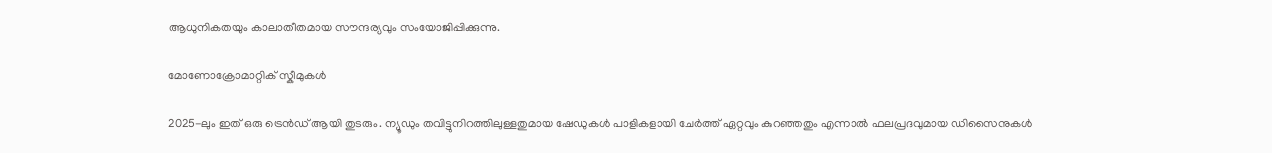ആധുനികതയും കാലാതീതമായ സൗന്ദര്യവും സംയോജിപ്പിക്കുന്നു.

മോണോക്രോമാറ്റിക് സ്ക‌ീമുകൾ

2025-ലും ഇത് ഒരു ട്രെൻഡ് ആയി തുടരും. ന്യൂഡും തവിട്ടുനിറത്തിലുള്ളതുമായ ഷേഡുകൾ പാളികളായി ചേർത്ത് ഏറ്റവും കുറഞ്ഞതും എന്നാൽ ഫലപ്രദവുമായ ഡിസൈനുകൾ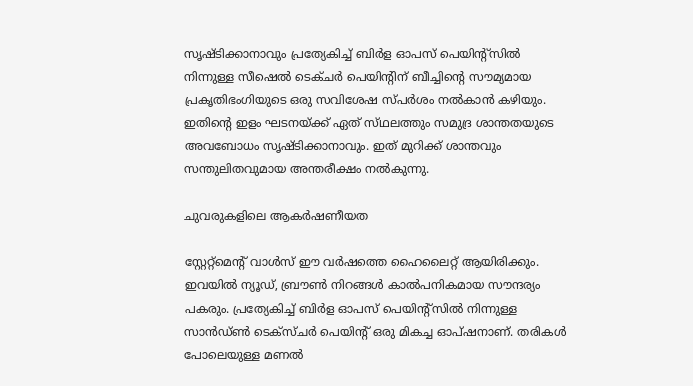സൃഷ്‌ടിക്കാനാവും പ്രത്യേകിച്ച് ബിർള ഓപസ് പെയിന്‍റ്സിൽ നിന്നുള്ള സീഷെൽ ടെക്‌ചർ പെയിന്‍റിന് ബീച്ചിന്‍റെ സൗമ്യമായ പ്രകൃതിഭംഗിയുടെ ഒരു സവിശേഷ സ്പ‌ർശം നൽകാൻ കഴിയും. ഇതിന്‍റെ ഇളം ഘടനയ്ക്ക് ഏത് സ്‌ഥലത്തും സമുദ്ര ശാന്തതയുടെ അവബോധം സൃഷ്‌ടിക്കാനാവും. ഇത് മുറിക്ക് ശാന്തവും സന്തുലിതവുമായ അന്തരീക്ഷം നൽകുന്നു.

ചുവരുകളിലെ ആകർഷണീയത

സ്റ്റേറ്റ്മെന്‍റ് വാൾസ് ഈ വർഷത്തെ ഹൈലൈറ്റ് ആയിരിക്കും. ഇവയിൽ ന്യൂഡ്, ബ്രൗൺ നിറങ്ങൾ കാൽപനികമായ സൗന്ദര്യം പകരും. പ്രത്യേകിച്ച് ബിർള ഓപസ് പെയിന്‍റ്സിൽ നിന്നുള്ള സാൻഡ്ൺ ടെക്സ്‌ചർ പെയിന്‍റ് ഒരു മികച്ച ഓപ്ഷനാണ്. തരികൾ പോലെയുള്ള മണൽ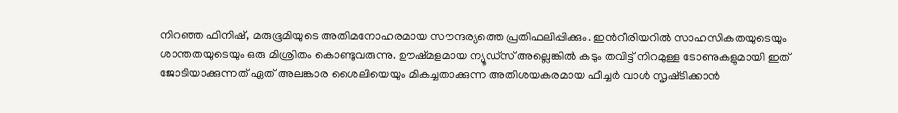നിറഞ്ഞ ഫിനിഷ്, മരുഭൂമിയുടെ അതിമനോഹരമായ സൗന്ദര്യത്തെ പ്രതിഫലിപ്പിക്കും. ഇന്‍റീരിയറിൽ സാഹസികതയുടെയും ശാന്തതയുടെയും ഒരു മിശ്രിതം കൊണ്ടുവരുന്നു. ഊഷ്‌മളമായ ന്യൂഡ്‌സ് അല്ലെങ്കിൽ കടും തവിട്ട് നിറമുള്ള ടോണുകളുമായി ഇത് ജോടിയാക്കുന്നത് ഏത് അലങ്കാര ശൈലിയെയും മികച്ചതാക്കുന്ന അതിശയകരമായ ഫീച്ചർ വാൾ സൃഷ്‌ടിക്കാൻ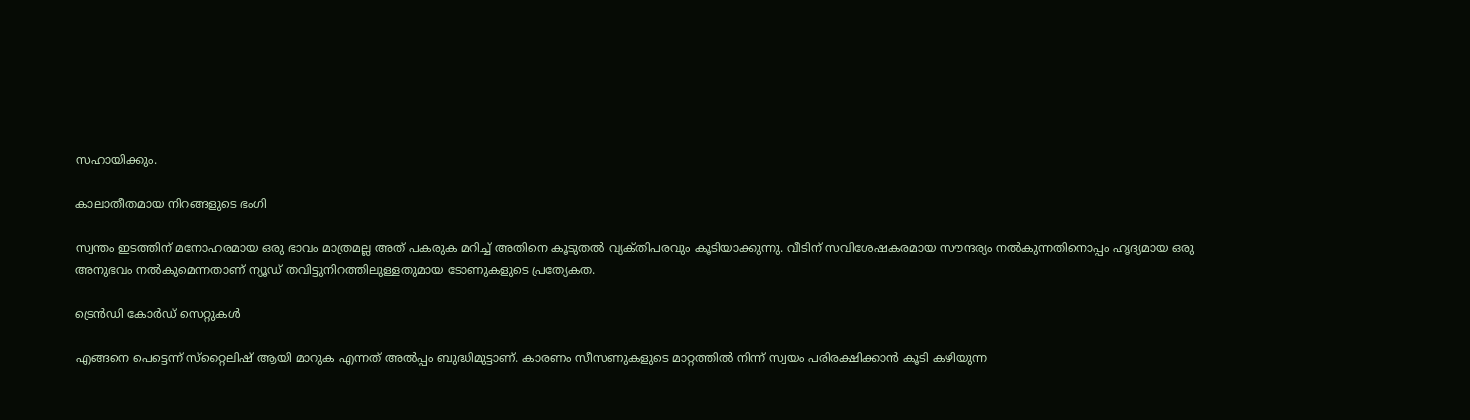സഹായിക്കും.

കാലാതീതമായ നിറങ്ങളുടെ ഭംഗി

സ്വന്തം ഇടത്തിന് മനോഹരമായ ഒരു ഭാവം മാത്രമല്ല അത് പകരുക മറിച്ച് അതിനെ കൂടുതൽ വ്യക്‌തിപരവും കൂടിയാക്കുന്നു. വീടിന് സവിശേഷകരമായ സൗന്ദര്യം നൽകുന്നതിനൊപ്പം ഹൃദ്യമായ ഒരു അനുഭവം നൽകുമെന്നതാണ് ന്യൂഡ് തവിട്ടുനിറത്തിലുള്ളതുമായ ടോണുകളുടെ പ്രത്യേകത.

ട്രെൻഡി കോർഡ് സെറ്റുകൾ

എങ്ങനെ പെട്ടെന്ന് സ്‌റ്റൈലിഷ് ആയി മാറുക എന്നത് അൽപ്പം ബുദ്ധിമുട്ടാണ്. കാരണം സീസണുകളുടെ മാറ്റത്തിൽ നിന്ന് സ്വയം പരിരക്ഷിക്കാൻ കൂടി കഴിയുന്ന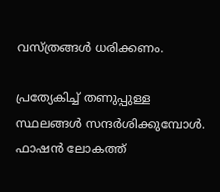വസ്ത്രങ്ങൾ ധരിക്കണം.

പ്രത്യേകിച്ച് തണുപ്പുള്ള സ്ഥലങ്ങൾ സന്ദർശിക്കുമ്പോൾ. ഫാഷൻ ലോകത്ത്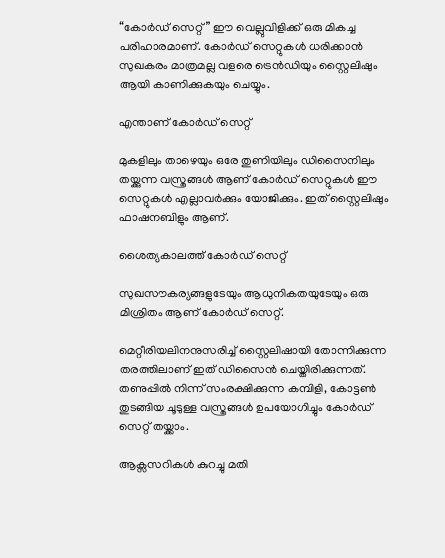“കോർഡ് സെറ്റ്” ഈ വെല്ലുവിളിക്ക് ഒരു മികച്ച പരിഹാരമാണ്. കോർഡ് സെറ്റുകൾ ധരിക്കാൻ സുഖകരം മാത്രമല്ല വളരെ ട്രെൻഡിയും സ്റ്റൈലിഷും ആയി കാണിക്കുകയും ചെയ്യും.

എന്താണ് കോർഡ് സെറ്റ്

മുകളിലും താഴെയും ഒരേ തുണിയിലും ഡിസൈനിലും തയ്ക്കുന്ന വസ്ത്രങ്ങൾ ആണ് കോർഡ് സെറ്റുകൾ ഈ സെറ്റുകൾ എല്ലാവർക്കും യോജിക്കും. ഇത് സ്റ്റൈലിഷും ഫാഷനബിളും ആണ്.

ശൈത്യകാലത്ത് കോർഡ് സെറ്റ്

സുഖസൗകര്യങ്ങളുടേയും ആധുനികതയുടേയും ഒരു മിശ്രിതം ആണ് കോർഡ് സെറ്റ്.

മെറ്റീരിയലിനനുസരിച്ച് സ്റ്റൈലിഷായി തോന്നിക്കുന്ന തരത്തിലാണ് ഇത് ഡിസൈൻ ചെയ്തിരിക്കുന്നത്. തണുപ്പിൽ നിന്ന് സംരക്ഷിക്കുന്ന കമ്പിളി, കോട്ടൺ തുടങ്ങിയ ചൂടുള്ള വസ്ത്രങ്ങൾ ഉപയോഗിച്ചും കോർഡ് സെറ്റ് തയ്ക്കാം.

ആക്സസറികൾ കുറച്ചു മതി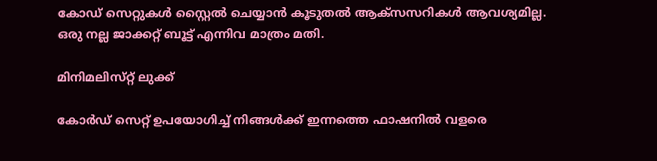കോഡ് സെറ്റുകൾ സ്റ്റൈൽ ചെയ്യാൻ കൂടുതൽ ആക്‌സസറികൾ ആവശ്യമില്ല. ഒരു നല്ല ജാക്കറ്റ് ബൂട്ട് എന്നിവ മാത്രം മതി.

മിനിമലിസ്‌റ്റ് ലുക്ക്

കോർഡ് സെറ്റ് ഉപയോഗിച്ച് നിങ്ങൾക്ക് ഇന്നത്തെ ഫാഷനിൽ വളരെ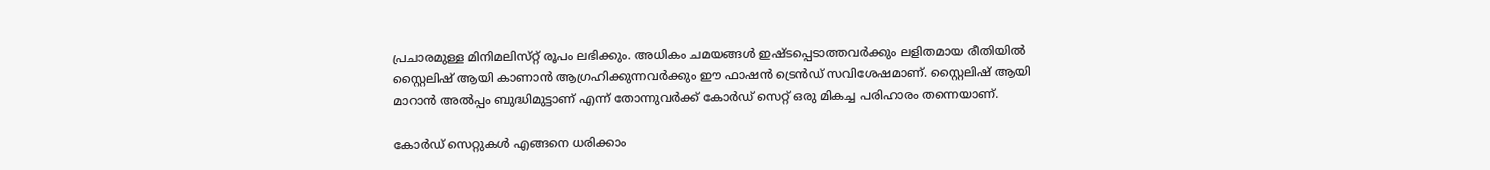പ്രചാരമുള്ള മിനിമലിസ്‌റ്റ് രൂപം ലഭിക്കും. അധികം ചമയങ്ങൾ ഇഷ്ടപ്പെടാത്തവർക്കും ലളിതമായ രീതിയിൽ സ്റ്റൈലിഷ് ആയി കാണാൻ ആഗ്രഹിക്കുന്നവർക്കും ഈ ഫാഷൻ ട്രെൻഡ് സവിശേഷമാണ്. സ്റ്റൈലിഷ് ആയി മാറാൻ അൽപ്പം ബുദ്ധിമുട്ടാണ് എന്ന് തോന്നുവർക്ക് കോർഡ് സെറ്റ് ഒരു മികച്ച പരിഹാരം തന്നെയാണ്.

കോർഡ് സെറ്റുകൾ എങ്ങനെ ധരിക്കാം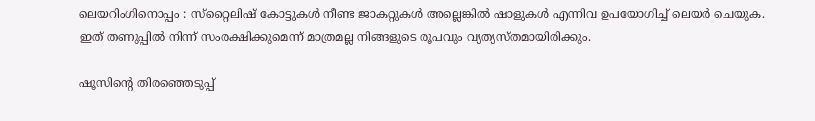ലെയറിംഗിനൊപ്പം : സ്‌റ്റൈലിഷ് കോട്ടുകൾ നീണ്ട ജാകറ്റുകൾ അല്ലെങ്കിൽ ഷാളുകൾ എന്നിവ ഉപയോഗിച്ച് ലെയർ ചെയുക. ഇത് തണുപ്പിൽ നിന്ന് സംരക്ഷിക്കുമെന്ന് മാത്രമല്ല നിങ്ങളുടെ രൂപവും വ്യത്യസ്ത‌മായിരിക്കും.

ഷൂസിന്‍റെ തിരഞ്ഞെടുപ്പ്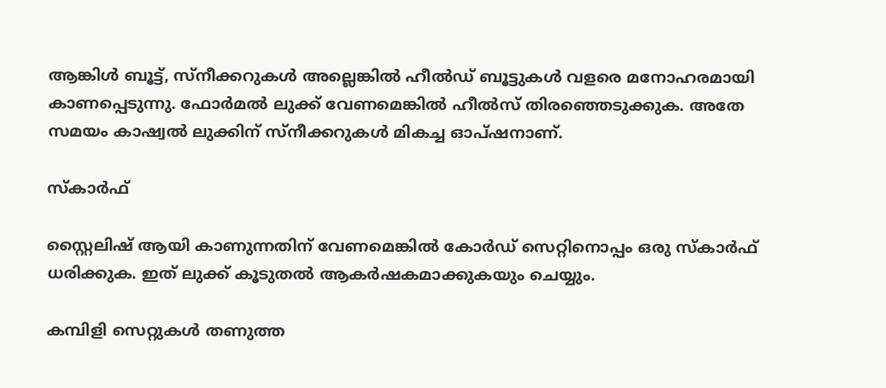ആങ്കിൾ ബൂട്ട്, സ്‌നീക്കറുകൾ അല്ലെങ്കിൽ ഹീൽഡ് ബൂട്ടുകൾ വളരെ മനോഹരമായി കാണപ്പെടുന്നു. ഫോർമൽ ലുക്ക് വേണമെങ്കിൽ ഹീൽസ് തിരഞ്ഞെടുക്കുക. അതേ സമയം കാഷ്വൽ ലുക്കിന് സ്നീക്കറുകൾ മികച്ച ഓപ്ഷനാണ്.

സ്‌കാർഫ്

സ്റ്റൈലിഷ് ആയി കാണുന്നതിന് വേണമെങ്കിൽ കോർഡ് സെറ്റിനൊപ്പം ഒരു സ്കാർഫ് ധരിക്കുക. ഇത് ലുക്ക് കൂടുതൽ ആകർഷകമാക്കുകയും ചെയ്യും.

കമ്പിളി സെറ്റുകൾ തണുത്ത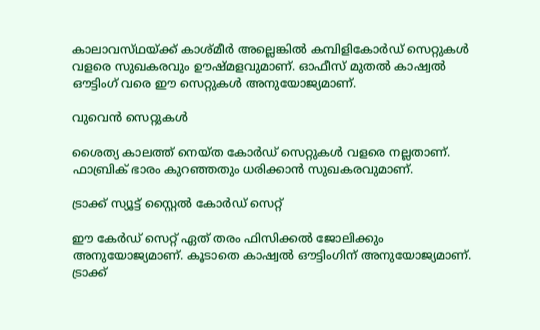കാലാവസ്‌ഥയ്ക്ക് കാശ്മ‌ീർ അല്ലെങ്കിൽ കമ്പിളികോർഡ് സെറ്റുകൾ വളരെ സുഖകരവും ഊഷ്‌മളവുമാണ്. ഓഫീസ് മുതൽ കാഷ്വൽ ഔട്ടിംഗ് വരെ ഈ സെറ്റുകൾ അനുയോജ്യമാണ്.

വുവെൻ സെറ്റുകൾ

ശൈത്യ കാലത്ത് നെയ്‌ത കോർഡ് സെറ്റുകൾ വളരെ നല്ലതാണ്. ഫാബ്രിക് ഭാരം കുറഞ്ഞതും ധരിക്കാൻ സുഖകരവുമാണ്.

ട്രാക്ക് സ്യൂട്ട് സ്റ്റൈൽ കോർഡ് സെറ്റ്

ഈ കേർഡ് സെറ്റ് ഏത് തരം ഫിസിക്കൽ ജോലിക്കും അനുയോജ്യമാണ്. കൂടാതെ കാഷ്വൽ ഔട്ടിംഗിന് അനുയോജ്യമാണ്. ട്രാക്ക്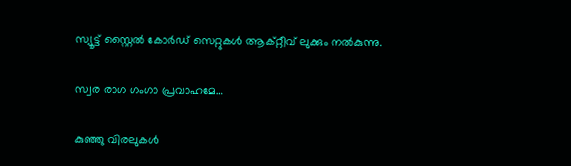സ്യൂട്ട് സ്റ്റൈൽ കോർഡ് സെറ്റുകൾ ആക്റ്റീവ് ലുക്കും നൽകുന്നു.

സ്വര രാഗ ഗംഗാ പ്രവാഹമേ…

കുഞ്ഞു വിരലുകൾ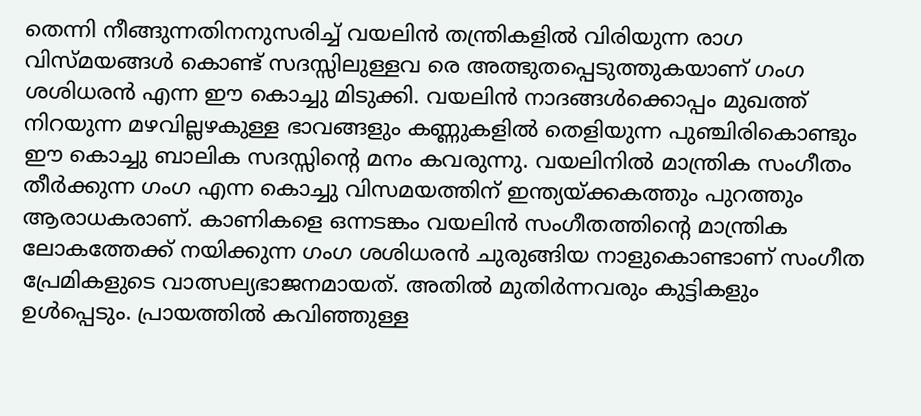തെന്നി നീങ്ങുന്നതിനനുസരിച്ച് വയലിൻ തന്ത്രികളിൽ വിരിയുന്ന രാഗ വിസ്മയങ്ങൾ കൊണ്ട് സദസ്സിലുള്ളവ രെ അത്ഭുതപ്പെടുത്തുകയാണ് ഗംഗ ശശിധരൻ എന്ന ഈ കൊച്ചു മിടുക്കി. വയലിൻ നാദങ്ങൾക്കൊപ്പം മുഖത്ത് നിറയുന്ന മഴവില്ലഴകുള്ള ഭാവങ്ങളും കണ്ണുകളിൽ തെളിയുന്ന പുഞ്ചിരികൊണ്ടും ഈ കൊച്ചു ബാലിക സദസ്സിന്‍റെ മനം കവരുന്നു. വയലിനിൽ മാന്ത്രിക സംഗീതം തീർക്കുന്ന ഗംഗ എന്ന കൊച്ചു വിസ‌മയത്തിന് ഇന്ത്യയ്ക്കകത്തും പുറത്തും ആരാധകരാണ്. കാണികളെ ഒന്നടങ്കം വയലിൻ സംഗീതത്തിന്‍റെ മാന്ത്രിക ലോകത്തേക്ക് നയിക്കുന്ന ഗംഗ ശശിധരൻ ചുരുങ്ങിയ നാളുകൊണ്ടാണ് സംഗീത പ്രേമികളുടെ വാത്സല്യഭാജനമായത്. അതിൽ മുതിർന്നവരും കുട്ടികളും ഉൾപ്പെടും. പ്രായത്തിൽ കവിഞ്ഞുള്ള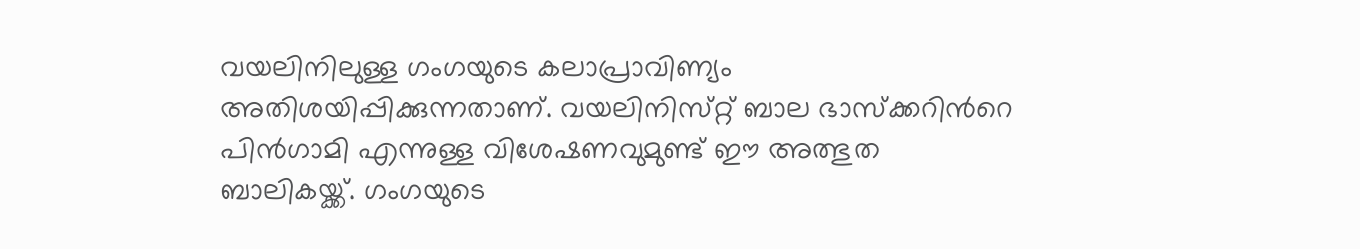വയലിനിലുള്ള ഗംഗയുടെ കലാപ്രാവിണ്യം അതിശയിപ്പിക്കുന്നതാണ്. വയലിനിസ്‌റ്റ് ബാല ഭാസ്ക്കറിന്‍റെ പിൻഗാമി എന്നുള്ള വിശേഷണവുമുണ്ട് ഈ അത്ഭുത ബാലികയ്ക്ക്. ഗംഗയുടെ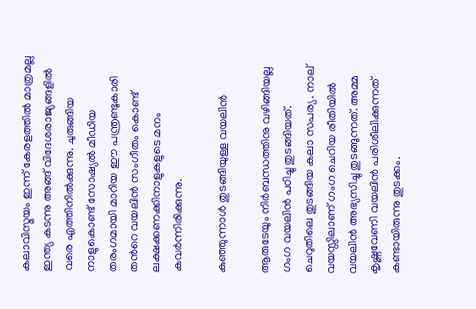കലാവിസ്മയം ഇന്ന് കേരളത്തിൽ മാത്രമല്ല ഇന്ത്യ കടന്നു അങ്ങ് വിദേശരാജ്യങ്ങളിൽ വരെ എത്തിനിൽക്കുന്നു. ചുരുങ്ങിയ നാളുകൊണ്ട് സോഷ്യൽ മീഡിയ തരംഗമായി മാറിയ ഈ പന്ത്രണ്ടുകാരി തന്‍റെ വയലിൻ സംഗീതം കൊണ്ട് ലക്ഷക്കണക്കിനാളുകളുടെ മനം കവർന്നിരിക്കുന്നു.

കുഞ്ഞുന്നാൾ തുടങ്ങിയുള്ള വയലിൻ

ആരുടേയും നിർബന്ധത്തിനു വഴിങ്ങിയല്ല ഗംഗ വയലിൻ പഠിച്ചു തുടങ്ങിയത്. ചെറുതിലെ തുടങ്ങിയ കലാ സപര്യ. നാല് വയസ്സിലാണ് ഗംഗ ചെറിയ രീതിയിൽ വയലിൻ അഭ്യസിച്ചു തുടങ്ങുന്നത്. അമ്മ കൃഷ്ണവേണി വയലിൻ പരിശീലിക്കുന്നത് കണ്ടായിരുന്നു തുടക്കം.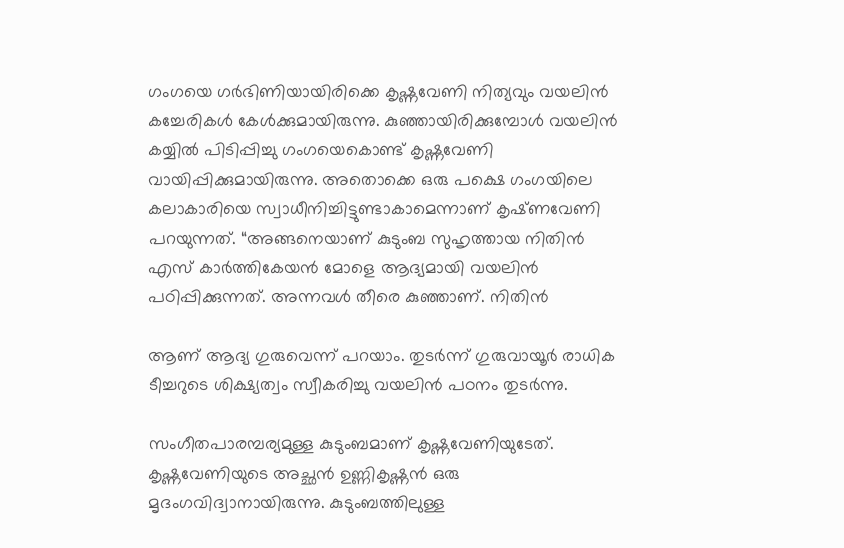ഗംഗയെ ഗർഭിണിയായിരിക്കെ കൃഷ്ണവേണി നിത്യവും വയലിൻ കച്ചേരികൾ കേൾക്കുമായിരുന്നു. കുഞ്ഞായിരിക്കുമ്പോൾ വയലിൻ കയ്യിൽ പിടിപ്പിച്ചു ഗംഗയെകൊണ്ട് കൃഷ്ണവേണി വായിപ്പിക്കുമായിരുന്നു. അതൊക്കെ ഒരു പക്ഷെ ഗംഗയിലെ കലാകാരിയെ സ്വാധീനിച്ചിട്ടുണ്ടാകാമെന്നാണ് കൃഷ്‌ണവേണി പറയുന്നത്. “അങ്ങനെയാണ് കുടുംബ സുഹൃത്തായ നിതിൻ എസ് കാർത്തികേയൻ മോളെ ആദ്യമായി വയലിൻ പഠിപ്പിക്കുന്നത്. അന്നവൾ തീരെ കുഞ്ഞാണ്. നിതിൻ

ആണ് ആദ്യ ഗുരുവെന്ന് പറയാം. തുടർന്ന് ഗുരുവായൂർ രാധിക ടീച്ചറുടെ ശിക്ഷ്യത്വം സ്വീകരിച്ചു വയലിൻ പഠനം തുടർന്നു.

സംഗീതപാരമ്പര്യമുള്ള കുടുംബമാണ് കൃഷ്ണവേണിയുടേത്. കൃഷ്ണവേണിയുടെ അച്ഛൻ ഉണ്ണികൃഷ്ണ‌ൻ ഒരു മൃദംഗവിദ്വാനായിരുന്നു. കുടുംബത്തിലുള്ള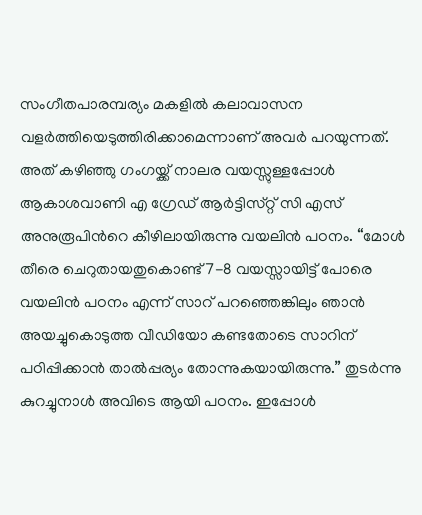സംഗീതപാരമ്പര്യം മകളിൽ കലാവാസന വളർത്തിയെടുത്തിരിക്കാമെന്നാണ് അവർ പറയുന്നത്. അത് കഴിഞ്ഞു ഗംഗയ്ക്ക് നാലര വയസ്സുള്ളപ്പോൾ ആകാശവാണി എ ഗ്രേഡ് ആർട്ടിസ്‌റ്റ് സി എസ് അനുരൂപിന്‍റെ കീഴിലായിരുന്നു വയലിൻ പഠനം. “മോൾ തീരെ ചെറുതായതുകൊണ്ട് 7-8 വയസ്സായിട്ട് പോരെ വയലിൻ പഠനം എന്ന് സാറ് പറഞ്ഞെങ്കിലും ഞാൻ അയച്ചുകൊടുത്ത വീഡിയോ കണ്ടതോടെ സാറിന് പഠിപ്പിക്കാൻ താൽപ്പര്യം തോന്നുകയായിരുന്നു.” തുടർന്നു കുറച്ചുനാൾ അവിടെ ആയി പഠനം. ഇപ്പോൾ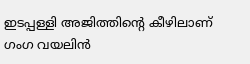ഇടപ്പള്ളി അജിത്തിന്‍റെ കീഴിലാണ് ഗംഗ വയലിൻ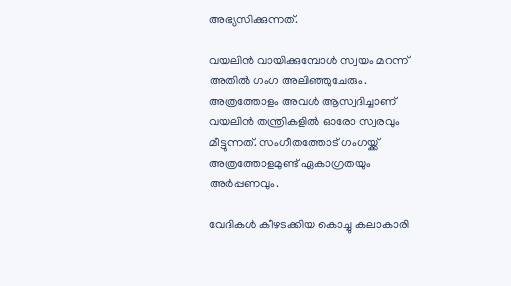അഭ്യസിക്കുന്നത്.

വയലിൻ വായിക്കുമ്പോൾ സ്വയം മറന്ന് അതിൽ ഗംഗ അലിഞ്ഞുചേരും. അത്രത്തോളം അവൾ ആസ്വദിച്ചാണ് വയലിൻ തന്ത്രികളിൽ ഓരോ സ്വരവും മീട്ടുന്നത്. സംഗീതത്തോട് ഗംഗയ്ക്ക് അത്രത്തോളമുണ്ട് ഏകാഗ്രതയും അർപ്പണവും.

വേദികൾ കീഴടക്കിയ കൊച്ചു കലാകാരി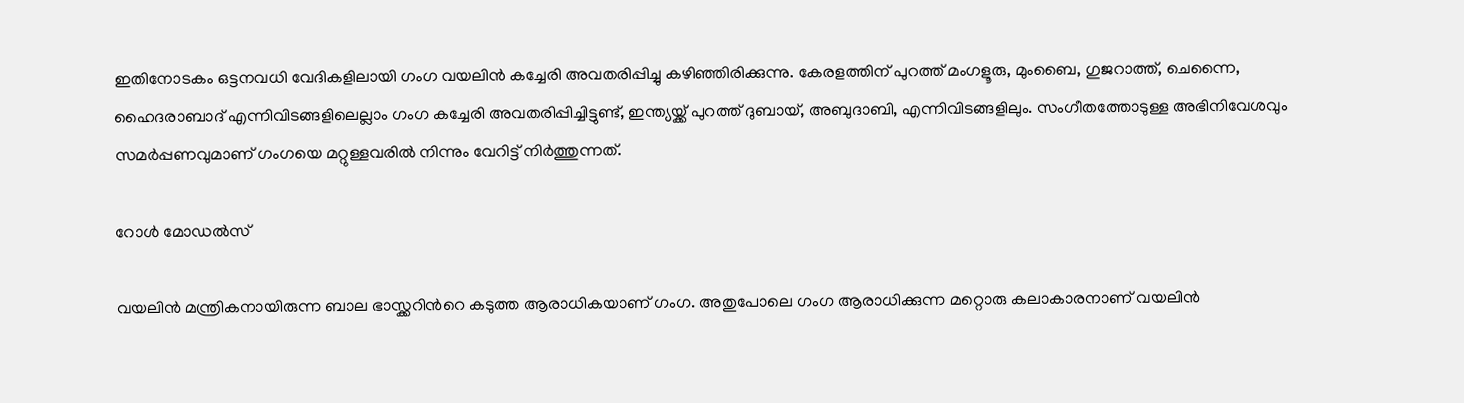ഇതിനോടകം ഒട്ടനവധി വേദികളിലായി ഗംഗ വയലിൻ കച്ചേരി അവതരിപ്പിച്ചു കഴിഞ്ഞിരിക്കുന്നു. കേരളത്തിന് പുറത്ത് മംഗളൂരു, മുംബൈ, ഗുജറാത്ത്, ചെന്നൈ, ഹൈദരാബാദ് എന്നിവിടങ്ങളിലെല്ലാം ഗംഗ കച്ചേരി അവതരിപ്പിച്ചിട്ടുണ്ട്, ഇന്ത്യയ്ക്ക് പുറത്ത് ദുബായ്, അബുദാബി, എന്നിവിടങ്ങളിലും. സംഗീതത്തോടുള്ള അഭിനിവേശവും സമർപ്പണവുമാണ് ഗംഗയെ മറ്റുള്ളവരിൽ നിന്നും വേറിട്ട് നിർത്തുന്നത്.

റോൾ മോഡൽസ്

വയലിൻ മന്ത്രികനായിരുന്ന ബാല ഭാസ്ക്കറിന്‍റെ കടുത്ത ആരാധികയാണ് ഗംഗ. അതുപോലെ ഗംഗ ആരാധിക്കുന്ന മറ്റൊരു കലാകാരനാണ് വയലിൻ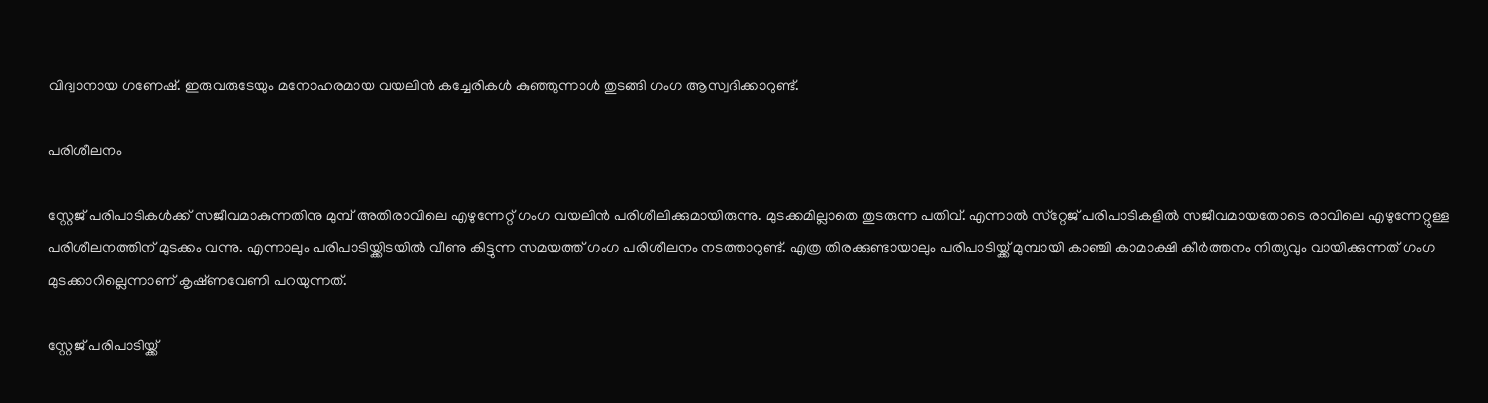വിദ്വാനായ ഗണേഷ്. ഇരുവരുടേയും മനോഹരമായ വയലിൻ കച്ചേരികൾ കുഞ്ഞുന്നാൾ തുടങ്ങി ഗംഗ ആസ്വദിക്കാറുണ്ട്.

പരിശീലനം

സ്റ്റേജ് പരിപാടികൾക്ക് സജീവമാകുന്നതിനു മുമ്പ് അതിരാവിലെ എഴുന്നേറ്റ് ഗംഗ വയലിൻ പരിശീലിക്കുമായിരുന്നു. മുടക്കമില്ലാതെ തുടരുന്ന പതിവ്. എന്നാൽ സ്‌റ്റേജ് പരിപാടികളിൽ സജീവമായതോടെ രാവിലെ എഴുന്നേറ്റുള്ള പരിശീലനത്തിന് മുടക്കം വന്നു. എന്നാലും പരിപാടിയ്ക്കിടയിൽ വീണു കിട്ടുന്ന സമയത്ത് ഗംഗ പരിശീലനം നടത്താറുണ്ട്. എത്ര തിരക്കുണ്ടായാലും പരിപാടിയ്ക്ക് മുമ്പായി കാഞ്ചി കാമാക്ഷി കീർത്തനം നിത്യവും വായിക്കുന്നത് ഗംഗ മുടക്കാറില്ലെന്നാണ് കൃഷ്‌ണവേണി പറയുന്നത്.

സ്റ്റേജ് പരിപാടിയ്ക്ക്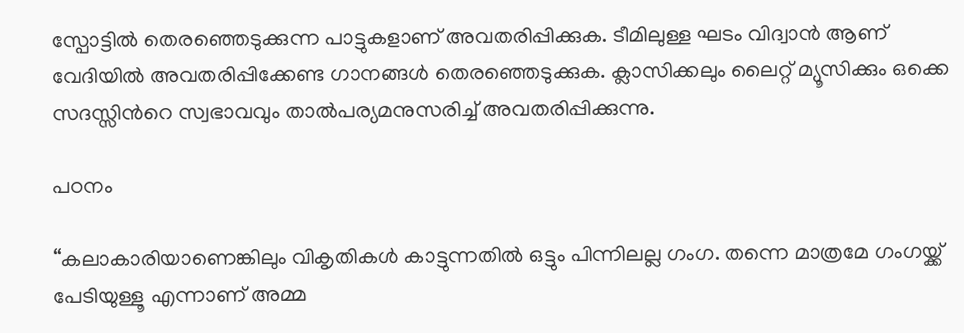സ്പോട്ടിൽ തെരഞ്ഞെടുക്കുന്ന പാട്ടുകളാണ് അവതരിപ്പിക്കുക. ടീമിലുള്ള ഘടം വിദ്വാൻ ആണ് വേദിയിൽ അവതരിപ്പിക്കേണ്ട ഗാനങ്ങൾ തെരഞ്ഞെടുക്കുക. ക്ലാസിക്കലും ലൈറ്റ് മ്യൂസിക്കും ഒക്കെ സദസ്സിന്‍റെ സ്വഭാവവും താൽപര്യമനുസരിച്ച് അവതരിപ്പിക്കുന്നു.

പഠനം

“കലാകാരിയാണെങ്കിലും വികൃതികൾ കാട്ടുന്നതിൽ ഒട്ടും പിന്നിലല്ല ഗംഗ. തന്നെ മാത്രമേ ഗംഗയ്ക്ക് പേടിയുള്ളൂ എന്നാണ് അമ്മ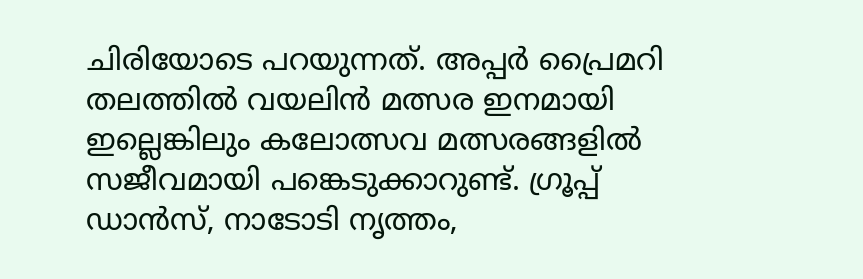ചിരിയോടെ പറയുന്നത്. അപ്പർ പ്രൈമറി തലത്തിൽ വയലിൻ മത്സര ഇനമായി ഇല്ലെങ്കിലും കലോത്സവ മത്സരങ്ങളിൽ സജീവമായി പങ്കെടുക്കാറുണ്ട്. ഗ്രൂപ്പ് ഡാൻസ്, നാടോടി നൃത്തം,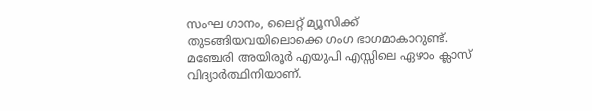സംഘ ഗാനം, ലൈറ്റ് മ്യൂസിക്ക് തുടങ്ങിയവയിലൊക്കെ ഗംഗ ഭാഗമാകാറുണ്ട്. മഞ്ചേരി അയിരൂർ എയുപി എസ്സിലെ ഏഴാം ക്ലാസ് വിദ്യാർത്ഥിനിയാണ്.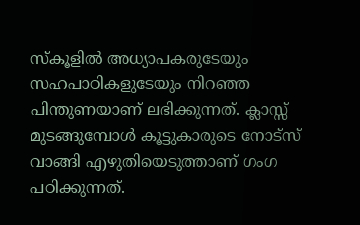സ്‌കൂളിൽ അധ്യാപകരുടേയും സഹപാഠികളുടേയും നിറഞ്ഞ പിന്തുണയാണ് ലഭിക്കുന്നത്. ക്ലാസ്സ് മുടങ്ങുമ്പോൾ കൂട്ടുകാരുടെ നോട്‌സ് വാങ്ങി എഴുതിയെടുത്താണ് ഗംഗ പഠിക്കുന്നത്.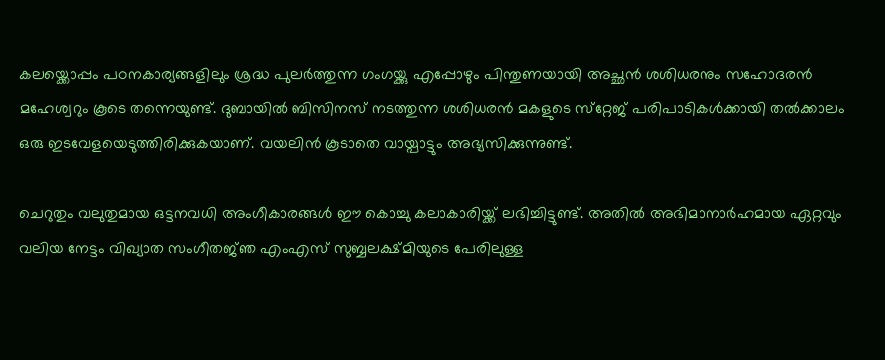കലയ്ക്കൊപ്പം പഠനകാര്യങ്ങളിലും ശ്രദ്ധ പുലർത്തുന്ന ഗംഗയ്ക്കു എപ്പോഴും പിന്തുണയായി അച്ഛൻ ശശിധരനും സഹോദരൻ മഹേശ്വറും കൂടെ തന്നെയുണ്ട്. ദുബായിൽ ബിസിനസ് നടത്തുന്ന ശശിധരൻ മകളുടെ സ്‌റ്റേജ് പരിപാടികൾക്കായി തൽക്കാലം ഒരു ഇടവേളയെടുത്തിരിക്കുകയാണ്. വയലിൻ കൂടാതെ വായ്പാട്ടും അഭ്യസിക്കുന്നുണ്ട്.

ചെറുതും വലുതുമായ ഒട്ടനവധി അംഗീകാരങ്ങൾ ഈ കൊച്ചു കലാകാരിയ്ക്ക് ലഭിച്ചിട്ടുണ്ട്. അതിൽ അഭിമാനാർഹമായ ഏറ്റവും വലിയ നേട്ടം വിഖ്യാത സംഗീതജ്‌ഞ എംഎസ് സുബ്ബലക്ഷ്മിയുടെ പേരിലുള്ള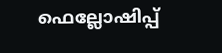ഫെല്ലോഷിപ്പ്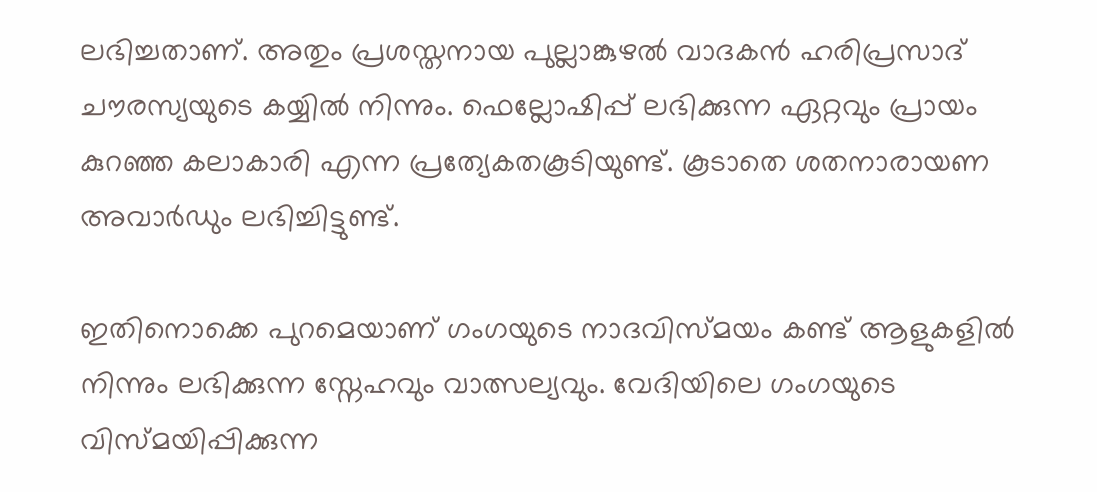ലഭിച്ചതാണ്. അതും പ്രശസ്തനായ പുല്ലാങ്കുഴൽ വാദകൻ ഹരിപ്രസാദ് ചൗരസ്യയുടെ കയ്യിൽ നിന്നും. ഫെല്ലോഷിപ്പ് ലഭിക്കുന്ന ഏറ്റവും പ്രായം കുറഞ്ഞ കലാകാരി എന്ന പ്രത്യേകതകൂടിയുണ്ട്. കൂടാതെ ശതനാരായണ അവാർഡും ലഭിച്ചിട്ടുണ്ട്.

ഇതിനൊക്കെ പുറമെയാണ് ഗംഗയുടെ നാദവിസ്മയം കണ്ട് ആളുകളിൽ നിന്നും ലഭിക്കുന്ന സ്നേഹവും വാത്സല്യവും. വേദിയിലെ ഗംഗയുടെ വിസ്‌മയിപ്പിക്കുന്ന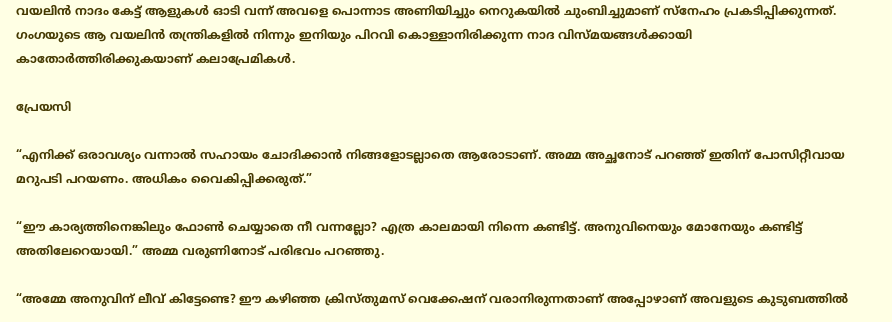വയലിൻ നാദം കേട്ട് ആളുകൾ ഓടി വന്ന് അവളെ പൊന്നാട അണിയിച്ചും നെറുകയിൽ ചുംബിച്ചുമാണ് സ്നേഹം പ്രകടിപ്പിക്കുന്നത്. ഗംഗയുടെ ആ വയലിൻ തന്ത്രികളിൽ നിന്നും ഇനിയും പിറവി കൊള്ളാനിരിക്കുന്ന നാദ വിസ്‌മയങ്ങൾക്കായി കാതോർത്തിരിക്കുകയാണ് കലാപ്രേമികൾ.

പ്രേയസി

“എനിക്ക് ഒരാവശ്യം വന്നാൽ സഹായം ചോദിക്കാൻ നിങ്ങളോടല്ലാതെ ആരോടാണ്. അമ്മ അച്ഛനോട് പറഞ്ഞ് ഇതിന് പോസിറ്റീവായ മറുപടി പറയണം. അധികം വൈകിപ്പിക്കരുത്.”

“ഈ കാര്യത്തിനെങ്കിലും ഫോൺ ചെയ്യാതെ നീ വന്നല്ലോ? എത്ര കാലമായി നിന്നെ കണ്ടിട്ട്. അനുവിനെയും മോനേയും കണ്ടിട്ട് അതിലേറെയായി.” അമ്മ വരുണിനോട് പരിഭവം പറഞ്ഞു.

“അമ്മേ അനുവിന് ലീവ് കിട്ടേണ്ടെ? ഈ കഴിഞ്ഞ ക്രിസ്തു‌മസ് വെക്കേഷന് വരാനിരുന്നതാണ് അപ്പോഴാണ് അവളുടെ കുടുബത്തിൽ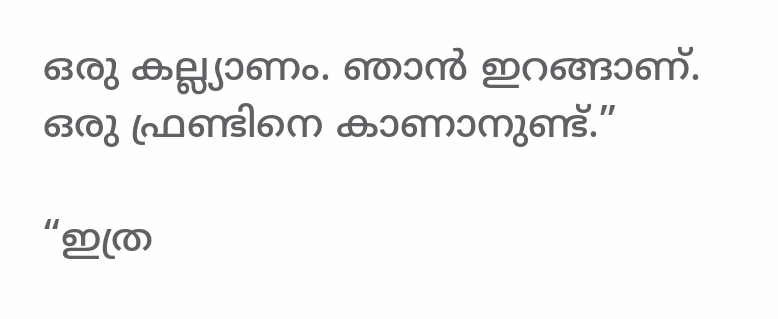ഒരു കല്ല്യാണം. ഞാൻ ഇറങ്ങാണ്. ഒരു ഫ്രണ്ടിനെ കാണാനുണ്ട്.”

“ഇത്ര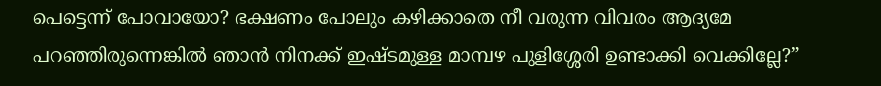പെട്ടെന്ന് പോവായോ? ഭക്ഷണം പോലും കഴിക്കാതെ നീ വരുന്ന വിവരം ആദ്യമേ പറഞ്ഞിരുന്നെങ്കിൽ ഞാൻ നിനക്ക് ഇഷ്‌ടമുള്ള മാമ്പഴ പുളിശ്ശേരി ഉണ്ടാക്കി വെക്കില്ലേ?”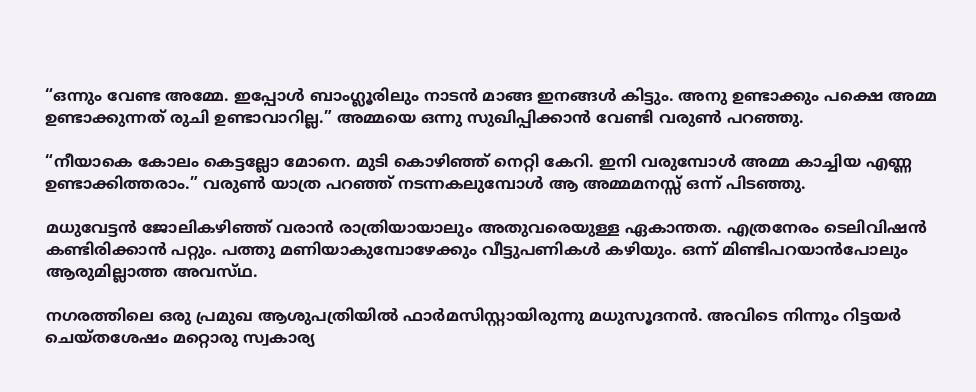“ഒന്നും വേണ്ട അമ്മേ. ഇപ്പോൾ ബാംഗ്ലൂരിലും നാടൻ മാങ്ങ ഇനങ്ങൾ കിട്ടും. അനു ഉണ്ടാക്കും പക്ഷെ അമ്മ ഉണ്ടാക്കുന്നത് രുചി ഉണ്ടാവാറില്ല.” അമ്മയെ ഒന്നു സുഖിപ്പിക്കാൻ വേണ്ടി വരുൺ പറഞ്ഞു.

“നീയാകെ കോലം കെട്ടല്ലോ മോനെ. മുടി കൊഴിഞ്ഞ് നെറ്റി കേറി. ഇനി വരുമ്പോൾ അമ്മ കാച്ചിയ എണ്ണ ഉണ്ടാക്കിത്തരാം.” വരുൺ യാത്ര പറഞ്ഞ് നടന്നകലുമ്പോൾ ആ അമ്മമനസ്സ് ഒന്ന് പിടഞ്ഞു.

മധുവേട്ടൻ ജോലികഴിഞ്ഞ് വരാൻ രാത്രിയായാലും അതുവരെയുള്ള ഏകാന്തത. എത്രനേരം ടെലിവിഷൻ കണ്ടിരിക്കാൻ പറ്റും. പത്തു മണിയാകുമ്പോഴേക്കും വീട്ടുപണികൾ കഴിയും. ഒന്ന് മിണ്ടിപറയാൻപോലും ആരുമില്ലാത്ത അവസ്‌ഥ.

നഗരത്തിലെ ഒരു പ്രമുഖ ആശുപത്രിയിൽ ഫാർമസിസ്റ്റായിരുന്നു മധുസൂദനൻ. അവിടെ നിന്നും റിട്ടയർ ചെയ്തശേഷം മറ്റൊരു സ്വകാര്യ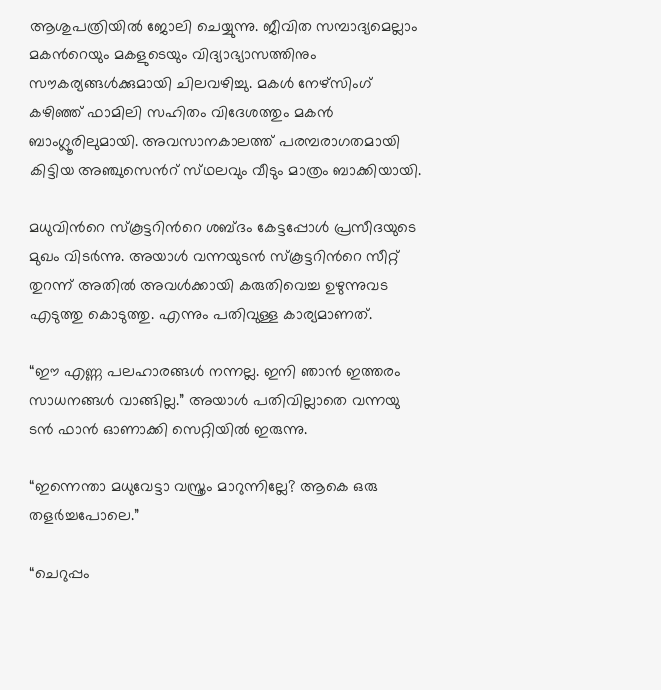ആശുപത്രിയിൽ ജോലി ചെയ്യുന്നു. ജീവിത സമ്പാദ്യമെല്ലാം മകന്‍റെയും മകളുടെയും വിദ്യാഭ്യാസത്തിനും സൗകര്യങ്ങൾക്കുമായി ചിലവഴിച്ചു. മകൾ നേഴ്‌സിംഗ് കഴിഞ്ഞ് ഫാമിലി സഹിതം വിദേശത്തും മകൻ ബാംഗ്ലൂരിലുമായി. അവസാനകാലത്ത് പരമ്പരാഗതമായി കിട്ടിയ അഞ്ചുസെന്‍റ് സ്‌ഥലവും വീടും മാത്രം ബാക്കിയായി.

മധുവിന്‍റെ സ്കൂട്ടറിന്‍റെ ശബ്ദം കേട്ടപ്പോൾ പ്രസീദയുടെ മുഖം വിടർന്നു. അയാൾ വന്നയുടൻ സ്‌കൂട്ടറിന്‍റെ സീറ്റ് തുറന്ന് അതിൽ അവൾക്കായി കരുതിവെച്ച ഉഴുന്നുവട എടുത്തു കൊടുത്തു. എന്നും പതിവുള്ള കാര്യമാണത്.

“ഈ എണ്ണ പലഹാരങ്ങൾ നന്നല്ല. ഇനി ഞാൻ ഇത്തരം സാധനങ്ങൾ വാങ്ങില്ല.” അയാൾ പതിവില്ലാതെ വന്നയു ടൻ ഫാൻ ഓണാക്കി സെറ്റിയിൽ ഇരുന്നു.

“ഇന്നെന്താ മധുവേട്ടാ വസ്ത്രം മാറുന്നില്ലേ? ആകെ ഒരു തളർച്ചപോലെ.”

“ചെറുപ്പം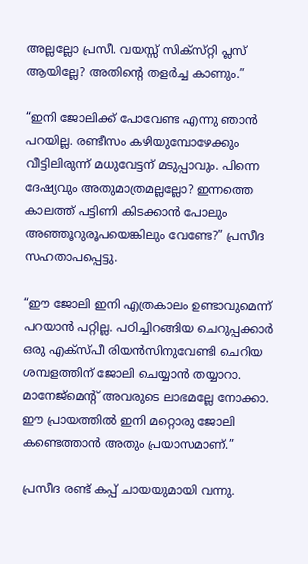അല്ലല്ലോ പ്രസീ. വയസ്സ് സിക്സ്‌റ്റി പ്ലസ് ആയില്ലേ? അതിന്‍റെ തളർച്ച കാണും.”

“ഇനി ജോലിക്ക് പോവേണ്ട എന്നു ഞാൻ പറയില്ല. രണ്ടീസം കഴിയുമ്പോഴേക്കും വീട്ടിലിരുന്ന് മധുവേട്ടന് മടുപ്പാവും. പിന്നെ ദേഷ്യവും അതുമാത്രമല്ലല്ലോ? ഇന്നത്തെ കാലത്ത് പട്ടിണി കിടക്കാൻ പോലും അഞ്ഞൂറുരൂപയെങ്കിലും വേണ്ടേ?” പ്രസീദ സഹതാപപ്പെട്ടു.

“ഈ ജോലി ഇനി എത്രകാലം ഉണ്ടാവുമെന്ന് പറയാൻ പറ്റില്ല. പഠിച്ചിറങ്ങിയ ചെറുപ്പക്കാർ ഒരു എക്സ്‌പീ രിയൻസിനുവേണ്ടി ചെറിയ ശമ്പളത്തിന് ജോലി ചെയ്യാൻ തയ്യാറാ. മാനേജ്‌മെന്‍റ് അവരുടെ ലാഭമല്ലേ നോക്കാ. ഈ പ്രായത്തിൽ ഇനി മറ്റൊരു ജോലി കണ്ടെത്താൻ അതും പ്രയാസമാണ്.”

പ്രസീദ രണ്ട് കപ്പ് ചായയുമായി വന്നു.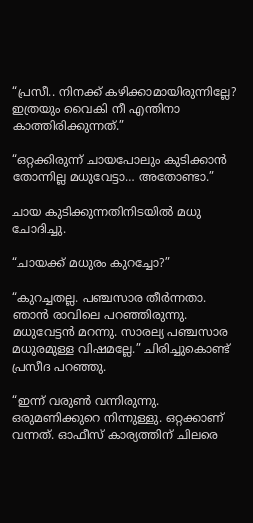“പ്രസീ.. നിനക്ക് കഴിക്കാമായിരുന്നില്ലേ? ഇത്രയും വൈകി നീ എന്തിനാ കാത്തിരിക്കുന്നത്.”

“ഒറ്റക്കിരുന്ന് ചായപോലും കുടിക്കാൻ തോന്നില്ല മധുവേട്ടാ… അതോണ്ടാ.”

ചായ കുടിക്കുന്നതിനിടയിൽ മധു ചോദിച്ചു.

“ചായക്ക് മധുരം കുറച്ചോ?”

“കുറച്ചതല്ല. പഞ്ചസാര തീർന്നതാ. ഞാൻ രാവിലെ പറഞ്ഞിരുന്നു. മധുവേട്ടൻ മറന്നു. സാരല്യ പഞ്ചസാര മധുരമുള്ള വിഷമല്ലേ.” ചിരിച്ചുകൊണ്ട് പ്രസീദ പറഞ്ഞു.

“ഇന്ന് വരുൺ വന്നിരുന്നു. ഒരുമണിക്കുറെ നിന്നുള്ളു. ഒറ്റക്കാണ് വന്നത്. ഓഫീസ് കാര്യത്തിന് ചിലരെ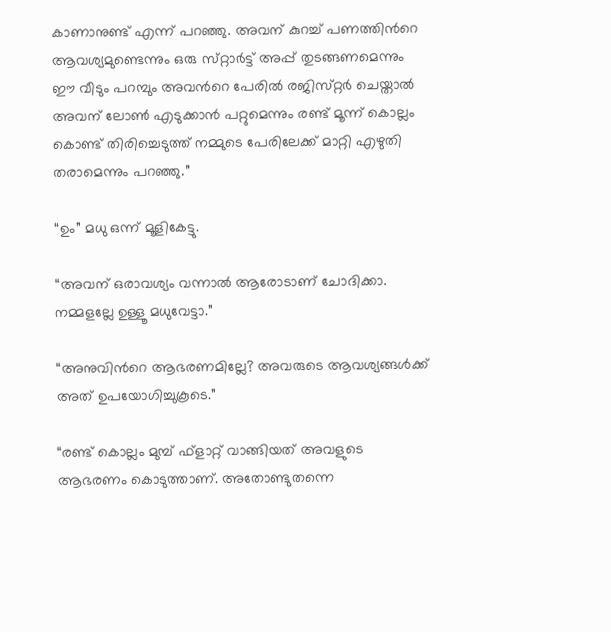കാണാനുണ്ട് എന്ന് പറഞ്ഞു. അവന് കുറച്ച് പണത്തിന്‍റെ ആവശ്യമുണ്ടെന്നും ഒരു സ്‌റ്റാർട്ട് അപ്പ് തുടങ്ങണമെന്നും ഈ വീടും പറമ്പും അവന്‍റെ പേരിൽ രജിസ്‌റ്റർ ചെയ്താൽ അവന് ലോൺ എടുക്കാൻ പറ്റുമെന്നും രണ്ട് മൂന്ന് കൊല്ലം കൊണ്ട് തിരിച്ചെടുത്ത് നമ്മുടെ പേരിലേക്ക് മാറ്റി എഴുതി തരാമെന്നും പറഞ്ഞു.”

“ഉം” മധു ഒന്ന് മൂളികേട്ടു.

“അവന് ഒരാവശ്യം വന്നാൽ ആരോടാണ് ചോദിക്കാ. നമ്മളല്ലേ ഉള്ളൂ മധുവേട്ടാ.”

“അനുവിന്‍റെ ആഭരണമില്ലേ? അവരുടെ ആവശ്യങ്ങൾക്ക് അത് ഉപയോഗിച്ചുകൂടെ.”

“രണ്ട് കൊല്ലം മുമ്പ് ഫ്ളാറ്റ് വാങ്ങിയത് അവളുടെ ആഭരണം കൊടുത്താണ്. അതോണ്ടുതന്നെ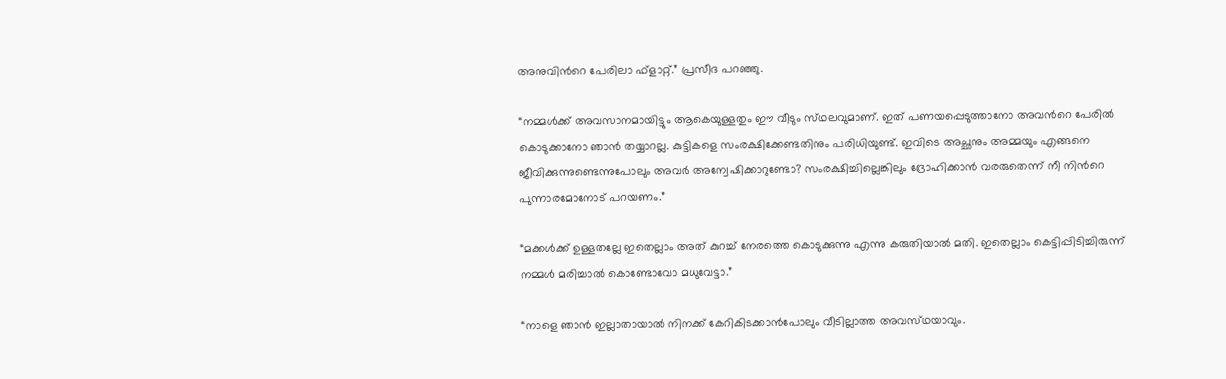അനുവിന്‍റെ പേരിലാ ഫ്ളാറ്റ്.” പ്രസീദ പറഞ്ഞു.

“നമ്മൾക്ക് അവസാനമായിട്ടും ആകെയുള്ളതും ഈ വീടും സ്‌ഥലവുമാണ്. ഇത് പണയപ്പെടുത്താനോ അവന്‍റെ പേരിൽ കൊടുക്കാനോ ഞാൻ തയ്യാറല്ല. കുട്ടികളെ സംരക്ഷിക്കേണ്ടതിനും പരിധിയുണ്ട്. ഇവിടെ അച്ഛനും അമ്മയും എങ്ങനെ ജീവിക്കുന്നുണ്ടെന്നുപോലും അവർ അന്വേഷിക്കാറുണ്ടോ? സംരക്ഷിച്ചില്ലെങ്കിലും ദ്രോഹിക്കാൻ വരരുതെന്ന് നീ നിന്‍റെ പുന്നാരമോനോട് പറയണം.”

“മക്കൾക്ക് ഉള്ളതല്ലേ ഇതെല്ലാം അത് കുറച്ച് നേരത്തെ കൊടുക്കുന്നു എന്നു കരുതിയാൽ മതി. ഇതെല്ലാം കെട്ടിപ്പിടിച്ചിരുന്ന് നമ്മൾ മരിച്ചാൽ കൊണ്ടോവോ മധുവേട്ടാ.”

“നാളെ ഞാൻ ഇല്ലാതായാൽ നിനക്ക് കേറികിടക്കാൻപോലും വീടില്ലാത്ത അവസ്‌ഥയാവും.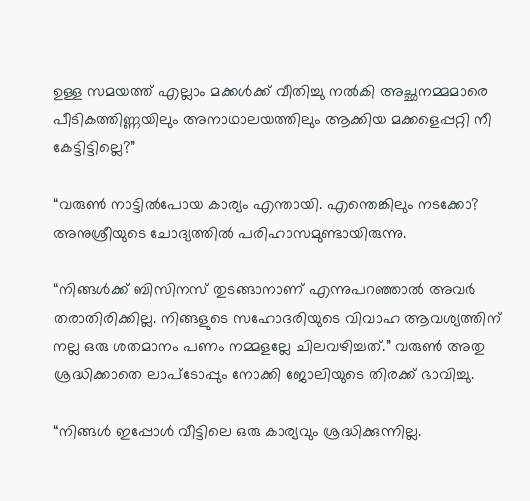ഉള്ള സമയത്ത് എല്ലാം മക്കൾക്ക് വീതിച്ചു നൽകി അച്ഛനമ്മമാരെ പീടികത്തിണ്ണയിലും അനാഥാലയത്തിലും ആക്കിയ മക്കളെപ്പറ്റി നീ കേട്ടിട്ടില്ലെ?”

“വരുൺ നാട്ടിൽപോയ കാര്യം എന്തായി. എന്തെങ്കിലും നടക്കോ? അനുശ്രീയുടെ ചോദ്യത്തിൽ പരിഹാസമുണ്ടായിരുന്നു.

“നിങ്ങൾക്ക് ബിസിനസ് തുടങ്ങാനാണ് എന്നുപറഞ്ഞാൽ അവർ തരാതിരിക്കില്ല. നിങ്ങളുടെ സഹോദരിയുടെ വിവാഹ ആവശ്യത്തിന് നല്ല ഒരു ശതമാനം പണം നമ്മളല്ലേ ചിലവഴിച്ചത്.” വരുൺ അതു ശ്രദ്ധിക്കാതെ ലാപ്ടോപ്പും നോക്കി ജോലിയുടെ തിരക്ക് ഭാവിച്ചു.

“നിങ്ങൾ ഇപ്പോൾ വീട്ടിലെ ഒരു കാര്യവും ശ്രദ്ധിക്കുന്നില്ല.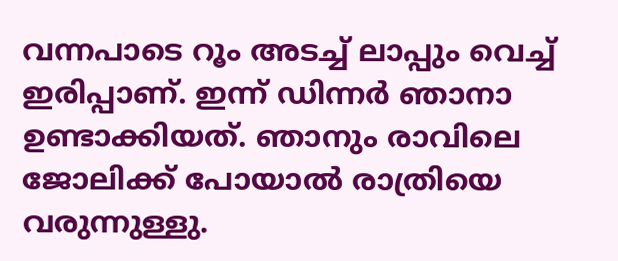വന്നപാടെ റൂം അടച്ച് ലാപ്പും വെച്ച് ഇരിപ്പാണ്. ഇന്ന് ഡിന്നർ ഞാനാ ഉണ്ടാക്കിയത്. ഞാനും രാവിലെ ജോലിക്ക് പോയാൽ രാത്രിയെ വരുന്നുള്ളു.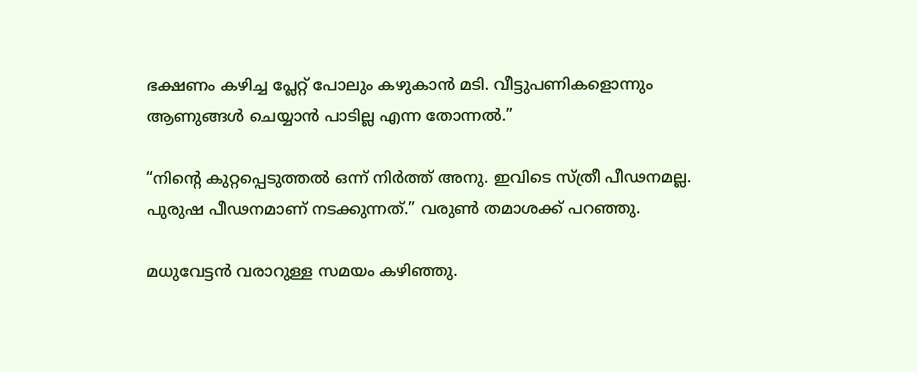ഭക്ഷണം കഴിച്ച പ്ലേറ്റ് പോലും കഴുകാൻ മടി. വീട്ടുപണികളൊന്നും ആണുങ്ങൾ ചെയ്യാൻ പാടില്ല എന്ന തോന്നൽ.”

“നിന്‍റെ കുറ്റപ്പെടുത്തൽ ഒന്ന് നിർത്ത് അനു. ഇവിടെ സ്ത്രീ പീഢനമല്ല. പുരുഷ പീഢനമാണ് നടക്കുന്നത്.” വരുൺ തമാശക്ക് പറഞ്ഞു.

മധുവേട്ടൻ വരാറുള്ള സമയം കഴിഞ്ഞു.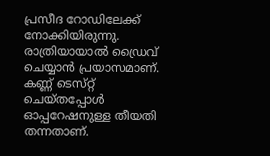പ്രസീദ റോഡിലേക്ക് നോക്കിയിരുന്നു. രാത്രിയായാൽ ഡ്രൈവ് ചെയ്യാൻ പ്രയാസമാണ്. കണ്ണ് ടെസ്‌റ്റ് ചെയ്തപ്പോൾ ഓപ്പറേഷനുള്ള തീയതി തന്നതാണ്.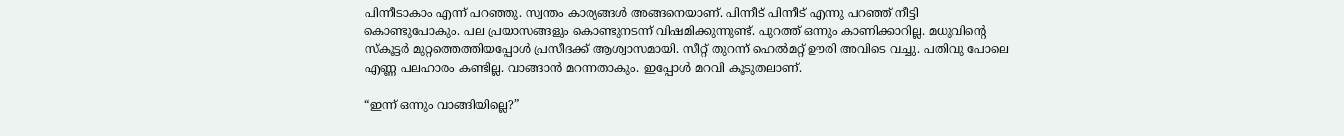പിന്നീടാകാം എന്ന് പറഞ്ഞു. സ്വന്തം കാര്യങ്ങൾ അങ്ങനെയാണ്. പിന്നീട് പിന്നീട് എന്നു പറഞ്ഞ് നീട്ടി കൊണ്ടുപോകും. പല പ്രയാസങ്ങളും കൊണ്ടുനടന്ന് വിഷമിക്കുന്നുണ്ട്. പുറത്ത് ഒന്നും കാണിക്കാറില്ല. മധുവിന്‍റെ സ്‌കൂട്ടർ മുറ്റത്തെത്തിയപ്പോൾ പ്രസീദക്ക് ആശ്വാസമായി. സീറ്റ് തുറന്ന് ഹെൽമറ്റ് ഊരി അവിടെ വച്ചു. പതിവു പോലെ എണ്ണ പലഹാരം കണ്ടില്ല. വാങ്ങാൻ മറന്നതാകും. ഇപ്പോൾ മറവി കൂടുതലാണ്.

“ഇന്ന് ഒന്നും വാങ്ങിയില്ലെ?”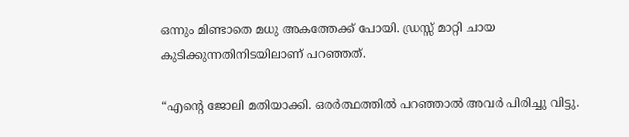ഒന്നും മിണ്ടാതെ മധു അകത്തേക്ക് പോയി. ഡ്രസ്സ് മാറ്റി ചായ കുടിക്കുന്നതിനിടയിലാണ് പറഞ്ഞത്.

“എന്‍റെ ജോലി മതിയാക്കി. ഒരർത്ഥത്തിൽ പറഞ്ഞാൽ അവർ പിരിച്ചു വിട്ടു.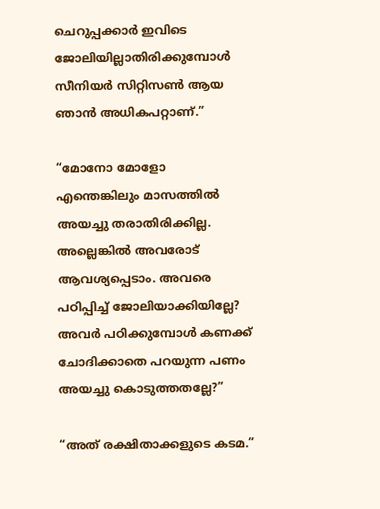ചെറുപ്പക്കാർ ഇവിടെ ജോലിയില്ലാതിരിക്കുമ്പോൾ സീനിയർ സിറ്റിസൺ ആയ ഞാൻ അധികപറ്റാണ്.”

“മോനോ മോളോ എന്തെങ്കിലും മാസത്തിൽ അയച്ചു തരാതിരിക്കില്ല. അല്ലെങ്കിൽ അവരോട് ആവശ്യപ്പെടാം. അവരെ പഠിപ്പിച്ച് ജോലിയാക്കിയില്ലേ? അവർ പഠിക്കുമ്പോൾ കണക്ക് ചോദിക്കാതെ പറയുന്ന പണം അയച്ചു കൊടുത്തതല്ലേ?”

“അത് രക്ഷിതാക്കളുടെ കടമ.”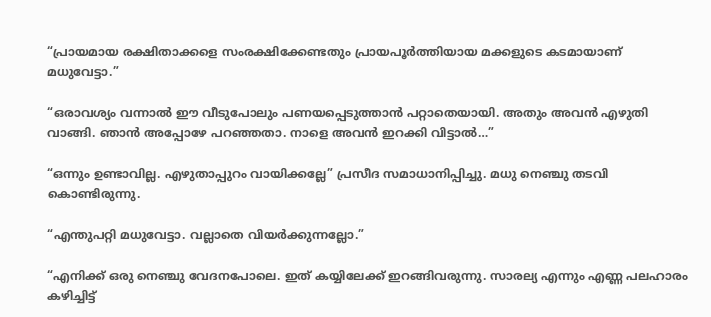“പ്രായമായ രക്ഷിതാക്കളെ സംരക്ഷിക്കേണ്ടതും പ്രായപൂർത്തിയായ മക്കളുടെ കടമായാണ് മധുവേട്ടാ.”

“ഒരാവശ്യം വന്നാൽ ഈ വീടുപോലും പണയപ്പെടുത്താൻ പറ്റാതെയായി. അതും അവൻ എഴുതി വാങ്ങി. ഞാൻ അപ്പോഴേ പറഞ്ഞതാ. നാളെ അവൻ ഇറക്കി വിട്ടാൽ…”

“ഒന്നും ഉണ്ടാവില്ല. എഴുതാപ്പുറം വായിക്കല്ലേ” പ്രസീദ സമാധാനിപ്പിച്ചു. മധു നെഞ്ചു തടവി കൊണ്ടിരുന്നു.

“എന്തുപറ്റി മധുവേട്ടാ. വല്ലാതെ വിയർക്കുന്നല്ലോ.”

“എനിക്ക് ഒരു നെഞ്ചു വേദനപോലെ. ഇത് കയ്യിലേക്ക് ഇറങ്ങിവരുന്നു. സാരല്യ എന്നും എണ്ണ പലഹാരം കഴിച്ചിട്ട്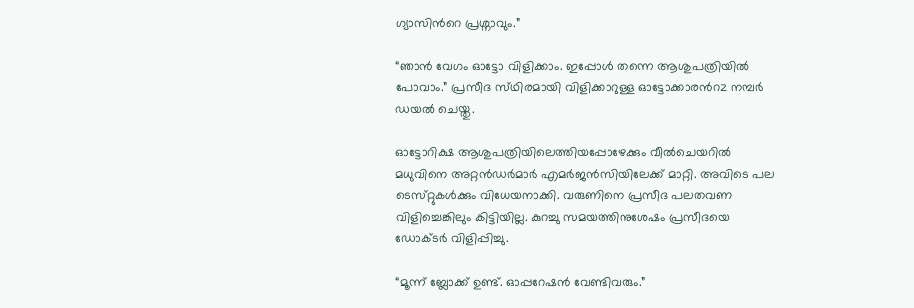ഗ്യാസിന്‍റെ പ്രശ്നാവും.”

“ഞാൻ വേഗം ഓട്ടോ വിളിക്കാം. ഇപ്പോൾ തന്നെ ആശുപത്രിയിൽ പോവാം.” പ്രസീദ സ്‌ഥിരമായി വിളിക്കാറുള്ള ഓട്ടോക്കാരന്‍റz നമ്പർ ഡയൽ ചെയ്തു.

ഓട്ടോറിക്ഷ ആശുപത്രിയിലെത്തിയപ്പോഴേക്കും വീൽചെയറിൽ മധുവിനെ അറ്റൻഡർമാർ എമർജൻസിയിലേക്ക് മാറ്റി. അവിടെ പല ടെസ്‌റ്റുകൾക്കും വിധേയനാക്കി. വരുണിനെ പ്രസീദ പലതവണ വിളിച്ചെങ്കിലും കിട്ടിയില്ല. കുറച്ചു സമയത്തിനുശേഷം പ്രസീദയെ ഡോക്ടർ വിളിപ്പിച്ചു.

“മൂന്ന് ബ്ലോക്ക് ഉണ്ട്. ഓപ്പറേഷൻ വേണ്ടിവരും.”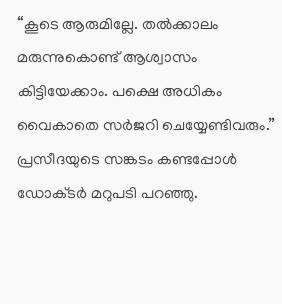“കൂടെ ആരുമില്ലേ. തൽക്കാലം മരുന്നുകൊണ്ട് ആശ്വാസം കിട്ടിയേക്കാം. പക്ഷെ അധികം വൈകാതെ സർജറി ചെയ്യേണ്ടിവരും.” പ്രസീദയുടെ സങ്കടം കണ്ടപ്പോൾ ഡോക്‌ടർ മറുപടി പറഞ്ഞു.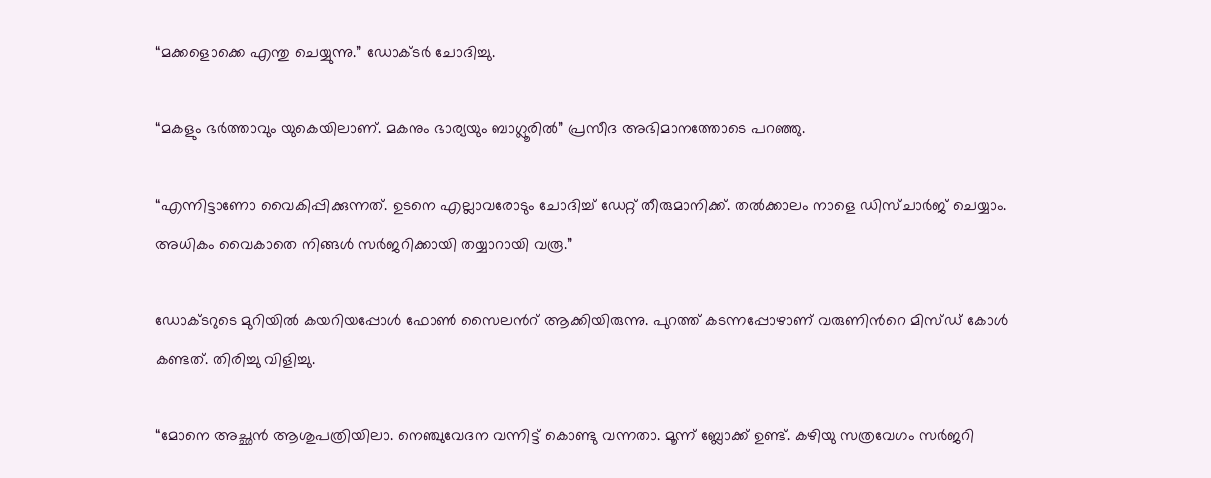“മക്കളൊക്കെ എന്തു ചെയ്യുന്നു.” ഡോക്ടർ ചോദിച്ചു.

“മകളും ഭർത്താവും യുകെയിലാണ്. മകനും ഭാര്യയും ബാഗ്ലൂരിൽ” പ്രസീദ അഭിമാനത്തോടെ പറഞ്ഞു.

“എന്നിട്ടാണോ വൈകിപ്പിക്കുന്നത്. ഉടനെ എല്ലാവരോടും ചോദിച്ച് ഡേറ്റ് തീരുമാനിക്ക്. തൽക്കാലം നാളെ ഡിസ്‌ചാർജ് ചെയ്യാം. അധികം വൈകാതെ നിങ്ങൾ സർജറിക്കായി തയ്യാറായി വരൂ.”

ഡോക്ടറുടെ മുറിയിൽ കയറിയപ്പോൾ ഫോൺ സൈലന്‍റ് ആക്കിയിരുന്നു. പുറത്ത് കടന്നപ്പോഴാണ് വരുണിന്‍റെ മിസ്‌ഡ് കോൾ കണ്ടത്. തിരിച്ചു വിളിച്ചു.

“മോനെ അച്ഛൻ ആശുപത്രിയിലാ. നെഞ്ചുവേദന വന്നിട്ട് കൊണ്ടു വന്നതാ. മൂന്ന് ബ്ലോക്ക് ഉണ്ട്. കഴിയു സത്രവേഗം സർജറി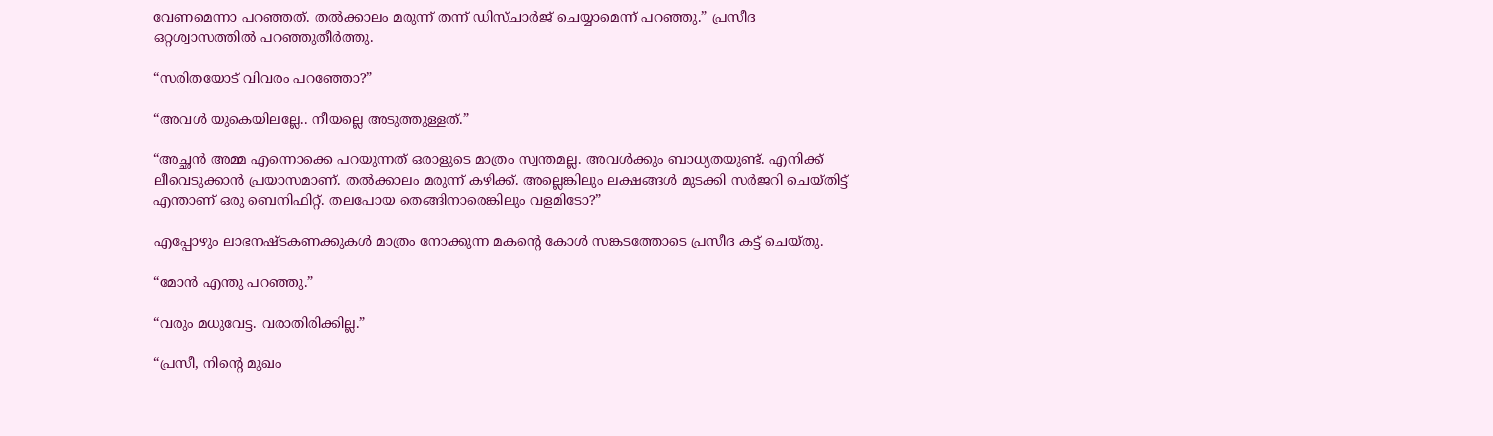വേണമെന്നാ പറഞ്ഞത്. തൽക്കാലം മരുന്ന് തന്ന് ഡിസ്ചാർജ് ചെയ്യാമെന്ന് പറഞ്ഞു.” പ്രസീദ ഒറ്റശ്വാസത്തിൽ പറഞ്ഞുതീർത്തു.

“സരിതയോട് വിവരം പറഞ്ഞോ?”

“അവൾ യുകെയിലല്ലേ.. നീയല്ലെ അടുത്തുള്ളത്.”

“അച്ഛൻ അമ്മ എന്നൊക്കെ പറയുന്നത് ഒരാളുടെ മാത്രം സ്വന്തമല്ല. അവൾക്കും ബാധ്യതയുണ്ട്. എനിക്ക് ലീവെടുക്കാൻ പ്രയാസമാണ്. തൽക്കാലം മരുന്ന് കഴിക്ക്. അല്ലെങ്കിലും ലക്ഷങ്ങൾ മുടക്കി സർജറി ചെയ്‌തിട്ട് എന്താണ് ഒരു ബെനിഫിറ്റ്. തലപോയ തെങ്ങിനാരെങ്കിലും വളമിടോ?”

എപ്പോഴും ലാഭനഷ്ടകണക്കുകൾ മാത്രം നോക്കുന്ന മകന്‍റെ കോൾ സങ്കടത്തോടെ പ്രസീദ കട്ട് ചെയ്തു.

“മോൻ എന്തു പറഞ്ഞു.”

“വരും മധുവേട്ട. വരാതിരിക്കില്ല.”

“പ്രസീ, നിന്‍റെ മുഖം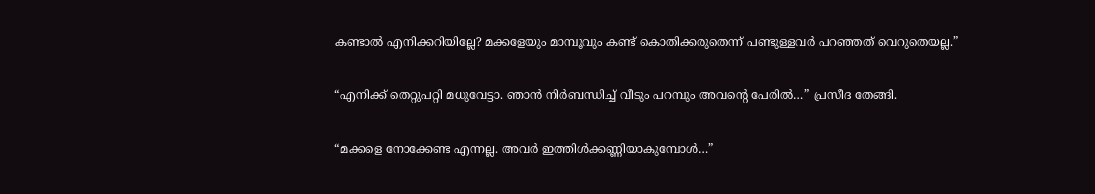കണ്ടാൽ എനിക്കറിയില്ലേ? മക്കളേയും മാമ്പൂവും കണ്ട് കൊതിക്കരുതെന്ന് പണ്ടുള്ളവർ പറഞ്ഞത് വെറുതെയല്ല.”

“എനിക്ക് തെറ്റുപറ്റി മധുവേട്ടാ. ഞാൻ നിർബന്ധിച്ച് വീടും പറമ്പും അവന്‍റെ പേരിൽ…” പ്രസീദ തേങ്ങി.

“മക്കളെ നോക്കേണ്ട എന്നല്ല. അവർ ഇത്തിൾക്കണ്ണിയാകുമ്പോൾ…”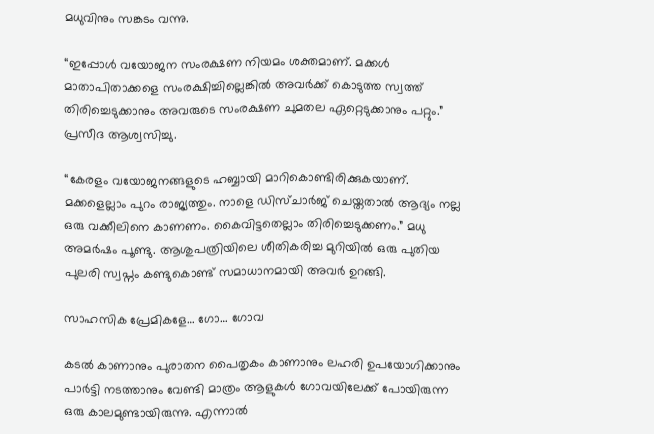മധുവിനും സങ്കടം വന്നു.

“ഇപ്പോൾ വയോജന സംരക്ഷണ നിയമം ശക്തമാണ്. മക്കൾ മാതാപിതാക്കളെ സംരക്ഷിച്ചില്ലെങ്കിൽ അവർക്ക് കൊടുത്ത സ്വത്ത് തിരിച്ചെടുക്കാനും അവരുടെ സംരക്ഷണ ചുമതല ഏറ്റെടുക്കാനും പറ്റും.” പ്രസീദ ആശ്വസിച്ചു.

“കേരളം വയോജനങ്ങളുടെ ഹബ്ബായി മാറികൊണ്ടിരിക്കുകയാണ്. മക്കളെല്ലാം പുറം രാജ്യത്തും. നാളെ ഡിസ്ചാർജ് ചെയ്ത‌താൽ ആദ്യം നല്ല ഒരു വക്കീലിനെ കാണണം. കൈവിട്ടതെല്ലാം തിരിച്ചെടുക്കണം.” മധു അമർഷം പൂണ്ടു. ആശുപത്രിയിലെ ശീതികരിച്ച മുറിയിൽ ഒരു പുതിയ പുലരി സ്വപ്നം കണ്ടുകൊണ്ട് സമാധാനമായി അവർ ഉറങ്ങി.

സാഹസിക പ്രേമികളേ… ഗോ… ഗോവ

കടൽ കാണാനും പുരാതന പൈതൃകം കാണാനും ലഹരി ഉപയോഗിക്കാനും പാർട്ടി നടത്താനും വേണ്ടി മാത്രം ആളുകൾ ഗോവയിലേക്ക് പോയിരുന്ന ഒരു കാലമുണ്ടായിരുന്നു. എന്നാൽ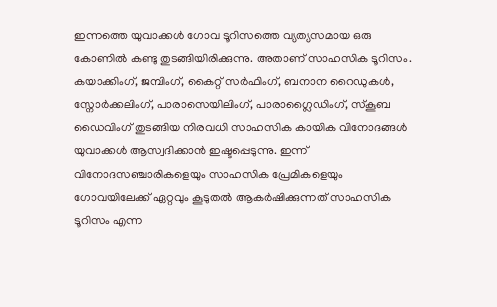ഇന്നത്തെ യുവാക്കൾ ഗോവ ടൂറിസത്തെ വ്യത്യസ‌മായ ഒരു കോണിൽ കണ്ടു തുടങ്ങിയിരിക്കുന്നു. അതാണ് സാഹസിക ടൂറിസം. കയാക്കിംഗ്, ജമ്പിംഗ്, കൈറ്റ് സർഫിംഗ്, ബനാന റൈഡുകൾ, സ്നോർക്കലിംഗ്, പാരാസെയിലിംഗ്, പാരാഗ്ലൈഡിംഗ്, സ്കൂ‌ബ ഡൈവിംഗ് തുടങ്ങിയ നിരവധി സാഹസിക കായിക വിനോദങ്ങൾ യുവാക്കൾ ആസ്വദിക്കാൻ ഇഷ്ടപ്പെടുന്നു. ഇന്ന് വിനോദസഞ്ചാരികളെയും സാഹസിക പ്രേമികളെയും ഗോവയിലേക്ക് ഏറ്റവും കൂടുതൽ ആകർഷിക്കുന്നത് സാഹസിക ടൂറിസം എന്ന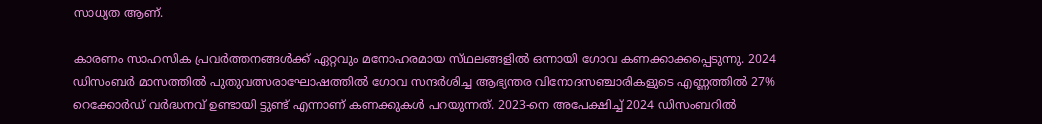സാധ്യത ആണ്.

കാരണം സാഹസിക പ്രവർത്തനങ്ങൾക്ക് ഏറ്റവും മനോഹരമായ സ്‌ഥലങ്ങളിൽ ഒന്നായി ഗോവ കണക്കാക്കപ്പെടുന്നു. 2024 ഡിസംബർ മാസത്തിൽ പുതുവത്സരാഘോഷത്തിൽ ഗോവ സന്ദർശിച്ച ആഭ്യന്തര വിനോദസഞ്ചാരികളുടെ എണ്ണത്തിൽ 27% റെക്കോർഡ് വർദ്ധനവ് ഉണ്ടായി ട്ടുണ്ട് എന്നാണ് കണക്കുകൾ പറയുന്നത്. 2023-നെ അപേക്ഷിച്ച് 2024 ഡിസംബറിൽ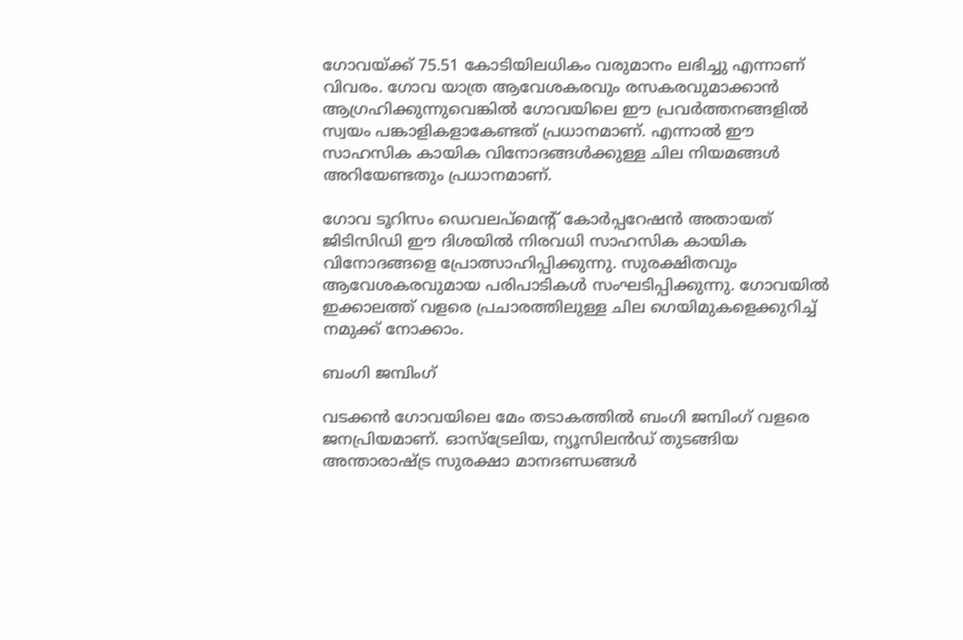ഗോവയ്ക്ക് 75.51 കോടിയിലധികം വരുമാനം ലഭിച്ചു എന്നാണ് വിവരം. ഗോവ യാത്ര ആവേശകരവും രസകരവുമാക്കാൻ ആഗ്രഹിക്കുന്നുവെങ്കിൽ ഗോവയിലെ ഈ പ്രവർത്തനങ്ങളിൽ സ്വയം പങ്കാളികളാകേണ്ടത് പ്രധാനമാണ്. എന്നാൽ ഈ സാഹസിക കായിക വിനോദങ്ങൾക്കുള്ള ചില നിയമങ്ങൾ അറിയേണ്ടതും പ്രധാനമാണ്.

ഗോവ ടൂറിസം ഡെവലപ്മെന്‍റ് കോർപ്പറേഷൻ അതായത് ജിടിസിഡി ഈ ദിശയിൽ നിരവധി സാഹസിക കായിക വിനോദങ്ങളെ പ്രോത്സാഹിപ്പിക്കുന്നു. സുരക്ഷിതവും ആവേശകരവുമായ പരിപാടികൾ സംഘടിപ്പിക്കുന്നു. ഗോവയിൽ ഇക്കാലത്ത് വളരെ പ്രചാരത്തിലുള്ള ചില ഗെയിമുകളെക്കുറിച്ച് നമുക്ക് നോക്കാം.

ബംഗി ജമ്പിംഗ്

വടക്കൻ ഗോവയിലെ മേം തടാകത്തിൽ ബംഗി ജമ്പിംഗ് വളരെ ജനപ്രിയമാണ്. ഓസ്ട്രേലിയ, ന്യൂസിലൻഡ് തുടങ്ങിയ അന്താരാഷ്ട്ര സുരക്ഷാ മാനദണ്ഡങ്ങൾ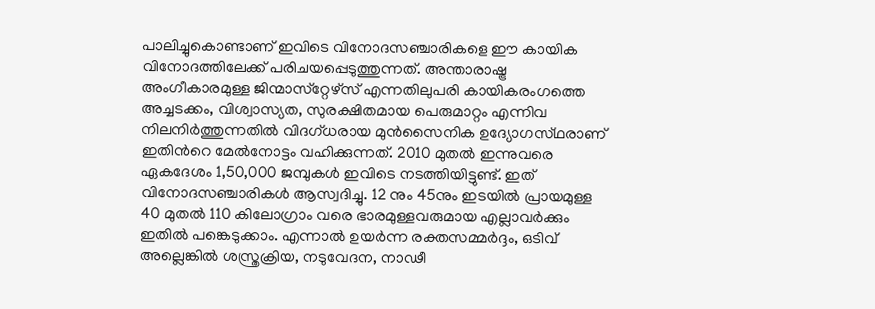പാലിച്ചുകൊണ്ടാണ് ഇവിടെ വിനോദസഞ്ചാരികളെ ഈ കായിക വിനോദത്തിലേക്ക് പരിചയപ്പെടുത്തുന്നത്. അന്താരാഷ്ട്ര അംഗീകാരമുള്ള ജിന്മാസ്‌റ്റേഴ്‌സ് എന്നതിലുപരി കായികരംഗത്തെ അച്ചടക്കം, വിശ്വാസ്യത, സുരക്ഷിതമായ പെരുമാറ്റം എന്നിവ നിലനിർത്തുന്നതിൽ വിദഗ്‌ധരായ മുൻസൈനിക ഉദ്യോഗസ്‌ഥരാണ് ഇതിന്‍റെ മേൽനോട്ടം വഹിക്കുന്നത്. 2010 മുതൽ ഇന്നുവരെ ഏകദേശം 1,50,000 ജമ്പുകൾ ഇവിടെ നടത്തിയിട്ടുണ്ട്. ഇത് വിനോദസഞ്ചാരികൾ ആസ്വദിച്ചു. 12 നും 45നും ഇടയിൽ പ്രായമുള്ള 40 മുതൽ 110 കിലോഗ്രാം വരെ ഭാരമുള്ളവരുമായ എല്ലാവർക്കും ഇതിൽ പങ്കെടുക്കാം. എന്നാൽ ഉയർന്ന രക്തസമ്മർദ്ദം, ഒടിവ് അല്ലെങ്കിൽ ശസ്ത്രക്രിയ, നടുവേദന, നാഢീ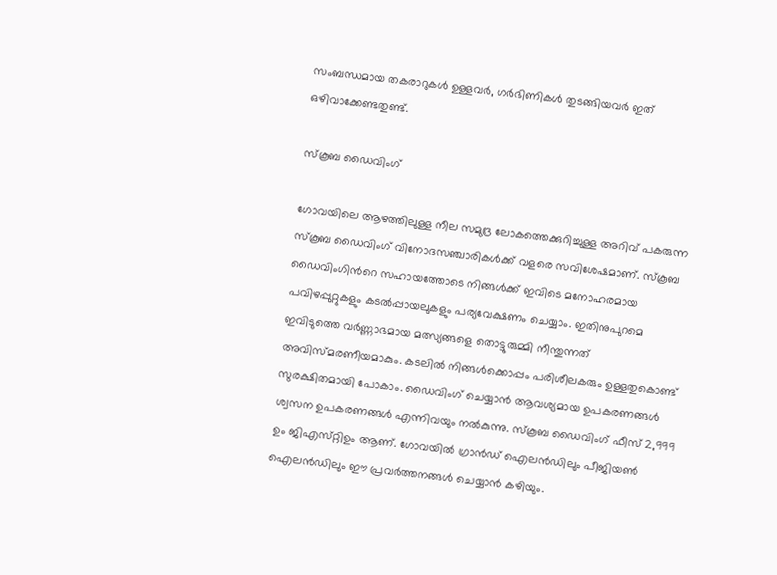സംബന്ധമായ തകരാറുകൾ ഉള്ളവർ, ഗർഭിണികൾ തുടങ്ങിയവർ ഇത് ഒഴിവാക്കേണ്ടതുണ്ട്.

സ്‌കൂബ ഡൈവിംഗ്

ഗോവയിലെ ആഴത്തിലുള്ള നീല സമുദ്ര ലോകത്തെക്കുറിച്ചുള്ള അറിവ് പകരുന്ന സ്കൂ‌ബ ഡൈവിംഗ് വിനോദസഞ്ചാരികൾക്ക് വളരെ സവിശേഷമാണ്. സ്‌കൂബ ഡൈവിംഗിന്‍റെ സഹായത്തോടെ നിങ്ങൾക്ക് ഇവിടെ മനോഹരമായ പവിഴപ്പുറ്റുകളും കടൽപ്പായലുകളും പര്യവേക്ഷണം ചെയ്യാം. ഇതിനുപുറമെ ഇവിടുത്തെ വർണ്ണാഭമായ മത്സ്യങ്ങളെ തൊട്ടുരുമ്മി നീന്തുന്നത് അവിസ്‌മരണീയമാകും. കടലിൽ നിങ്ങൾക്കൊപ്പം പരിശീലകരും ഉള്ളതുകൊണ്ട് സുരക്ഷിതമായി പോകാം. ഡൈവിംഗ് ചെയ്യാൻ ആവശ്യമായ ഉപകരണങ്ങൾ ശ്വസന ഉപകരണങ്ങൾ എന്നിവയും നൽകുന്നു. സ്കൂ‌ബ ഡൈവിംഗ് ഫീസ് 2,999 ഉം ജിഎസ്‌റ്റിഉം ആണ്. ഗോവയിൽ ഗ്രാൻഡ് ഐലൻഡിലും പീജിയൺ ഐലൻഡിലും ഈ പ്രവർത്തനങ്ങൾ ചെയ്യാൻ കഴിയും.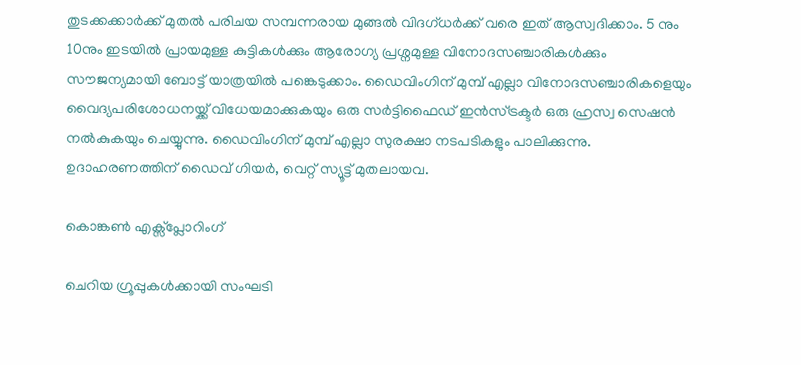തുടക്കക്കാർക്ക് മുതൽ പരിചയ സമ്പന്നരായ മുങ്ങൽ വിദഗ്‌ധർക്ക് വരെ ഇത് ആസ്വദിക്കാം. 5 നും 10നും ഇടയിൽ പ്രായമുള്ള കുട്ടികൾക്കും ആരോഗ്യ പ്രശ്നമുള്ള വിനോദസഞ്ചാരികൾക്കും സൗജന്യമായി ബോട്ട് യാത്രയിൽ പങ്കെടുക്കാം. ഡൈവിംഗിന് മുമ്പ് എല്ലാ വിനോദസഞ്ചാരികളെയും വൈദ്യപരിശോധനയ്ക്ക് വിധേയമാക്കുകയും ഒരു സർട്ടിഫൈഡ് ഇൻസ്ട്രക്ടർ ഒരു ഹ്രസ്വ സെഷൻ നൽകുകയും ചെയ്യുന്നു. ഡൈവിംഗിന് മുമ്പ് എല്ലാ സുരക്ഷാ നടപടികളും പാലിക്കുന്നു. ഉദാഹരണത്തിന് ഡൈവ് ഗിയർ, വെറ്റ് സ്യൂട്ട് മുതലായവ.

കൊങ്കൺ എക്സ്‌പ്ലോറിംഗ്

ചെറിയ ഗ്രൂപ്പുകൾക്കായി സംഘടി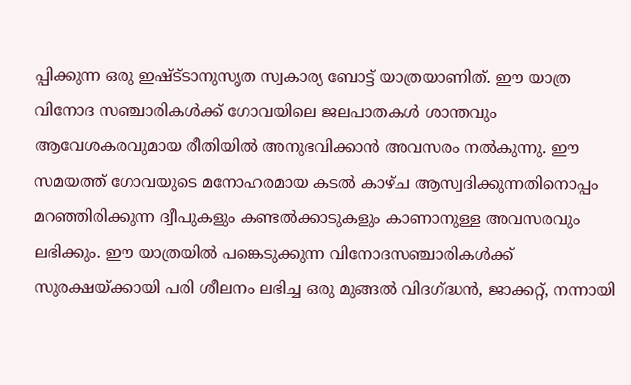പ്പിക്കുന്ന ഒരു ഇഷ്ട്‌ടാനുസൃത സ്വകാര്യ ബോട്ട് യാത്രയാണിത്. ഈ യാത്ര വിനോദ സഞ്ചാരികൾക്ക് ഗോവയിലെ ജലപാതകൾ ശാന്തവും ആവേശകരവുമായ രീതിയിൽ അനുഭവിക്കാൻ അവസരം നൽകുന്നു. ഈ സമയത്ത് ഗോവയുടെ മനോഹരമായ കടൽ കാഴ്‌ച ആസ്വദിക്കുന്നതിനൊപ്പം മറഞ്ഞിരിക്കുന്ന ദ്വീപുകളും കണ്ടൽക്കാടുകളും കാണാനുള്ള അവസരവും ലഭിക്കും. ഈ യാത്രയിൽ പങ്കെടുക്കുന്ന വിനോദസഞ്ചാരികൾക്ക് സുരക്ഷയ്ക്കായി പരി ശീലനം ലഭിച്ച ഒരു മുങ്ങൽ വിദഗ്ദ്ധൻ, ജാക്കറ്റ്, നന്നായി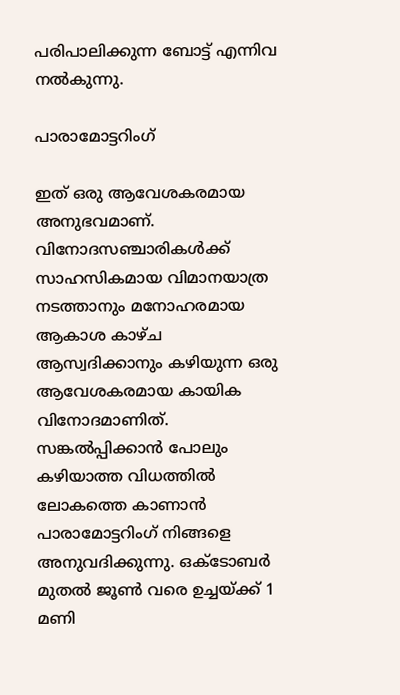പരിപാലിക്കുന്ന ബോട്ട് എന്നിവ നൽകുന്നു.

പാരാമോട്ടറിംഗ്

ഇത് ഒരു ആവേശകരമായ അനുഭവമാണ്. വിനോദസഞ്ചാരികൾക്ക് സാഹസികമായ വിമാനയാത്ര നടത്താനും മനോഹരമായ ആകാശ കാഴ്ച ആസ്വദിക്കാനും കഴിയുന്ന ഒരു ആവേശകരമായ കായിക വിനോദമാണിത്. സങ്കൽപ്പിക്കാൻ പോലും കഴിയാത്ത വിധത്തിൽ ലോകത്തെ കാണാൻ പാരാമോട്ടറിംഗ് നിങ്ങളെ അനുവദിക്കുന്നു. ഒക്ടോബർ മുതൽ ജൂൺ വരെ ഉച്ചയ്ക്ക് 1 മണി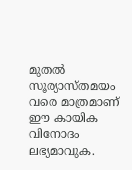മുതൽ സൂര്യാസ്‌തമയം വരെ മാത്രമാണ് ഈ കായിക വിനോദം ലഭ്യമാവുക.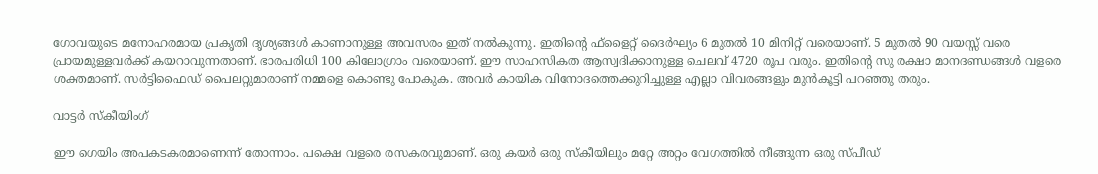ഗോവയുടെ മനോഹരമായ പ്രകൃതി ദൃശ്യങ്ങൾ കാണാനുള്ള അവസരം ഇത് നൽകുന്നു. ഇതിന്‍റെ ഫ്ളൈറ്റ് ദൈർഘ്യം 6 മുതൽ 10 മിനിറ്റ് വരെയാണ്. 5 മുതൽ 90 വയസ്സ് വരെ പ്രായമുള്ളവർക്ക് കയറാവുന്നതാണ്. ഭാരപരിധി 100 കിലോഗ്രാം വരെയാണ്. ഈ സാഹസികത ആസ്വദിക്കാനുള്ള ചെലവ് 4720 രൂപ വരും. ഇതിന്‍റെ സു രക്ഷാ മാനദണ്ഡങ്ങൾ വളരെ ശക്തമാണ്. സർട്ടിഫൈഡ് പൈലറ്റുമാരാണ് നമ്മളെ കൊണ്ടു പോകുക. അവർ കായിക വിനോദത്തെക്കുറിച്ചുള്ള എല്ലാ വിവരങ്ങളും മുൻകൂട്ടി പറഞ്ഞു തരും.

വാട്ടർ സ്ക‌ീയിംഗ്

ഈ ഗെയിം അപകടകരമാണെന്ന് തോന്നാം. പക്ഷെ വളരെ രസകരവുമാണ്. ഒരു കയർ ഒരു സ്‌കീയിലും മറ്റേ അറ്റം വേഗത്തിൽ നീങ്ങുന്ന ഒരു സ്‌പീഡ്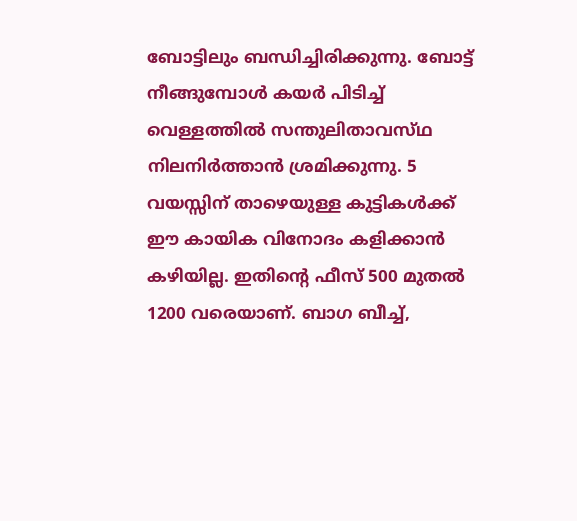ബോട്ടിലും ബന്ധിച്ചിരിക്കുന്നു. ബോട്ട് നീങ്ങുമ്പോൾ കയർ പിടിച്ച് വെള്ളത്തിൽ സന്തുലിതാവസ്‌ഥ നിലനിർത്താൻ ശ്രമിക്കുന്നു. 5 വയസ്സിന് താഴെയുള്ള കുട്ടികൾക്ക് ഈ കായിക വിനോദം കളിക്കാൻ കഴിയില്ല. ഇതിന്‍റെ ഫീസ് 500 മുതൽ 1200 വരെയാണ്. ബാഗ ബീച്ച്,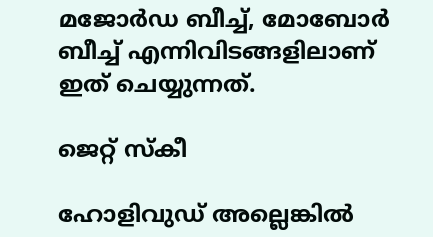മജോർഡ ബീച്ച്, മോബോർ ബീച്ച് എന്നിവിടങ്ങളിലാണ് ഇത് ചെയ്യുന്നത്.

ജെറ്റ് സ്‌കീ

ഹോളിവുഡ് അല്ലെങ്കിൽ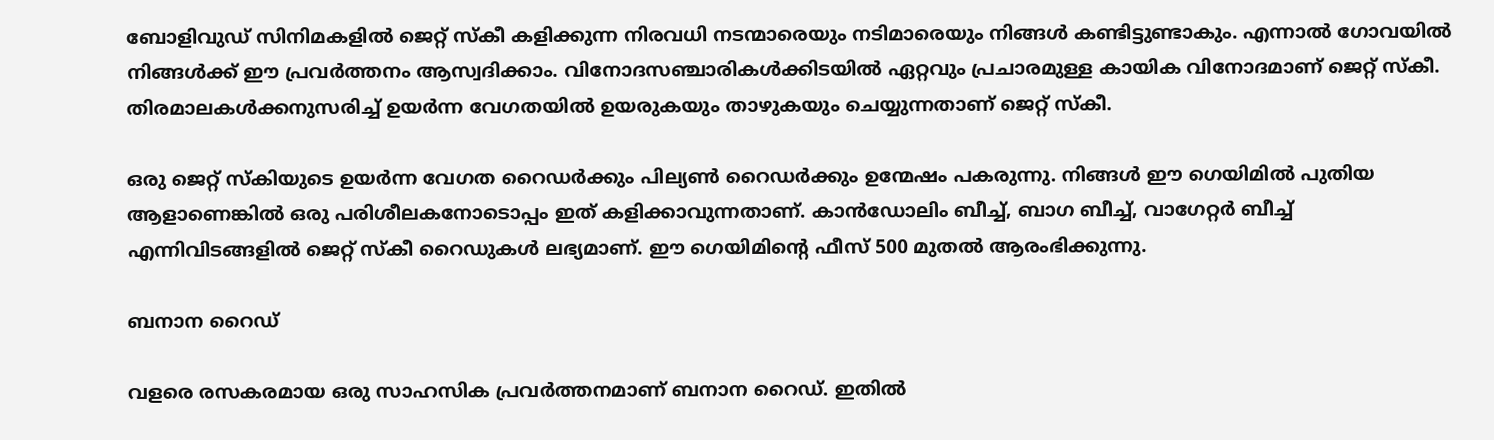ബോളിവുഡ് സിനിമകളിൽ ജെറ്റ് സ്കീ കളിക്കുന്ന നിരവധി നടന്മാരെയും നടിമാരെയും നിങ്ങൾ കണ്ടിട്ടുണ്ടാകും. എന്നാൽ ഗോവയിൽ നിങ്ങൾക്ക് ഈ പ്രവർത്തനം ആസ്വദിക്കാം. വിനോദസഞ്ചാരികൾക്കിടയിൽ ഏറ്റവും പ്രചാരമുള്ള കായിക വിനോദമാണ് ജെറ്റ് സ്‌കീ. തിരമാലകൾക്കനുസരിച്ച് ഉയർന്ന വേഗതയിൽ ഉയരുകയും താഴുകയും ചെയ്യുന്നതാണ് ജെറ്റ് സ്കീ.

ഒരു ജെറ്റ് സ്കിയുടെ ഉയർന്ന വേഗത റൈഡർക്കും പില്യൺ റൈഡർക്കും ഉന്മേഷം പകരുന്നു. നിങ്ങൾ ഈ ഗെയിമിൽ പുതിയ ആളാണെങ്കിൽ ഒരു പരിശീലകനോടൊപ്പം ഇത് കളിക്കാവുന്നതാണ്. കാൻഡോലിം ബീച്ച്, ബാഗ ബീച്ച്, വാഗേറ്റർ ബീച്ച് എന്നിവിടങ്ങളിൽ ജെറ്റ് സ്കീ റൈഡുകൾ ലഭ്യമാണ്. ഈ ഗെയിമിന്‍റെ ഫീസ് 500 മുതൽ ആരംഭിക്കുന്നു.

ബനാന റൈഡ്

വളരെ രസകരമായ ഒരു സാഹസിക പ്രവർത്തനമാണ് ബനാന റൈഡ്. ഇതിൽ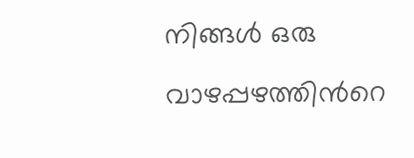നിങ്ങൾ ഒരു വാഴപ്പഴത്തിന്‍റെ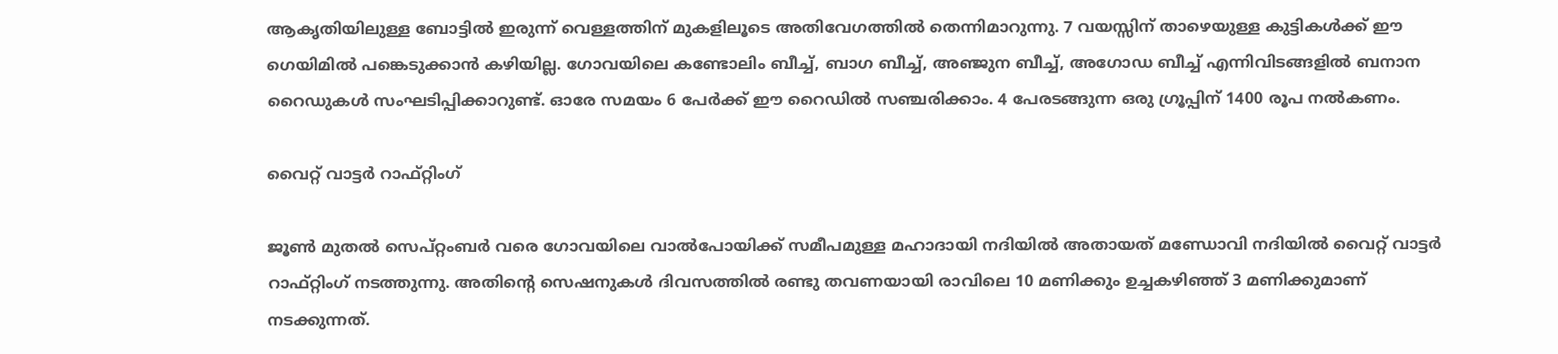ആകൃതിയിലുള്ള ബോട്ടിൽ ഇരുന്ന് വെള്ളത്തിന് മുകളിലൂടെ അതിവേഗത്തിൽ തെന്നിമാറുന്നു. 7 വയസ്സിന് താഴെയുള്ള കുട്ടികൾക്ക് ഈ ഗെയിമിൽ പങ്കെടുക്കാൻ കഴിയില്ല. ഗോവയിലെ കണ്ടോലിം ബീച്ച്, ബാഗ ബീച്ച്, അഞ്ജുന ബീച്ച്, അഗോഡ ബീച്ച് എന്നിവിടങ്ങളിൽ ബനാന റൈഡുകൾ സംഘടിപ്പിക്കാറുണ്ട്. ഓരേ സമയം 6 പേർക്ക് ഈ റൈഡിൽ സഞ്ചരിക്കാം. 4 പേരടങ്ങുന്ന ഒരു ഗ്രൂപ്പിന് 1400 രൂപ നൽകണം.

വൈറ്റ് വാട്ടർ റാഫ്റ്റിംഗ്

ജൂൺ മുതൽ സെപ്റ്റംബർ വരെ ഗോവയിലെ വാൽപോയിക്ക് സമീപമുള്ള മഹാദായി നദിയിൽ അതായത് മണ്ഡോവി നദിയിൽ വൈറ്റ് വാട്ടർ റാഫ്റ്റിംഗ് നടത്തുന്നു. അതിന്‍റെ സെഷനുകൾ ദിവസത്തിൽ രണ്ടു തവണയായി രാവിലെ 10 മണിക്കും ഉച്ചകഴിഞ്ഞ് 3 മണിക്കുമാണ് നടക്കുന്നത്.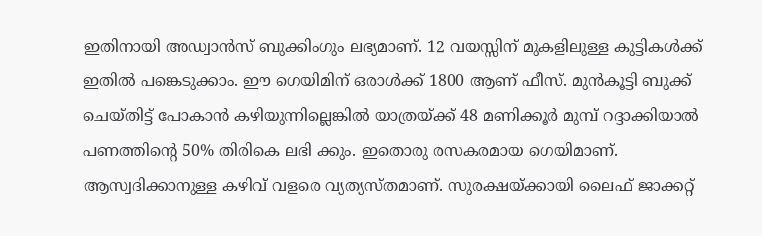ഇതിനായി അഡ്വാൻസ് ബുക്കിംഗും ലഭ്യമാണ്. 12 വയസ്സിന് മുകളിലുള്ള കുട്ടികൾക്ക് ഇതിൽ പങ്കെടുക്കാം. ഈ ഗെയിമിന് ഒരാൾക്ക് 1800 ആണ് ഫീസ്. മുൻകൂട്ടി ബുക്ക് ചെയ്തിട്ട് പോകാൻ കഴിയുന്നില്ലെങ്കിൽ യാത്രയ്ക്ക് 48 മണിക്കൂർ മുമ്പ് റദ്ദാക്കിയാൽ പണത്തിന്‍റെ 50% തിരികെ ലഭി ക്കും. ഇതൊരു രസകരമായ ഗെയിമാണ്. ആസ്വദിക്കാനുള്ള കഴിവ് വളരെ വ്യത്യസ്തമാണ്. സുരക്ഷയ്ക്കായി ലൈഫ് ജാക്കറ്റ്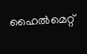ഹൈൽമെറ്റ്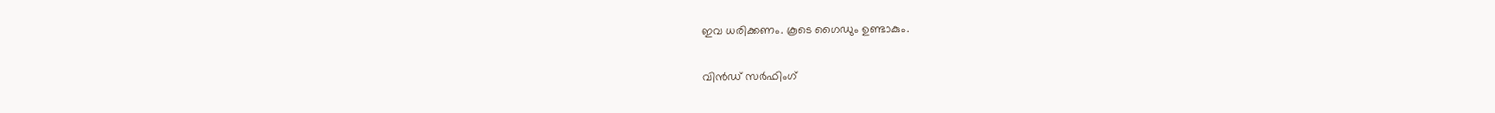ഇവ ധരിക്കണം. കൂടെ ഗൈഡും ഉണ്ടാകും.

വിൻഡ് സർഫിംഗ്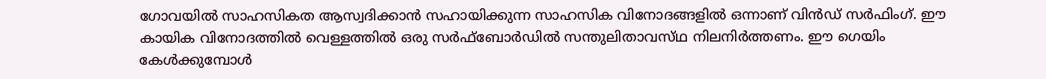ഗോവയിൽ സാഹസികത ആസ്വദിക്കാൻ സഹായിക്കുന്ന സാഹസിക വിനോദങ്ങളിൽ ഒന്നാണ് വിൻഡ് സർഫിംഗ്. ഈ കായിക വിനോദത്തിൽ വെള്ളത്തിൽ ഒരു സർഫ്‌ബോർഡിൽ സന്തുലിതാവസ്‌ഥ നിലനിർത്തണം. ഈ ഗെയിം കേൾക്കുമ്പോൾ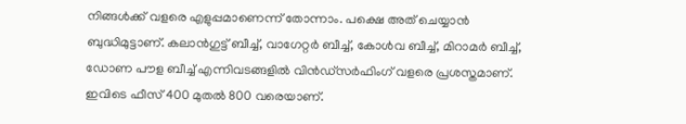നിങ്ങൾക്ക് വളരെ എളുപ്പമാണെന്ന് തോന്നാം. പക്ഷെ അത് ചെയ്യാൻ ബുദ്ധിമുട്ടാണ്. കലാൻഗുട്ട് ബീച്ച്, വാഗേറ്റർ ബീച്ച്, കോൾവ ബീച്ച്, മിറാമർ ബീച്ച്, ഡോണ പൗള ബീച്ച് എന്നിവടങ്ങളിൽ വിൻഡ്‌സർഫിംഗ് വളരെ പ്രശസ്തമാണ്. ഇവിടെ ഫീസ് 400 മുതൽ 800 വരെയാണ്.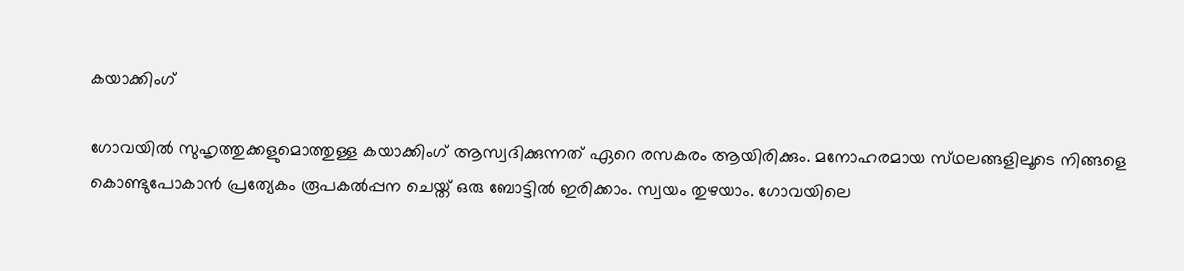കയാക്കിംഗ്

ഗോവയിൽ സുഹൃത്തുക്കളുമൊത്തുള്ള കയാക്കിംഗ് ആസ്വദിക്കുന്നത് ഏറെ രസകരം ആയിരിക്കും. മനോഹരമായ സ്‌ഥലങ്ങളിലൂടെ നിങ്ങളെ കൊണ്ടുപോകാൻ പ്രത്യേകം രൂപകൽപ്പന ചെയ്ത്‌ ഒരു ബോട്ടിൽ ഇരിക്കാം. സ്വയം തുഴയാം. ഗോവയിലെ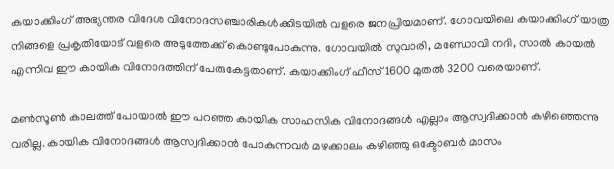കയാക്കിംഗ് അഭ്യന്തര വിദേശ വിനോദസഞ്ചാരികൾക്കിടയിൽ വളരെ ജനപ്രിയമാണ്. ഗോവയിലെ കയാക്കിംഗ് യാത്ര നിങ്ങളെ പ്രകൃതിയോട് വളരെ അടുത്തേക്ക് കൊണ്ടുപോകുന്നു. ഗോവയിൽ സുവാരി, മണ്ഡോവി നദി, സാൽ കായൽ എന്നിവ ഈ കായിക വിനോദത്തിന് പേരുകേട്ടതാണ്. കയാക്കിംഗ് ഫീസ് 1600 മുതൽ 3200 വരെയാണ്.

മൺസൂൺ കാലത്ത് പോയാൽ ഈ പറഞ്ഞ കായിക സാഹസിക വിനോദങ്ങൾ എല്ലാം ആസ്വദിക്കാൻ കഴിഞ്ഞെന്നു വരില്ല. കായിക വിനോദങ്ങൾ ആസ്വദിക്കാൻ പോകുന്നവർ മഴക്കാലം കഴിഞ്ഞു ഒക്ടോബർ മാസം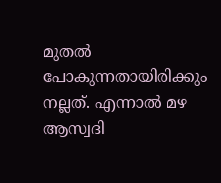മുതൽ പോകുന്നതായിരിക്കും നല്ലത്. എന്നാൽ മഴ ആസ്വദി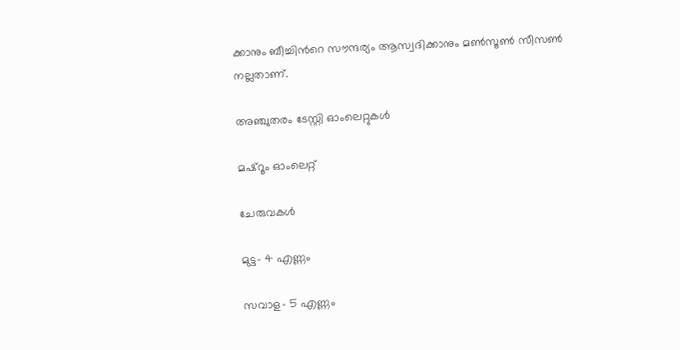ക്കാനും ബീച്ചിന്‍റെ സൗന്ദര്യം ആസ്വദിക്കാനും മൺസൂൺ സീസൺ നല്ലതാണ്.

അഞ്ചുതരം ടേസ്റ്റി ഓംലെറ്റുകൾ

മഷ്റൂം ഓംലെറ്റ്

ചേരുവകൾ

മുട്ട- 4 എണ്ണം

സവാള- 5 എണ്ണം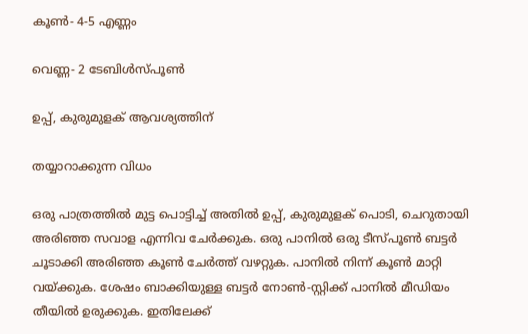കൂൺ- 4-5 എണ്ണം

വെണ്ണ- 2 ടേബിൾസ്‌പൂൺ

ഉപ്പ്, കുരുമുളക് ആവശ്യത്തിന്

തയ്യാറാക്കുന്ന വിധം

ഒരു പാത്രത്തിൽ മുട്ട പൊട്ടിച്ച് അതിൽ ഉപ്പ്, കുരുമുളക് പൊടി, ചെറുതായി അരിഞ്ഞ സവാള എന്നിവ ചേർക്കുക. ഒരു പാനിൽ ഒരു ടീസ്‌പൂൺ ബട്ടർ ചൂടാക്കി അരിഞ്ഞ കൂൺ ചേർത്ത് വഴറ്റുക. പാനിൽ നിന്ന് കൂൺ മാറ്റി വയ്ക്കുക. ശേഷം ബാക്കിയുള്ള ബട്ടർ നോൺ-സ്റ്റിക്ക് പാനിൽ മീഡിയം തീയിൽ ഉരുക്കുക. ഇതിലേക്ക്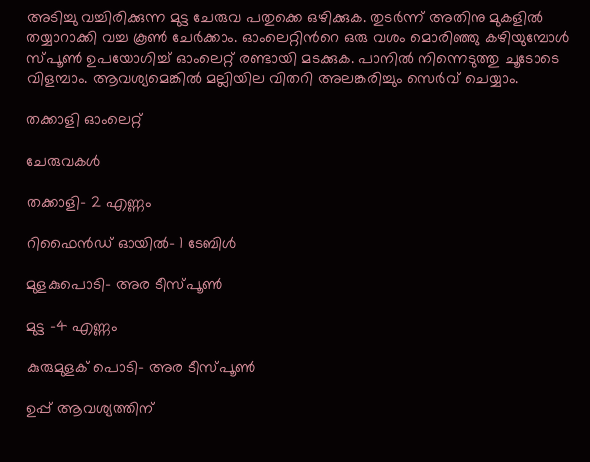അടിച്ചു വച്ചിരിക്കുന്ന മുട്ട ചേരുവ പതുക്കെ ഒഴിക്കുക. തുടർന്ന് അതിനു മുകളിൽ തയ്യാറാക്കി വച്ച കൂൺ ചേർക്കാം. ഓംലെറ്റിന്‍റെ ഒരു വശം മൊരിഞ്ഞു കഴിയുമ്പോൾ സ്‌പൂൺ ഉപയോഗിച്ച് ഓംലെറ്റ് രണ്ടായി മടക്കുക. പാനിൽ നിന്നെടുത്തു ചൂടോടെ വിളമ്പാം. ആവശ്യമെങ്കിൽ മല്ലിയില വിതറി അലങ്കരിച്ചും സെർവ് ചെയ്യാം.

തക്കാളി ഓംലെറ്റ്

ചേരുവകൾ

തക്കാളി- 2 എണ്ണം

റിഫൈൻഡ് ഓയിൽ- 1 ടേബിൾ

മുളകുപൊടി- അര ടീസ്‌പൂൺ

മുട്ട -4 എണ്ണം

കുരുമുളക് പൊടി- അര ടീസ്‌പൂൺ

ഉപ്പ് ആവശ്യത്തിന്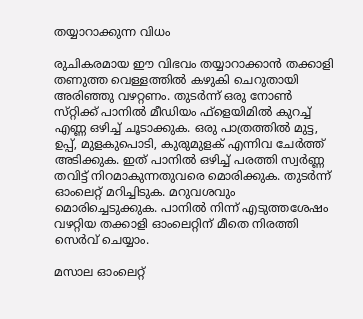തയ്യാറാക്കുന്ന വിധം

രുചികരമായ ഈ വിഭവം തയ്യാറാക്കാൻ തക്കാളി തണുത്ത വെള്ളത്തിൽ കഴുകി ചെറുതായി അരിഞ്ഞു വഴറ്റണം. തുടർന്ന് ഒരു നോൺ സ്‌റ്റിക്ക് പാനിൽ മീഡിയം ഫ്ളെയിമിൽ കുറച്ച് എണ്ണ ഒഴിച്ച് ചൂടാക്കുക. ഒരു പാത്രത്തിൽ മുട്ട, ഉപ്പ്, മുളകുപൊടി, കുരുമുളക് എന്നിവ ചേർത്ത് അടിക്കുക. ഇത് പാനിൽ ഒഴിച്ച് പരത്തി സ്വർണ്ണ തവിട്ട് നിറമാകുന്നതുവരെ മൊരിക്കുക. തുടർന്ന് ഓംലെറ്റ് മറിച്ചിടുക. മറുവശവും മൊരിച്ചെടുക്കുക. പാനിൽ നിന്ന് എടുത്തശേഷം വഴറ്റിയ തക്കാളി ഓംലെറ്റിന് മീതെ നിരത്തി സെർവ് ചെയ്യാം.

മസാല ഓംലെറ്റ്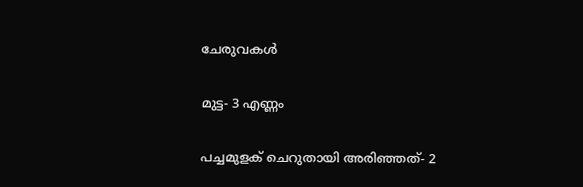ചേരുവകൾ

മുട്ട- 3 എണ്ണം

പച്ചമുളക് ചെറുതായി അരിഞ്ഞത്- 2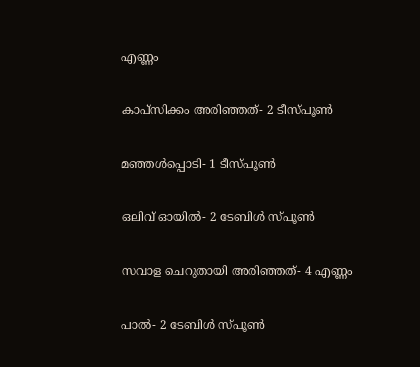എണ്ണം

കാപ്സിക്കം അരിഞ്ഞത്- 2 ടീസ്പൂൺ

മഞ്ഞൾപ്പൊടി- 1 ടീസ്‌പൂൺ

ഒലിവ് ഓയിൽ- 2 ടേബിൾ സ്‌പൂൺ

സവാള ചെറുതായി അരിഞ്ഞത്- 4 എണ്ണം

പാൽ- 2 ടേബിൾ സ്‌പൂൺ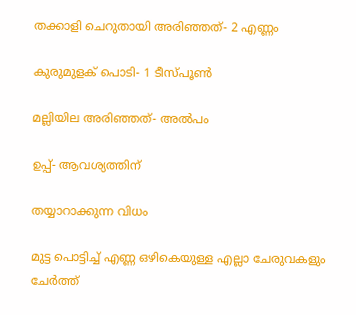തക്കാളി ചെറുതായി അരിഞ്ഞത്- 2 എണ്ണം

കുരുമുളക് പൊടി- 1 ടീസ്‌പൂൺ

മല്ലിയില അരിഞ്ഞത്- അൽപം

ഉപ്പ്- ആവശ്യത്തിന്

തയ്യാറാക്കുന്ന വിധം

മുട്ട പൊട്ടിച്ച് എണ്ണ ഒഴികെയുള്ള എല്ലാ ചേരുവകളും ചേർത്ത്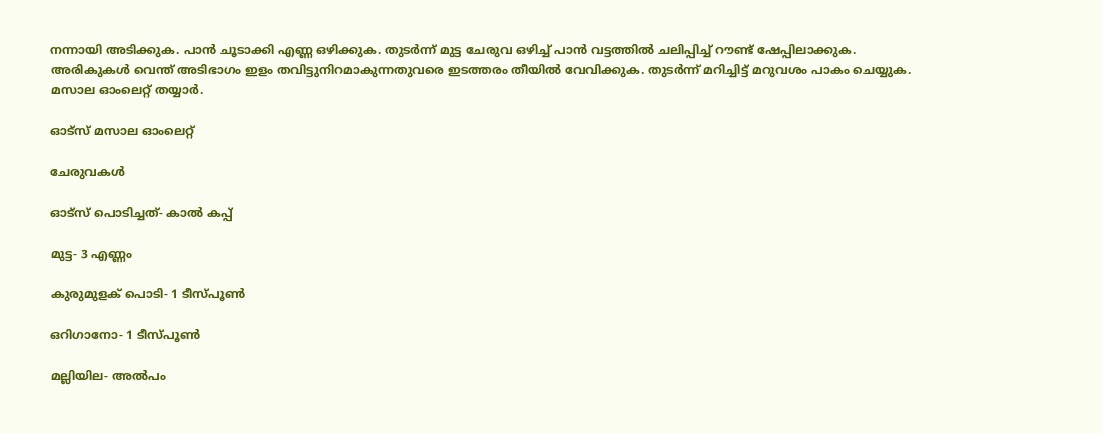നന്നായി അടിക്കുക. പാൻ ചൂടാക്കി എണ്ണ ഒഴിക്കുക. തുടർന്ന് മുട്ട ചേരുവ ഒഴിച്ച് പാൻ വട്ടത്തിൽ ചലിപ്പിച്ച് റൗണ്ട് ഷേപ്പിലാക്കുക. അരികുകൾ വെന്ത് അടിഭാഗം ഇളം തവിട്ടുനിറമാകുന്നതുവരെ ഇടത്തരം തീയിൽ വേവിക്കുക. തുടർന്ന് മറിച്ചിട്ട് മറുവശം പാകം ചെയ്യുക. മസാല ഓംലെറ്റ് തയ്യാർ.

ഓട്‌സ് മസാല ഓംലെറ്റ്

ചേരുവകൾ

ഓട്സ് പൊടിച്ചത്- കാൽ കപ്പ്

മുട്ട- 3 എണ്ണം

കുരുമുളക് പൊടി- 1 ടീസ്പൂൺ

ഒറിഗാനോ- 1 ടീസ്‌പൂൺ

മല്ലിയില- അൽപം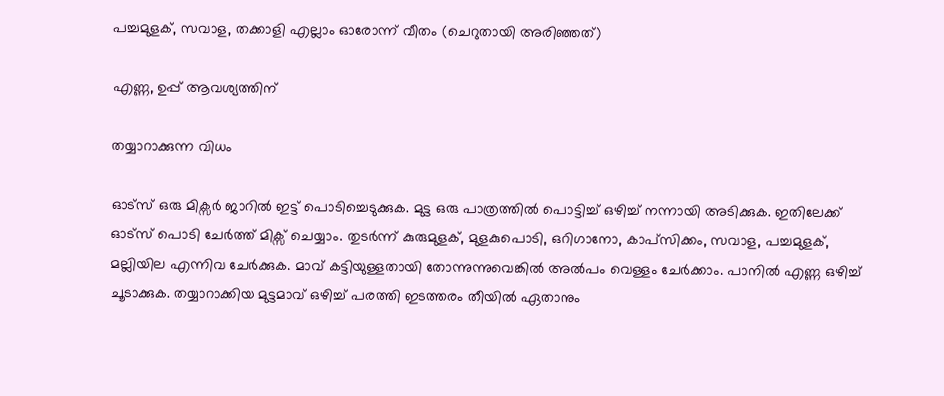പച്ചമുളക്, സവാള, തക്കാളി എല്ലാം ഓരോന്ന് വീതം (ചെറുതായി അരിഞ്ഞത്)

എണ്ണ, ഉപ്പ് ആവശ്യത്തിന്

തയ്യാറാക്കുന്ന വിധം

ഓട്സ് ഒരു മിക്സർ ജാറിൽ ഇട്ട് പൊടിച്ചെടുക്കുക. മുട്ട ഒരു പാത്രത്തിൽ പൊട്ടിച്ച് ഒഴിച്ച് നന്നായി അടിക്കുക. ഇതിലേക്ക് ഓട്‌സ് പൊടി ചേർത്ത് മിക്സ‌് ചെയ്യാം. തുടർന്ന് കുരുമുളക്, മുളകുപൊടി, ഒറിഗാനോ, കാപ്സിക്കം, സവാള, പച്ചമുളക്, മല്ലിയില എന്നിവ ചേർക്കുക. മാവ് കട്ടിയുള്ളതായി തോന്നുന്നുവെങ്കിൽ അൽപം വെള്ളം ചേർക്കാം. പാനിൽ എണ്ണ ഒഴിച്ച് ചൂടാക്കുക. തയ്യാറാക്കിയ മുട്ടമാവ് ഒഴിച്ച് പരത്തി ഇടത്തരം തീയിൽ ഏതാനും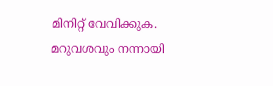മിനിറ്റ് വേവിക്കുക. മറുവശവും നന്നായി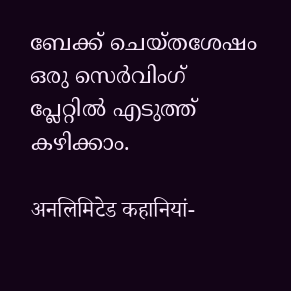ബേക്ക് ചെയ്തശേഷം ഒരു സെർവിംഗ് പ്ലേറ്റിൽ എടുത്ത് കഴിക്കാം.

अनलिमिटेड कहानियां-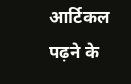आर्टिकल पढ़ने के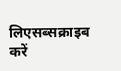लिएसब्सक्राइब करें